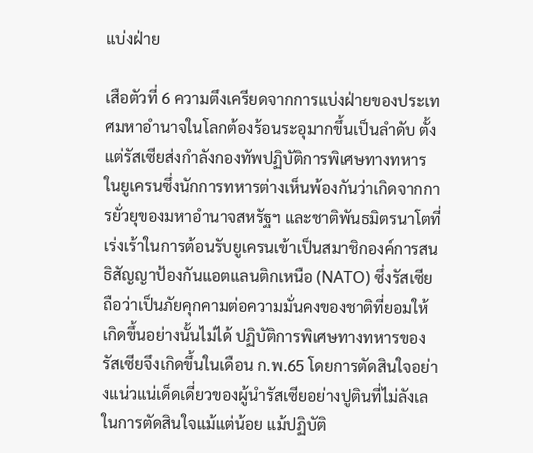แบ่งฝ่าย

เสือตัวที่ 6 ความตึงเครียดจากการแบ่งฝ่ายของประเทศมหาอำนาจในโลกต้องร้อนระอุมากขึ้นเป็นลำดับ ตั้งแต่รัสเซียส่งกำลังกองทัพปฏิบัติการพิเศษทางทหารในยูเครนซึ่งนักการทหารต่างเห็นพ้องกันว่าเกิดจากการยั่วยุของมหาอำนาจสหรัฐฯ และชาติพันธมิตรนาโตที่เร่งเร้าในการต้อนรับยูเครนเข้าเป็นสมาชิกองค์การสนธิสัญญาป้องกันแอตแลนติกเหนือ (NATO) ซึ่งรัสเซียถือว่าเป็นภัยคุกคามต่อความมั่นคงของชาติที่ยอมให้เกิดขึ้นอย่างนั้นไม่ได้ ปฏิบัติการพิเศษทางทหารของรัสเซียจึงเกิดขึ้นในเดือน ก.พ.65 โดยการตัดสินใจอย่างแน่วแน่เด็ดเดี่ยวของผู้นำรัสเซียอย่างปูตินที่ไม่ลังเลในการตัดสินใจแม้แต่น้อย แม้ปฏิบัติ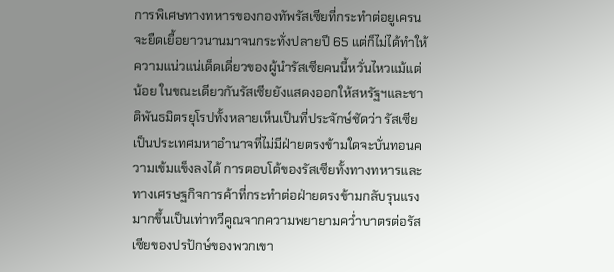การพิเศษทางทหารของกองทัพรัสเซียที่กระทำต่อยูเครนจะยืดเยื้อยาวนานมาจนกระทั่งปลายปี 65 แต่ก็ไม่ได้ทำให้ความแน่วแน่เด็ดเดี่ยวของผู้นำรัสเซียคนนี้หวั่นไหวแม้แต่น้อย ในขณะเดียวกันรัสเซียยังแสดงออกให้สหรัฐฯและชาติพันธมิตรยุโรปทั้งหลายเห็นเป็นที่ประจักษ์ชัดว่า รัสเซียเป็นประเทศมหาอำนาจที่ไม่มีฝ่ายตรงข้ามใดจะบั่นทอนความเข้มแข็งลงได้ การตอบโต้ของรัสเซียทั้งทางทหารและทางเศรษฐกิจการค้าที่กระทำต่อฝ่ายตรงข้ามกลับรุนแรงมากขึ้นเป็นเท่าทวีคูณจากความพยายามคว่ำบาตรต่อรัสเซียของปรปักษ์ของพวกเขา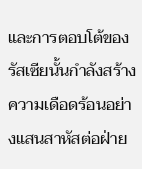และการตอบโต้ของรัสเซียนั้นกำลังสร้างความเดือดร้อนอย่างแสนสาหัสต่อฝ่าย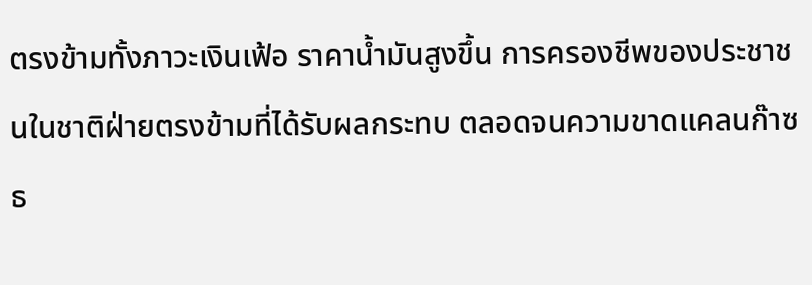ตรงข้ามทั้งภาวะเงินเฟ้อ ราคาน้ำมันสูงขึ้น การครองชีพของประชาชนในชาติฝ่ายตรงข้ามที่ได้รับผลกระทบ ตลอดจนความขาดแคลนก๊าซธ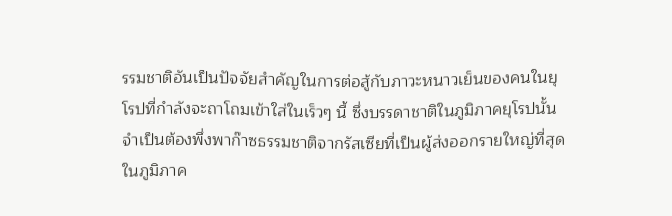รรมชาติอันเป็นปัจจัยสำคัญในการต่อสู้กับภาวะหนาวเย็นของคนในยุโรปที่กำลังจะถาโถมเข้าใส่ในเร็วๆ นี้ ซึ่งบรรดาชาติในภูมิภาคยุโรปนั้นจำเป็นต้องพึ่งพาก๊าซธรรมชาติจากรัสเซียที่เป็นผู้ส่งออกรายใหญ่ที่สุดในภูมิภาค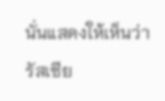นั่นแสดงให้เห็นว่า รัสเซีย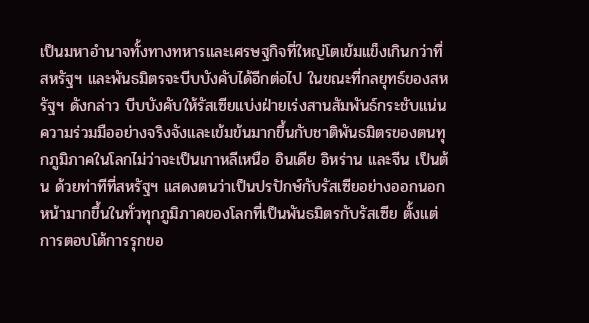เป็นมหาอำนาจทั้งทางทหารและเศรษฐกิจที่ใหญ่โตเข้มแข็งเกินกว่าที่สหรัฐฯ และพันธมิตรจะบีบบังคับได้อีกต่อไป ในขณะที่กลยุทธ์ของสหรัฐฯ ดังกล่าว บีบบังคับให้รัสเซียแบ่งฝ่ายเร่งสานสัมพันธ์กระชับแน่นความร่วมมืออย่างจริงจังและเข้มข้นมากขึ้นกับชาติพันธมิตรของตนทุกภูมิภาคในโลกไม่ว่าจะเป็นเกาหลีเหนือ อินเดีย อิหร่าน และจีน เป็นต้น ด้วยท่าทีที่สหรัฐฯ แสดงตนว่าเป็นปรปักษ์กับรัสเซียอย่างออกนอกหน้ามากขึ้นในทั่วทุกภูมิภาคของโลกที่เป็นพันธมิตรกับรัสเซีย ตั้งแต่การตอบโต้การรุกขอ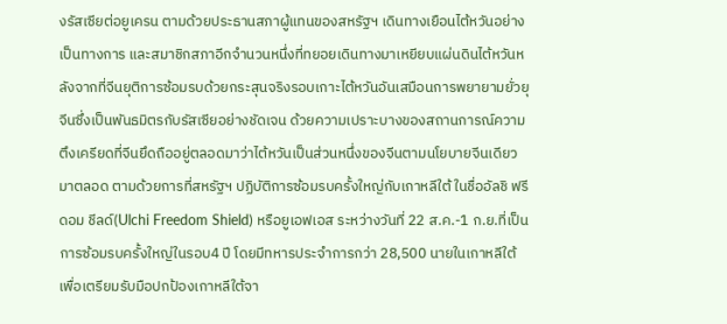งรัสเซียต่อยูเครน ตามด้วยประธานสภาผู้แทนของสหรัฐฯ เดินทางเยือนไต้หวันอย่างเป็นทางการ และสมาชิกสภาอีกจำนวนหนึ่งที่ทยอยเดินทางมาเหยียบแผ่นดินไต้หวันหลังจากที่จีนยุติการซ้อมรบด้วยกระสุนจริงรอบเกาะไต้หวันอันเสมือนการพยายามยั่วยุจีนซึ่งเป็นพันธมิตรกับรัสเซียอย่างชัดเจน ด้วยความเปราะบางของสถานการณ์ความตึงเครียดที่จีนยึดถืออยู่ตลอดมาว่าไต้หวันเป็นส่วนหนึ่งของจีนตามนโยบายจีนเดียวมาตลอด ตามด้วยการที่สหรัฐฯ ปฏิบัติการซ้อมรบครั้งใหญ่กับเกาหลีใต้ ในชื่ออัลชิ ฟรีดอม ชีลด์(Ulchi Freedom Shield) หรือยูเอฟเอส ระหว่างวันที่ 22 ส.ค.-1 ก.ย.ที่เป็นการซ้อมรบครั้งใหญ่ในรอบ4 ปี โดยมีทหารประจำการกว่า 28,500 นายในเกาหลีใต้ เพื่อเตรียมรับมือปกป้องเกาหลีใต้จา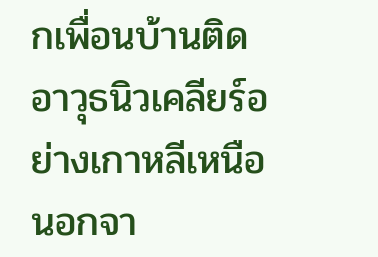กเพื่อนบ้านติดอาวุธนิวเคลียร์อย่างเกาหลีเหนือนอกจา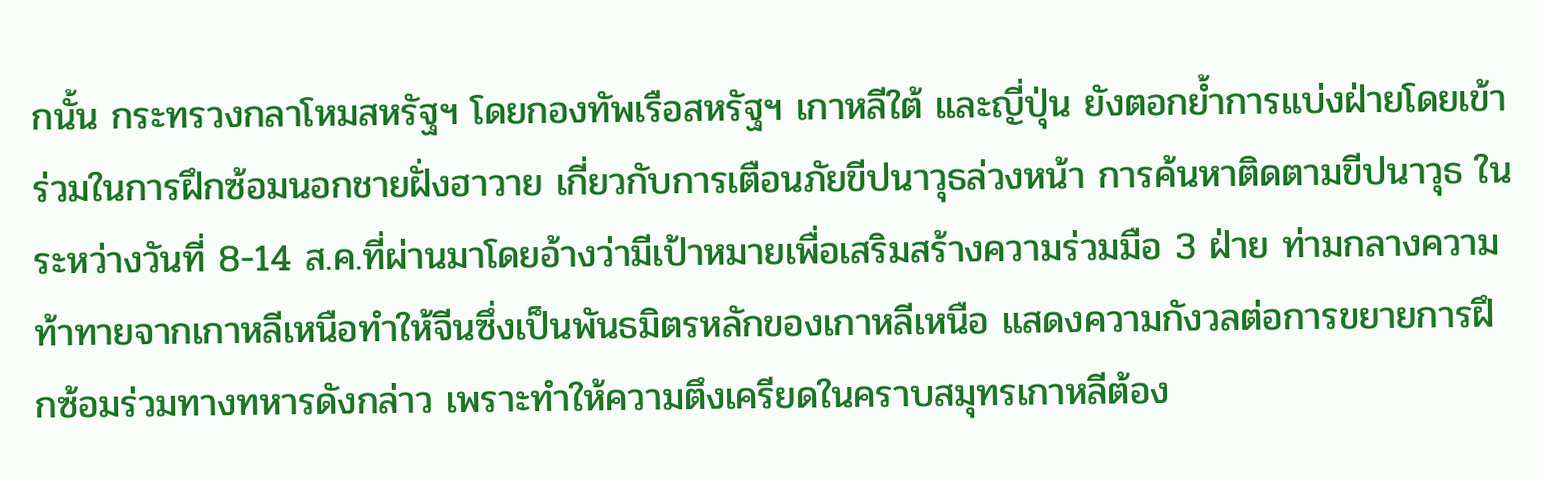กนั้น กระทรวงกลาโหมสหรัฐฯ โดยกองทัพเรือสหรัฐฯ เกาหลีใต้ และญี่ปุ่น ยังตอกย้ำการแบ่งฝ่ายโดยเข้าร่วมในการฝึกซ้อมนอกชายฝั่งฮาวาย เกี่ยวกับการเตือนภัยขีปนาวุธล่วงหน้า การค้นหาติดตามขีปนาวุธ ในระหว่างวันที่ 8-14 ส.ค.ที่ผ่านมาโดยอ้างว่ามีเป้าหมายเพื่อเสริมสร้างความร่วมมือ 3 ฝ่าย ท่ามกลางความท้าทายจากเกาหลีเหนือทำให้จีนซึ่งเป็นพันธมิตรหลักของเกาหลีเหนือ แสดงความกังวลต่อการขยายการฝึกซ้อมร่วมทางทหารดังกล่าว เพราะทำให้ความตึงเครียดในคราบสมุทรเกาหลีต้อง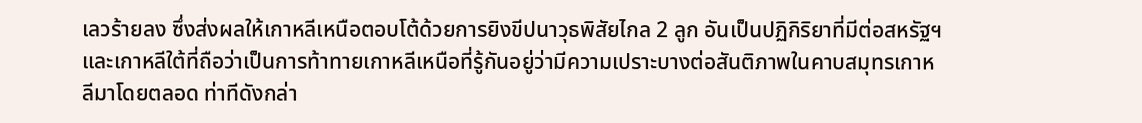เลวร้ายลง ซึ่งส่งผลให้เกาหลีเหนือตอบโต้ด้วยการยิงขีปนาวุธพิสัยไกล 2 ลูก อันเป็นปฏิกิริยาที่มีต่อสหรัฐฯ และเกาหลีใต้ที่ถือว่าเป็นการท้าทายเกาหลีเหนือที่รู้กันอยู่ว่ามีความเปราะบางต่อสันติภาพในคาบสมุทรเกาหลีมาโดยตลอด ท่าทีดังกล่า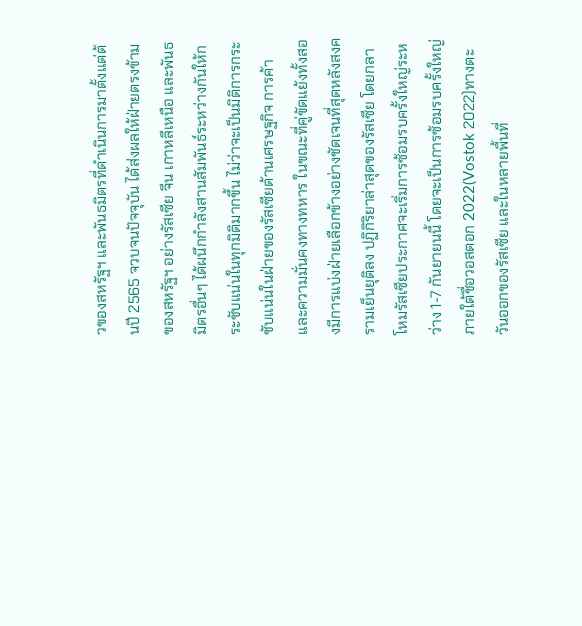วของสหรัฐฯ และพันธมิตรที่ดำเนินการมาตั้งแต่ต้นปี 2565 จวบจนปัจจุบัน ได้ส่งผลให้ฝ่ายตรงข้ามของสหรัฐฯ อย่างรัสเซีย จีน เกาหลีเหนือ และพันธมิตรอื่นๆ ได้ผนึกกำลังสานสัมพันธ์ระหว่างกันให้กระชับแน่นในทุกมิติมากขึ้น ไม่ว่าจะเป็นมิติการกระชับแน่นในฝ่ายของรัสเซียด้านเศรษฐกิจ การค้า และความมั่นคงทางทหาร ในขณะที่คู่ขัดแย้งทั้งสองมีการแบ่งฝ่ายเลือกข้างอย่างชัดเจนที่สุดหลังสงครามเย็นยุติลง ปฏิกิริยาล่าสุดของรัสเซีย โดยกลาโหมรัสเซียประกาศจะเริ่มการซ้อมรบครั้งใหญ่ระหว่าง 1-7 กันยายนนี้ โดยจะเป็นการซ้อมรบครั้งใหญ่ ภายใต้ชื่อวอสตอก 2022(Vostok 2022)ทางตะวันออกของรัสเซีย และในหลายพื้นที่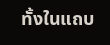ทั้งในแถบ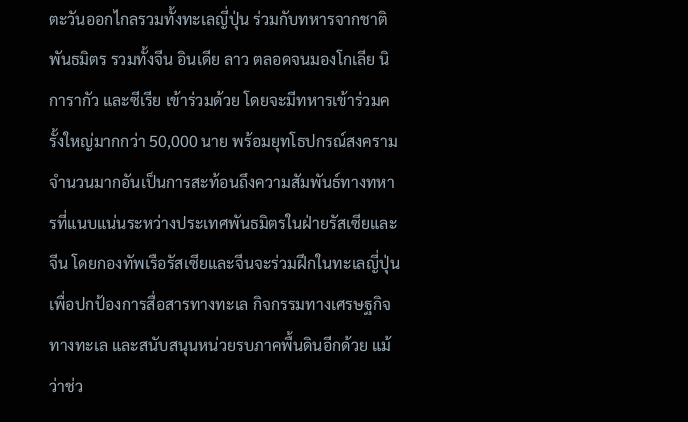ตะวันออกไกลรวมทั้งทะเลญี่ปุ่น ร่วมกับทหารจากชาติพันธมิตร รวมทั้งจีน อินเดีย ลาว ตลอดจนมองโกเลีย นิการากัว และซีเรีย เข้าร่วมด้วย โดยจะมีทหารเข้าร่วมครั้งใหญ่มากกว่า 50,000 นาย พร้อมยุทโธปกรณ์สงครามจำนวนมากอันเป็นการสะท้อนถึงความสัมพันธ์ทางทหารที่แนบแน่นระหว่างประเทศพันธมิตรในฝ่ายรัสเซียและจีน โดยกองทัพเรือรัสเซียและจีนจะร่วมฝึกในทะเลญี่ปุ่นเพื่อปกป้องการสื่อสารทางทะเล กิจกรรมทางเศรษฐกิจทางทะเล และสนับสนุนหน่วยรบภาคพื้นดินอีกด้วย แม้ว่าช่ว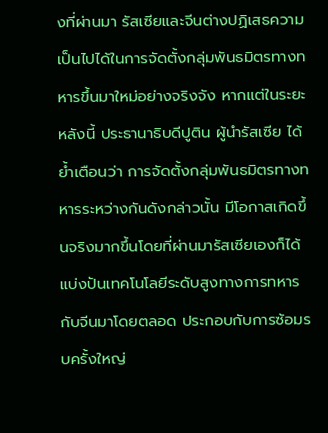งที่ผ่านมา รัสเซียและจีนต่างปฏิเสธความเป็นไปได้ในการจัดตั้งกลุ่มพันธมิตรทางทหารขึ้นมาใหม่อย่างจริงจัง หากแต่ในระยะหลังนี้ ประธานาธิบดีปูติน ผู้นำรัสเซีย ได้ย้ำเตือนว่า การจัดตั้งกลุ่มพันธมิตรทางทหารระหว่างกันดังกล่าวนั้น มีโอกาสเกิดขึ้นจริงมากขึ้นโดยที่ผ่านมารัสเซียเองก็ได้แบ่งปันเทคโนโลยีระดับสูงทางการทหารกับจีนมาโดยตลอด ประกอบกับการซ้อมรบครั้งใหญ่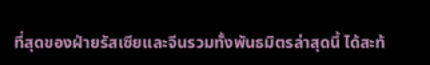ที่สุดของฝ่ายรัสเซียและจีนรวมทั้งพันธมิตรล่าสุดนี้ ได้สะท้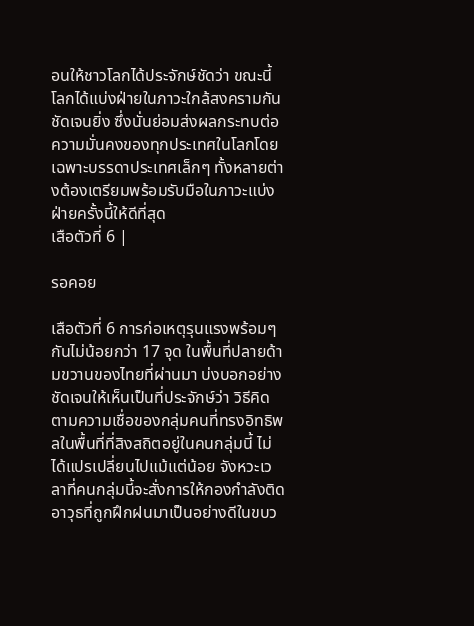อนให้ชาวโลกได้ประจักษ์ชัดว่า ขณะนี้โลกได้แบ่งฝ่ายในภาวะใกล้สงครามกันชัดเจนยิ่ง ซึ่งนั่นย่อมส่งผลกระทบต่อความมั่นคงของทุกประเทศในโลกโดยเฉพาะบรรดาประเทศเล็กๆ ทั้งหลายต่างต้องเตรียมพร้อมรับมือในภาวะแบ่งฝ่ายครั้งนี้ให้ดีที่สุด
เสือตัวที่ 6 |

รอคอย

เสือตัวที่ 6 การก่อเหตุรุนแรงพร้อมๆ กันไม่น้อยกว่า 17 จุด ในพื้นที่ปลายด้ามขวานของไทยที่ผ่านมา บ่งบอกอย่างชัดเจนให้เห็นเป็นที่ประจักษ์ว่า วิธีคิดตามความเชื่อของกลุ่มคนที่ทรงอิทธิพลในพื้นที่ที่สิงสถิตอยู่ในคนกลุ่มนี้ ไม่ได้แปรเปลี่ยนไปแม้แต่น้อย จังหวะเวลาที่คนกลุ่มนี้จะสั่งการให้กองกำลังติดอาวุธที่ถูกฝึกฝนมาเป็นอย่างดีในขบว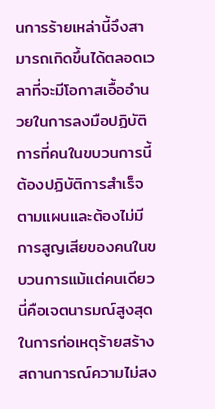นการร้ายเหล่านี้จึงสามารถเกิดขึ้นได้ตลอดเวลาที่จะมีโอกาสเอื้ออำนวยในการลงมือปฏิบัติการที่คนในขบวนการนี้ ต้องปฏิบัติการสำเร็จตามแผนและต้องไม่มีการสูญเสียของคนในขบวนการแม้แต่คนเดียว นี่คือเจตนารมณ์สูงสุดในการก่อเหตุร้ายสร้างสถานการณ์ความไม่สง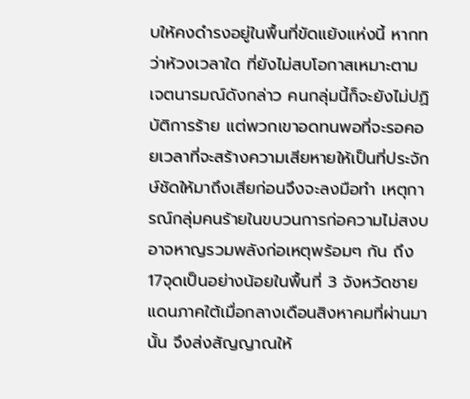บให้คงดำรงอยู่ในพื้นที่ขัดแย้งแห่งนี้ หากทว่าห้วงเวลาใด ที่ยังไม่สบโอกาสเหมาะตามเจตนารมณ์ดังกล่าว คนกลุ่มนี้ก็จะยังไม่ปฏิบัติการร้าย แต่พวกเขาอดทนพอที่จะรอคอยเวลาที่จะสร้างความเสียหายให้เป็นที่ประจักษ์ชัดให้มาถึงเสียก่อนจึงจะลงมือทำ เหตุการณ์กลุ่มคนร้ายในขบวนการก่อความไม่สงบ อาจหาญรวมพลังก่อเหตุพร้อมๆ กัน ถึง 17จุดเป็นอย่างน้อยในพื้นที่ 3 จังหวัดชายแดนภาคใต้เมื่อกลางเดือนสิงหาคมที่ผ่านมานั้น จึงส่งสัญญาณให้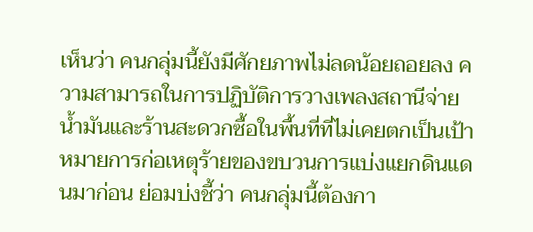เห็นว่า คนกลุ่มนี้ยังมีศักยภาพไม่ลดน้อยถอยลง ความสามารถในการปฏิบัติการวางเพลงสถานีจ่ายน้ำมันและร้านสะดวกซื้อในพื้นที่ที่ไม่เคยตกเป็นเป้าหมายการก่อเหตุร้ายของขบวนการแบ่งแยกดินแดนมาก่อน ย่อมบ่งชี้ว่า คนกลุ่มนี้ต้องกา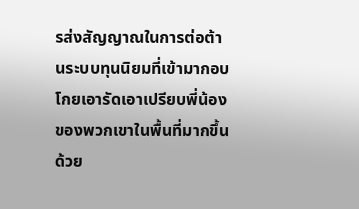รส่งสัญญาณในการต่อต้านระบบทุนนิยมที่เข้ามากอบโกยเอารัดเอาเปรียบพี่น้องของพวกเขาในพื้นที่มากขึ้น ด้วย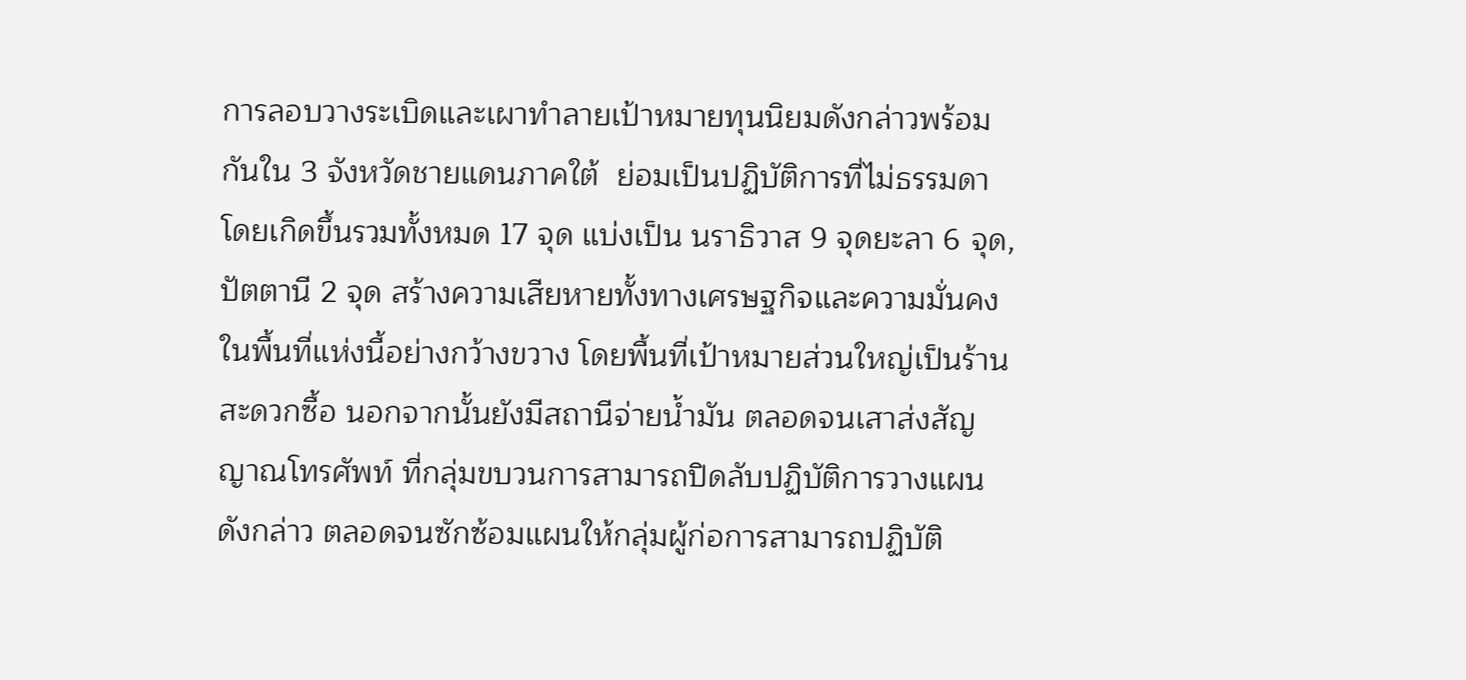การลอบวางระเบิดและเผาทำลายเป้าหมายทุนนิยมดังกล่าวพร้อมกันใน 3 จังหวัดชายแดนภาคใต้  ย่อมเป็นปฏิบัติการที่ไม่ธรรมดาโดยเกิดขึ้นรวมทั้งหมด 17 จุด แบ่งเป็น นราธิวาส 9 จุดยะลา 6 จุด, ปัตตานี 2 จุด สร้างความเสียหายทั้งทางเศรษฐกิจและความมั่นคงในพื้นที่แห่งนี้อย่างกว้างขวาง โดยพื้นที่เป้าหมายส่วนใหญ่เป็นร้านสะดวกซื้อ นอกจากนั้นยังมีสถานีจ่ายน้ำมัน ตลอดจนเสาส่งสัญญาณโทรศัพท์ ที่กลุ่มขบวนการสามารถปิดลับปฏิบัติการวางแผนดังกล่าว ตลอดจนซักซ้อมแผนให้กลุ่มผู้ก่อการสามารถปฏิบัติ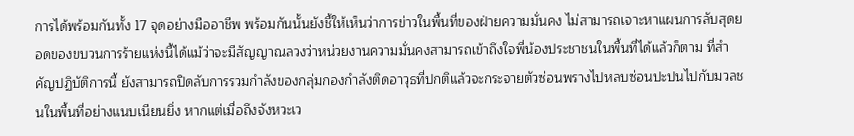การได้พร้อมกันทั้ง 17 จุดอย่างมืออาชีพ พร้อมกันนั้นยังชี้ให้เห็นว่าการข่าวในพื้นที่ของฝ่ายความมั่นคง ไม่สามารถเจาะหาแผนการลับสุดยอดของขบวนการร้ายแห่งนี้ได้แม้ว่าจะมีสัญญาณลวงว่าหน่วยงานความมั่นคงสามารถเข้าถึงใจพี่น้องประชาชนในพื้นที่ได้แล้วก็ตาม ที่สำคัญปฏิบัติการนี้ ยังสามารถปิดลับการรวมกำลังของกลุ่มกองกำลังติดอาวุธที่ปกติแล้วจะกระจายตัวซ่อนพรางไปหลบซ่อนปะปนไปกับมวลชนในพื้นที่อย่างแนบเนียนยิ่ง หากแต่เมื่อถึงจังหวะเว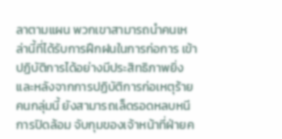ลาตามแผน พวกเขาสามารถนำคนเหล่านี้ที่ได้รับการฝึกฝนในการก่อการ เข้าปฏิบัติการได้อย่างมีประสิทธิภาพยิ่ง และหลังจากการปฏิบัติการก่อเหตุร้าย คนกลุ่มนี้ ยังสามารถเล็ดรอดหลบหนีการปิดล้อม จับกุมของเจ้าหน้าที่ฝ่ายค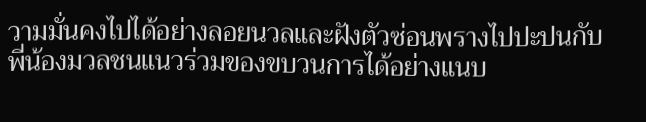วามมั่นคงไปได้อย่างลอยนวลและฝังตัวซ่อนพรางไปปะปนกับพี่น้องมวลชนแนวร่วมของขบวนการได้อย่างแนบ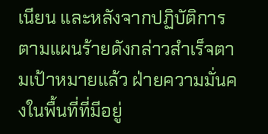เนียน และหลังจากปฏิบัติการตามแผนร้ายดังกล่าวสำเร็จตามเป้าหมายแล้ว ฝ่ายความมั่นคงในพื้นที่ที่มีอยู่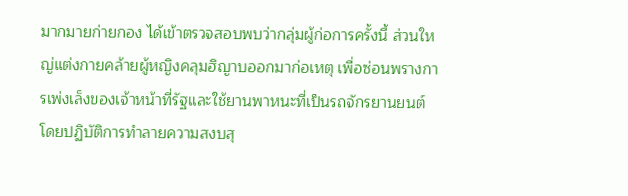มากมายก่ายกอง ได้เข้าตรวจสอบพบว่ากลุ่มผู้ก่อการครั้งนี้ ส่วนใหญ่แต่งกายคล้ายผู้หญิงคลุมฮิญาบออกมาก่อเหตุ เพื่อซ่อนพรางการเพ่งเล็งของเจ้าหน้าที่รัฐและใช้ยานพาหนะที่เป็นรถจักรยานยนต์ โดยปฏิบัติการทำลายความสงบสุ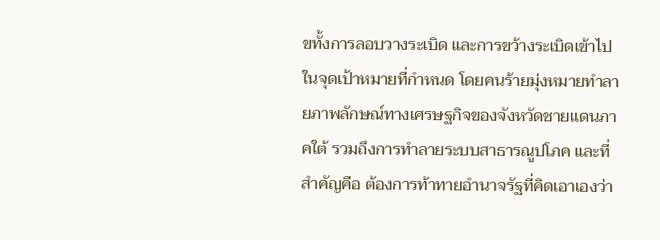ขทั้งการลอบวางระเบิด และการขว้างระเบิดเข้าไปในจุดเป้าหมายที่กำหนด โดยคนร้ายมุ่งหมายทำลายภาพลักษณ์ทางเศรษฐกิจของจังหวัดชายแดนภาคใต้ รวมถึงการทำลายระบบสาธารณูปโภค และที่สำคัญคือ ต้องการท้าทายอำนาจรัฐที่คิดเอาเองว่า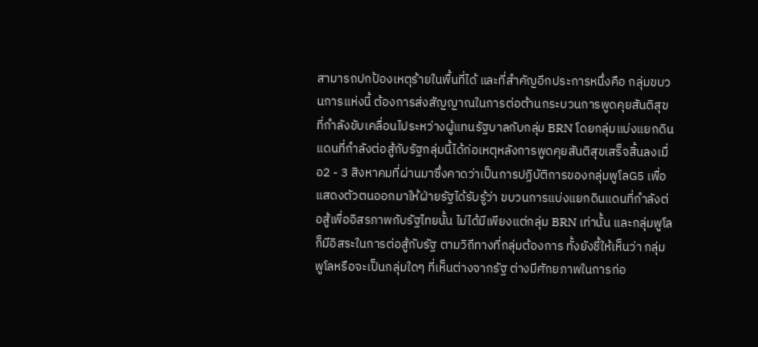สามารถปกป้องเหตุร้ายในพื้นที่ได้ และที่สำคัญอีกประการหนึ่งคือ กลุ่มขบวนการแห่งนี้ ต้องการส่งสัญญาณในการต่อต้านกระบวนการพูดคุยสันติสุขที่กำลังขับเคลื่อนไประหว่างผู้แทนรัฐบาลกับกลุ่ม BRN โดยกลุ่มแบ่งแยกดินแดนที่กำลังต่อสู้กับรัฐกลุ่มนี้ได้ก่อเหตุหลังการพูดคุยสันติสุขเสร็จสิ้นลงเมื่อ2 - 3 สิงหาคมที่ผ่านมาซึ่งคาดว่าเป็นการปฏิบัติการของกลุ่มพูโลG5 เพื่อแสดงตัวตนออกมาให้ฝ่ายรัฐได้รับรู้ว่า ขบวนการแบ่งแยกดินแดนที่กำลังต่อสู้เพื่ออิสรภาพกับรัฐไทยนั้น ไม่ได้มีเพียงแต่กลุ่ม BRN เท่านั้น และกลุ่มพูโล ก็มีอิสระในการต่อสู้กับรัฐ ตามวิถีทางที่กลุ่มต้องการ ทั้งยังชี้ให้เห็นว่า กลุ่มพูโลหรือจะเป็นกลุ่มใดๆ ที่เห็นต่างจากรัฐ ต่างมีศักยภาพในการก่อ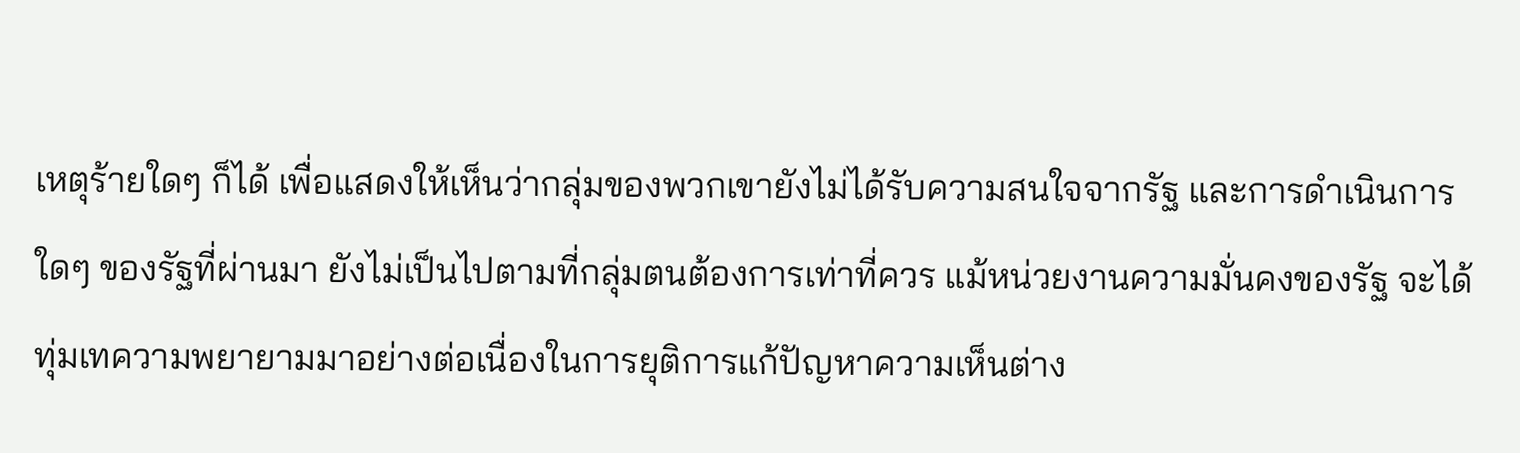เหตุร้ายใดๆ ก็ได้ เพื่อแสดงให้เห็นว่ากลุ่มของพวกเขายังไม่ได้รับความสนใจจากรัฐ และการดำเนินการใดๆ ของรัฐที่ผ่านมา ยังไม่เป็นไปตามที่กลุ่มตนต้องการเท่าที่ควร แม้หน่วยงานความมั่นคงของรัฐ จะได้ทุ่มเทความพยายามมาอย่างต่อเนื่องในการยุติการแก้ปัญหาความเห็นต่าง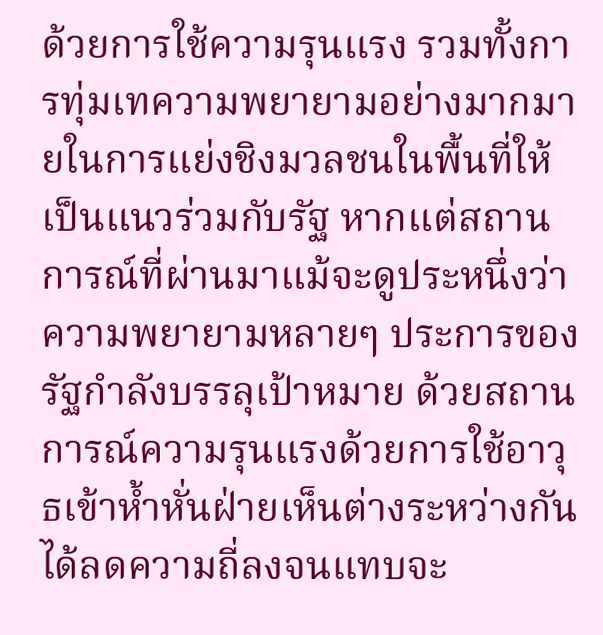ด้วยการใช้ความรุนแรง รวมทั้งการทุ่มเทความพยายามอย่างมากมายในการแย่งชิงมวลชนในพื้นที่ให้เป็นแนวร่วมกับรัฐ หากแต่สถานการณ์ที่ผ่านมาแม้จะดูประหนึ่งว่า ความพยายามหลายๆ ประการของรัฐกำลังบรรลุเป้าหมาย ด้วยสถานการณ์ความรุนแรงด้วยการใช้อาวุธเข้าห้ำหั่นฝ่ายเห็นต่างระหว่างกัน ได้ลดความถี่ลงจนแทบจะ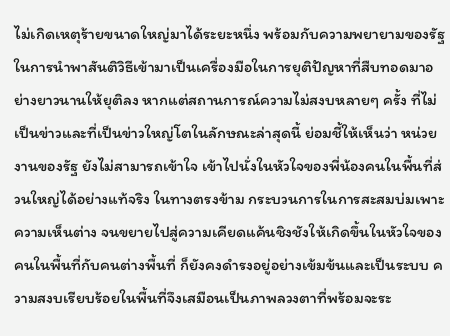ไม่เกิดเหตุร้ายขนาดใหญ่มาได้ระยะหนึ่ง พร้อมกับความพยายามของรัฐในการนำพาสันติวิธีเข้ามาเป็นเครื่องมือในการยุติปัญหาที่สืบทอดมาอย่างยาวนานให้ยุติลง หากแต่สถานการณ์ความไม่สงบหลายๆ ครั้ง ที่ไม่เป็นข่าวและที่เป็นข่าวใหญ่โตในลักษณะล่าสุดนี้ ย่อมชี้ให้เห็นว่า หน่วยงานของรัฐ ยังไม่สามารถเข้าใจ เข้าไปนั่งในหัวใจของพี่น้องคนในพื้นที่ส่วนใหญ่ได้อย่างแท้จริง ในทางตรงข้าม กระบวนการในการสะสมบ่มเพาะความเห็นต่าง จนขยายไปสู่ความเคียดแค้นชิงชังให้เกิดขึ้นในหัวใจของคนในพื้นที่กับคนต่างพื้นที่ ก็ยังคงดำรงอยู่อย่างเข้มข้นและเป็นระบบ ความสงบเรียบร้อยในพื้นที่จึงเสมือนเป็นภาพลวงตาที่พร้อมจะระ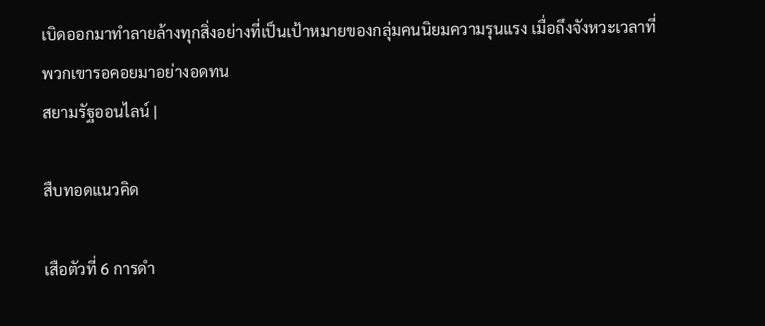เบิดออกมาทำลายล้างทุกสิ่งอย่างที่เป็นเป้าหมายของกลุ่มคนนิยมความรุนแรง เมื่อถึงจังหวะเวลาที่พวกเขารอคอยมาอย่างอดทน
สยามรัฐออนไลน์ |

สืบทอดแนวคิด

เสือตัวที่ 6 การดำ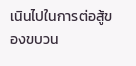เนินไปในการต่อสู้ของขบวน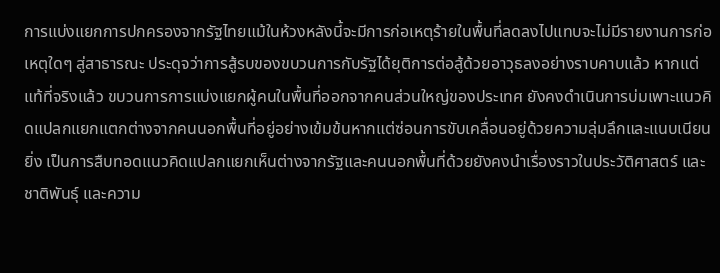การแบ่งแยกการปกครองจากรัฐไทยแม้ในห้วงหลังนี้จะมีการก่อเหตุร้ายในพื้นที่ลดลงไปแทบจะไม่มีรายงานการก่อเหตุใดๆ สู่สาธารณะ ประดุจว่าการสู้รบของขบวนการกับรัฐได้ยุติการต่อสู้ด้วยอาวุธลงอย่างราบคาบแล้ว หากแต่แท้ที่จริงแล้ว ขบวนการการแบ่งแยกผู้คนในพื้นที่ออกจากคนส่วนใหญ่ของประเทศ ยังคงดำเนินการบ่มเพาะแนวคิดแปลกแยกแตกต่างจากคนนอกพื้นที่อยู่อย่างเข้มข้นหากแต่ซ่อนการขับเคลื่อนอยู่ด้วยความลุ่มลึกและแนบเนียนยิ่ง เป็นการสืบทอดแนวคิดแปลกแยกเห็นต่างจากรัฐและคนนอกพื้นที่ด้วยยังคงนำเรื่องราวในประวัติศาสตร์ และชาติพันธุ์ และความ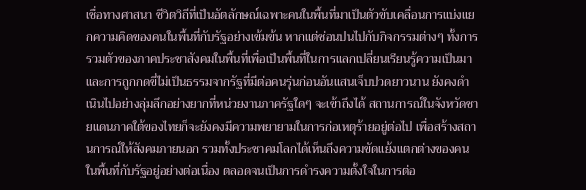เชื่อทางศาสนา ชีวิตวิถีที่เป็นอัตลักษณ์เฉพาะคนในพื้นที่มาเป็นตัวขับเคลื่อนการแบ่งแยกความคิดของคนในพื้นที่กับรัฐอย่างเข้มข้น หากแต่ซ่อนปนไปกับกิจกรรมต่างๆ ทั้งการรวมตัวของภาคประชาสังคมในพื้นที่เพื่อเป็นพื้นที่ในการแลกเปลี่ยนเรียนรู้ความเป็นมาและการถูกกดขี่ไม่เป็นธรรมจากรัฐที่มีต่อคนรุ่นก่อนอันแสนเจ็บปวดยาวนาน ยังคงดำเนินไปอย่างลุ่มลึกอย่างยากที่หน่วยงานภาครัฐใดๆ จะเข้าถึงได้ สถานการณ์ในจังหวัดชายแดนภาคใต้ของไทยก็จะยังคงมีความพยายามในการก่อเหตุร้ายอยู่ต่อไป เพื่อสร้างสถานการณ์ให้สังคมภายนอก รวมทั้งประชาคมโลกได้เห็นถึงความขัดแย้งแตกต่างของคนในพื้นที่กับรัฐอยู่อย่างต่อเนื่อง ตลอดจนเป็นการดำรงความตั้งใจในการต่อ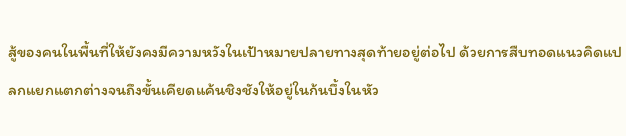สู้ของคนในพื้นที่ให้ยังคงมีความหวังในเป้าหมายปลายทางสุดท้ายอยู่ต่อไป ด้วยการสืบทอดแนวคิดแปลกแยกแตกต่างจนถึงขั้นเคียดแค้นชิงชังให้อยู่ในก้นบึ้งในหัว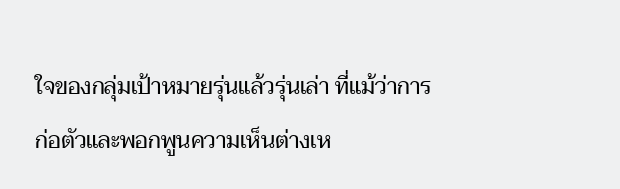ใจของกลุ่มเป้าหมายรุ่นแล้วรุ่นเล่า ที่แม้ว่าการก่อตัวและพอกพูนความเห็นต่างเห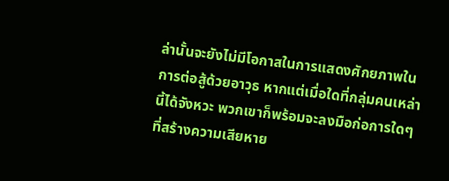ล่านั้นจะยังไม่มีโอกาสในการแสดงศักยภาพในการต่อสู้ด้วยอาวุธ หากแต่เมื่อใดที่กลุ่มคนเหล่านี้ได้จังหวะ พวกเขาก็พร้อมจะลงมือก่อการใดๆ ที่สร้างความเสียหาย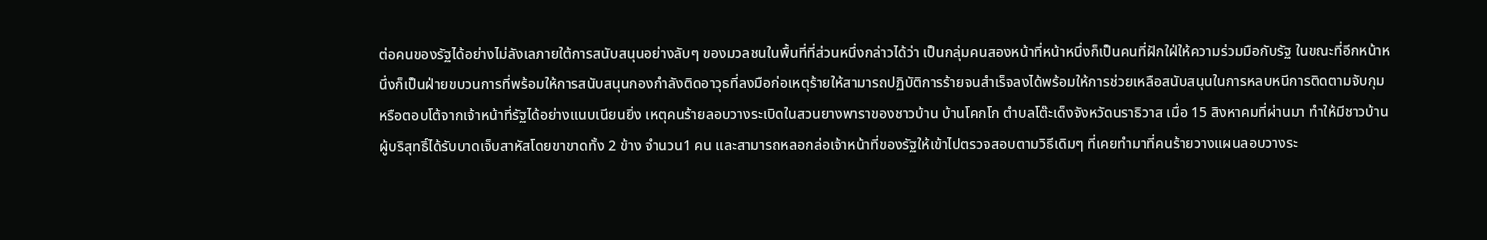ต่อคนของรัฐได้อย่างไม่ลังเลภายใต้การสนับสนุนอย่างลับๆ ของมวลชนในพื้นที่ที่ส่วนหนึ่งกล่าวได้ว่า เป็นกลุ่มคนสองหน้าที่หน้าหนึ่งก็เป็นคนที่ฝักใฝ่ให้ความร่วมมือกับรัฐ ในขณะที่อีกหน้าหนึ่งก็เป็นฝ่ายขบวนการที่พร้อมให้การสนับสนุนกองกำลังติดอาวุธที่ลงมือก่อเหตุร้ายให้สามารถปฏิบัติการร้ายจนสำเร็จลงได้พร้อมให้การช่วยเหลือสนับสนุนในการหลบหนีการติดตามจับกุมหรือตอบโต้จากเจ้าหน้าที่รัฐได้อย่างแนบเนียนยิ่ง เหตุคนร้ายลอบวางระเบิดในสวนยางพาราของชาวบ้าน บ้านโคกโก ตำบลโต๊ะเด็งจังหวัดนราธิวาส เมื่อ 15 สิงหาคมที่ผ่านมา ทำให้มีชาวบ้านผู้บริสุทธิ์ได้รับบาดเจ็บสาหัสโดยขาขาดทั้ง 2 ข้าง จำนวน1 คน และสามารถหลอกล่อเจ้าหน้าที่ของรัฐให้เข้าไปตรวจสอบตามวิธีเดิมๆ ที่เคยทำมาที่คนร้ายวางแผนลอบวางระ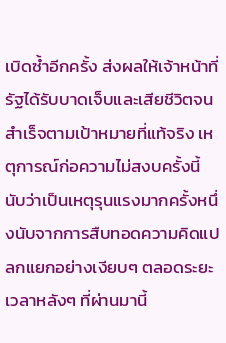เบิดซ้ำอีกครั้ง ส่งผลให้เจ้าหน้าที่รัฐได้รับบาดเจ็บและเสียชีวิตจนสำเร็จตามเป้าหมายที่แท้จริง เหตุการณ์ก่อความไม่สงบครั้งนี้ นับว่าเป็นเหตุรุนแรงมากครั้งหนึ่งนับจากการสืบทอดความคิดแปลกแยกอย่างเงียบๆ ตลอดระยะเวลาหลังๆ ที่ผ่านมานี้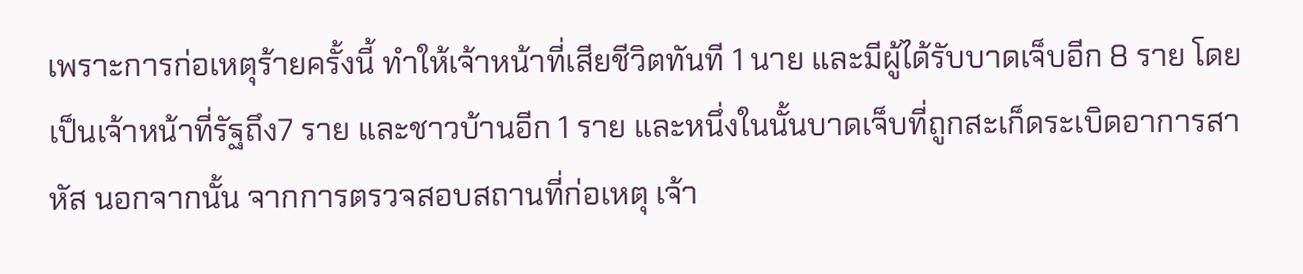เพราะการก่อเหตุร้ายครั้งนี้ ทำให้เจ้าหน้าที่เสียชีวิตทันที 1 นาย และมีผู้ได้รับบาดเจ็บอีก 8 ราย โดยเป็นเจ้าหน้าที่รัฐถึง7 ราย และชาวบ้านอีก 1 ราย และหนึ่งในนั้นบาดเจ็บที่ถูกสะเก็ดระเบิดอาการสาหัส นอกจากนั้น จากการตรวจสอบสถานที่ก่อเหตุ เจ้า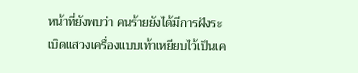หน้าที่ยังพบว่า คนร้ายยังได้มีการฝังระเบิดแสวงเครื่องแบบเท้าเหยียบไว้เป็นเค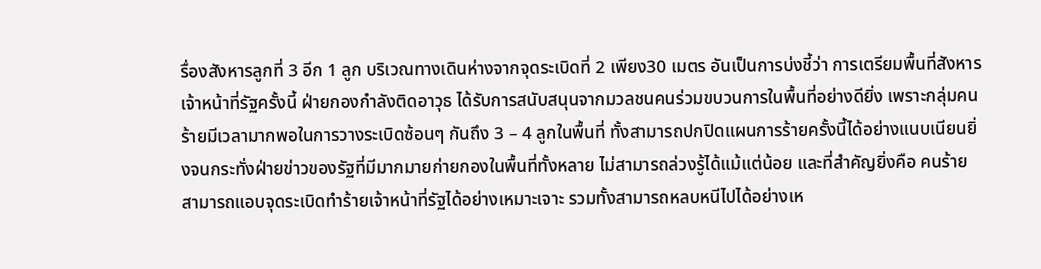รื่องสังหารลูกที่ 3 อีก 1 ลูก บริเวณทางเดินห่างจากจุดระเบิดที่ 2 เพียง30 เมตร อันเป็นการบ่งชี้ว่า การเตรียมพื้นที่สังหารเจ้าหน้าที่รัฐครั้งนี้ ฝ่ายกองกำลังติดอาวุธ ได้รับการสนับสนุนจากมวลชนคนร่วมขบวนการในพื้นที่อย่างดียิ่ง เพราะกลุ่มคนร้ายมีเวลามากพอในการวางระเบิดซ้อนๆ กันถึง 3 – 4 ลูกในพื้นที่ ทั้งสามารถปกปิดแผนการร้ายครั้งนี้ได้อย่างแนบเนียนยิ่งจนกระทั่งฝ่ายข่าวของรัฐที่มีมากมายก่ายกองในพื้นที่ทั้งหลาย ไม่สามารถล่วงรู้ได้แม้แต่น้อย และที่สำคัญยิ่งคือ คนร้ายสามารถแอบจุดระเบิดทำร้ายเจ้าหน้าที่รัฐได้อย่างเหมาะเจาะ รวมทั้งสามารถหลบหนีไปได้อย่างเห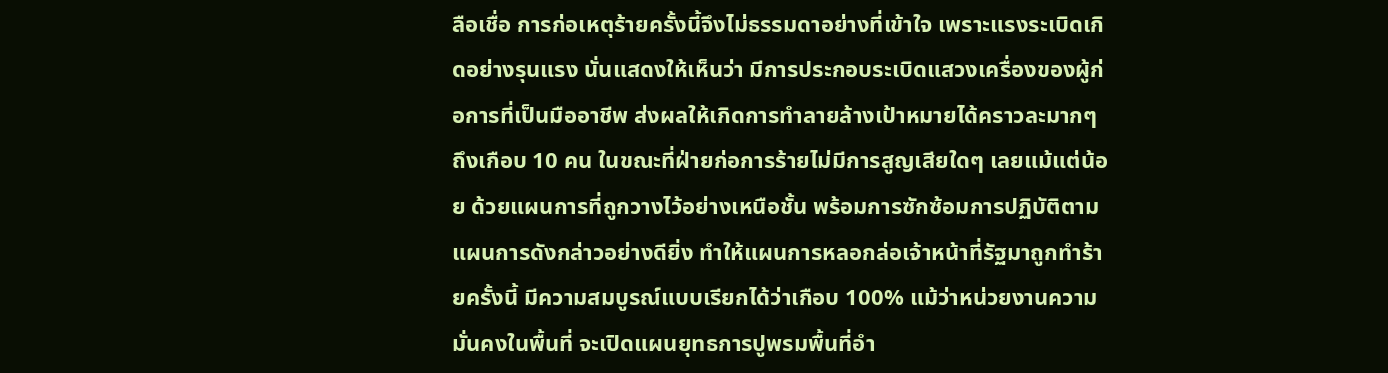ลือเชื่อ การก่อเหตุร้ายครั้งนี้จึงไม่ธรรมดาอย่างที่เข้าใจ เพราะแรงระเบิดเกิดอย่างรุนแรง นั่นแสดงให้เห็นว่า มีการประกอบระเบิดแสวงเครื่องของผู้ก่อการที่เป็นมืออาชีพ ส่งผลให้เกิดการทำลายล้างเป้าหมายได้คราวละมากๆ ถึงเกือบ 10 คน ในขณะที่ฝ่ายก่อการร้ายไม่มีการสูญเสียใดๆ เลยแม้แต่น้อย ด้วยแผนการที่ถูกวางไว้อย่างเหนือชั้น พร้อมการซักซ้อมการปฏิบัติตามแผนการดังกล่าวอย่างดียิ่ง ทำให้แผนการหลอกล่อเจ้าหน้าที่รัฐมาถูกทำร้ายครั้งนี้ มีความสมบูรณ์แบบเรียกได้ว่าเกือบ 100% แม้ว่าหน่วยงานความมั่นคงในพื้นที่ จะเปิดแผนยุทธการปูพรมพื้นที่อำ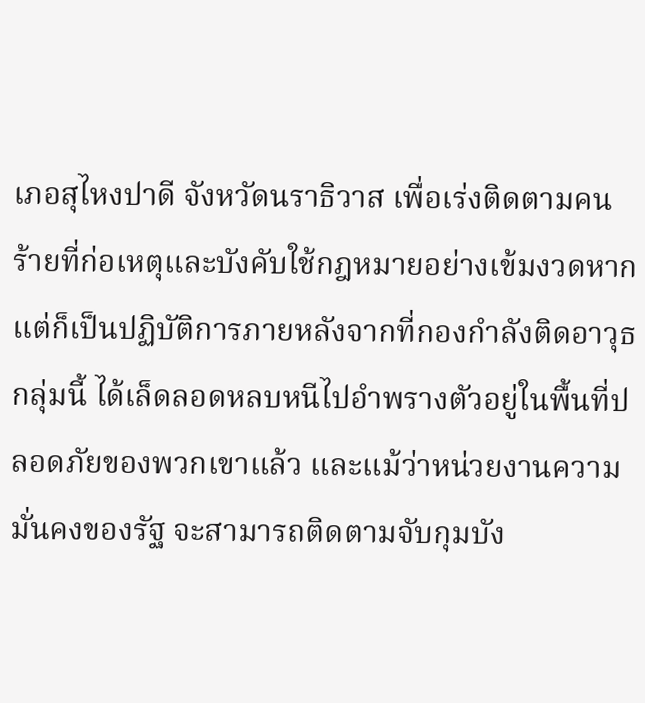เภอสุไหงปาดี จังหวัดนราธิวาส เพื่อเร่งติดตามคนร้ายที่ก่อเหตุและบังคับใช้กฎหมายอย่างเข้มงวดหากแต่ก็เป็นปฏิบัติการภายหลังจากที่กองกำลังติดอาวุธกลุ่มนี้ ได้เล็ดลอดหลบหนีไปอำพรางตัวอยู่ในพื้นที่ปลอดภัยของพวกเขาแล้ว และแม้ว่าหน่วยงานความมั่นคงของรัฐ จะสามารถติดตามจับกุมบัง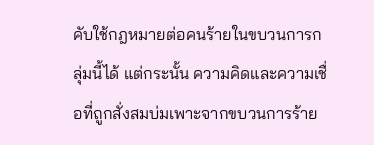คับใช้กฎหมายต่อคนร้ายในขบวนการกลุ่มนี้ได้ แต่กระนั้น ความคิดและความเชื่อที่ถูกสั่งสมบ่มเพาะจากขบวนการร้าย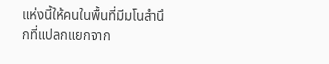แห่งนี้ให้คนในพื้นที่มีมโนสำนึกที่แปลกแยกจาก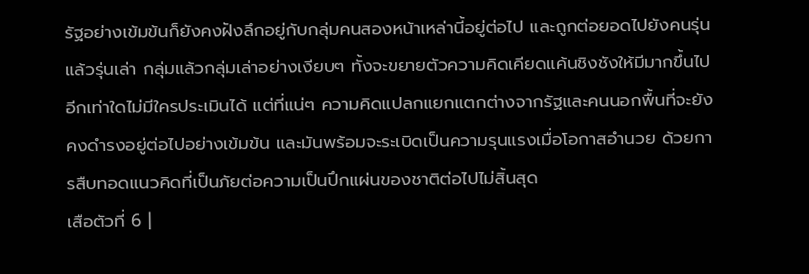รัฐอย่างเข้มข้นก็ยังคงฝังลึกอยู่กับกลุ่มคนสองหน้าเหล่านี้อยู่ต่อไป และถูกต่อยอดไปยังคนรุ่นแล้วรุ่นเล่า กลุ่มแล้วกลุ่มเล่าอย่างเงียบๆ ทั้งจะขยายตัวความคิดเคียดแค้นชิงชังให้มีมากขึ้นไปอีกเท่าใดไม่มีใครประเมินได้ แต่ที่แน่ๆ ความคิดแปลกแยกแตกต่างจากรัฐและคนนอกพื้นที่จะยังคงดำรงอยู่ต่อไปอย่างเข้มข้น และมันพร้อมจะระเบิดเป็นความรุนแรงเมื่อโอกาสอำนวย ด้วยการสืบทอดแนวคิดที่เป็นภัยต่อความเป็นปึกแผ่นของชาติต่อไปไม่สิ้นสุด
เสือตัวที่ 6 |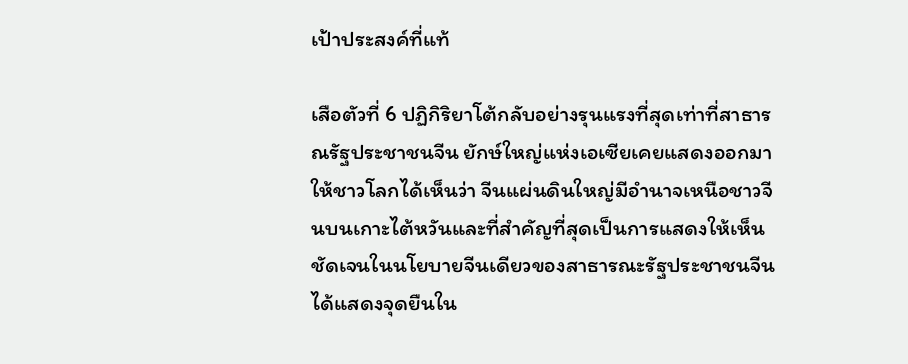เป้าประสงค์ที่แท้

เสือตัวที่ 6 ปฏิกิริยาโต้กลับอย่างรุนแรงที่สุดเท่าที่สาธารณรัฐประชาชนจีน ยักษ์ใหญ่แห่งเอเซียเคยแสดงออกมาให้ชาวโลกได้เห็นว่า จีนแผ่นดินใหญ่มีอำนาจเหนือชาวจีนบนเกาะไต้หวันและที่สำคัญที่สุดเป็นการแสดงให้เห็นชัดเจนในนโยบายจีนเดียวของสาธารณะรัฐประชาชนจีนได้แสดงจุดยืนใน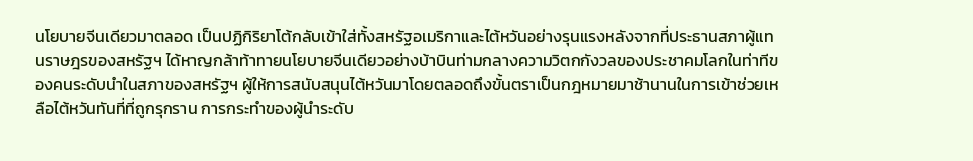นโยบายจีนเดียวมาตลอด เป็นปฏิกิริยาโต้กลับเข้าใส่ทั้งสหรัฐอเมริกาและไต้หวันอย่างรุนแรงหลังจากที่ประธานสภาผู้แทนราษฎรของสหรัฐฯ ได้หาญกล้าท้าทายนโยบายจีนเดียวอย่างบ้าบินท่ามกลางความวิตกกังวลของประชาคมโลกในท่าทีของคนระดับนำในสภาของสหรัฐฯ ผู้ให้การสนับสนุนไต้หวันมาโดยตลอดถึงขั้นตราเป็นกฎหมายมาช้านานในการเข้าช่วยเหลือไต้หวันทันที่ที่ถูกรุกราน การกระทำของผู้นำระดับ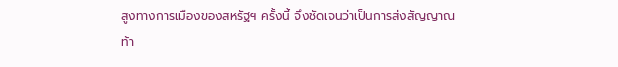สูงทางการเมืองของสหรัฐฯ ครั้งนี้ จึงชัดเจนว่าเป็นการส่งสัญญาณท้า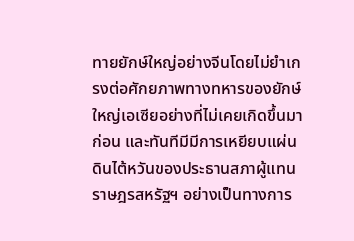ทายยักษ์ใหญ่อย่างจีนโดยไม่ยำเกรงต่อศักยภาพทางทหารของยักษ์ใหญ่เอเซียอย่างที่ไม่เคยเกิดขึ้นมาก่อน และทันทีมีมีการเหยียบแผ่นดินไต้หวันของประธานสภาผู้แทนราษฎรสหรัฐฯ อย่างเป็นทางการ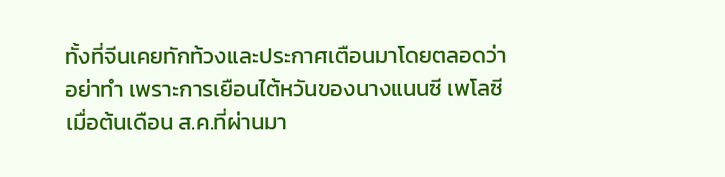ทั้งที่จีนเคยทักท้วงและประกาศเตือนมาโดยตลอดว่าอย่าทำ เพราะการเยือนไต้หวันของนางแนนซี เพโลซีเมื่อต้นเดือน ส.ค.ที่ผ่านมา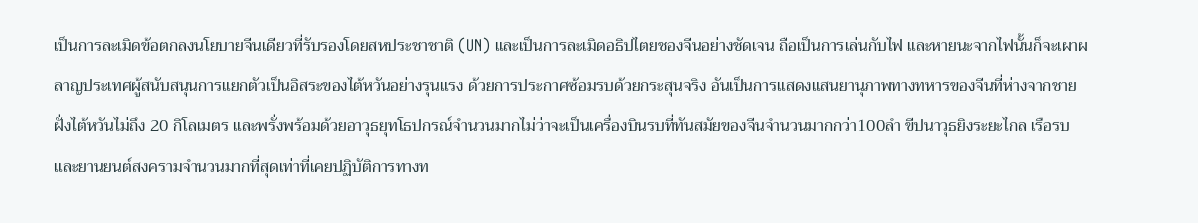เป็นการละเมิดข้อตกลงนโยบายจีนเดียวที่รับรองโดยสหประชาชาติ (UN) และเป็นการละเมิดอธิปไตยชองจีนอย่างชัดเจน ถือเป็นการเล่นกับไฟ และหายนะจากไฟนั้นก็จะเผาผลาญประเทศผู้สนับสนุนการแยกตัวเป็นอิสระของไต้หวันอย่างรุนแรง ด้วยการประกาศซ้อมรบด้วยกระสุนจริง อันเป็นการแสดงแสนยานุภาพทางทหารของจีนที่ห่างจากชายฝั่งไต้หวันไม่ถึง 20 กิโลเมตร และพรั่งพร้อมด้วยอาวุธยุทโธปกรณ์จำนวนมากไม่ว่าจะเป็นเครื่องบินรบที่ทันสมัยของจีนจำนวนมากกว่า100ลำ ขีปนาวุธยิงระยะไกล เรือรบและยานยนต์สงครามจำนวนมากที่สุดเท่าที่เคยปฏิบัติการทางท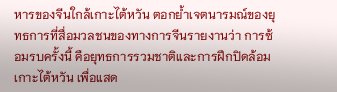หารของจีนใกล้เกาะไต้หวัน ตอกย้ำเจตนารมณ์ของยุทธการที่สื่อมวลชนของทางการจีนรายงานว่า การซ้อมรบครั้งนี้ คือยุทธการรวมชาติและการฝึกปิดล้อมเกาะไต้หวัน เพื่อแสด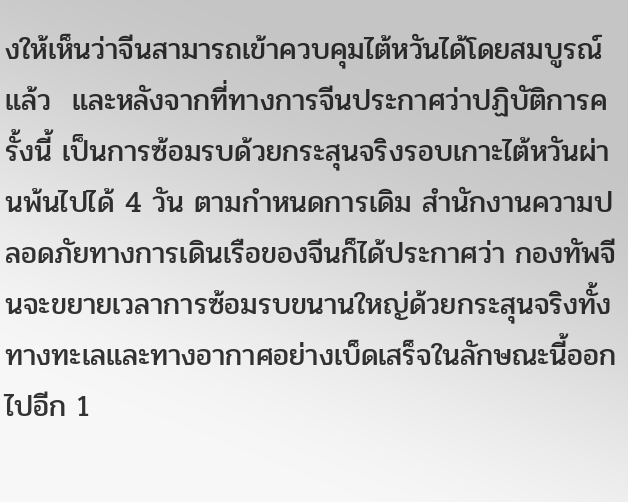งให้เห็นว่าจีนสามารถเข้าควบคุมไต้หวันได้โดยสมบูรณ์แล้ว  และหลังจากที่ทางการจีนประกาศว่าปฏิบัติการครั้งนี้ เป็นการซ้อมรบด้วยกระสุนจริงรอบเกาะไต้หวันผ่านพ้นไปได้ 4 วัน ตามกำหนดการเดิม สำนักงานความปลอดภัยทางการเดินเรือของจีนก็ได้ประกาศว่า กองทัพจีนจะขยายเวลาการซ้อมรบขนานใหญ่ด้วยกระสุนจริงทั้งทางทะเลและทางอากาศอย่างเบ็ดเสร็จในลักษณะนี้ออกไปอีก 1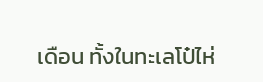เดือน ทั้งในทะเลโป๋ไห่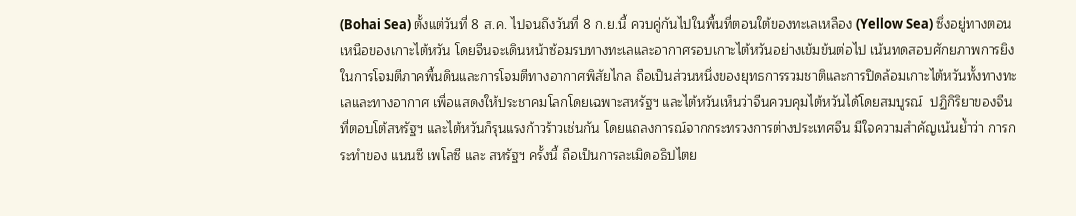(Bohai Sea) ตั้งแต่วันที่ 8 ส.ค. ไปจนถึงวันที่ 8 ก.ย.นี้ ควบคู่กันไปในพื้นที่ตอนใต้ของทะเลเหลือง (Yellow Sea) ซึ่งอยู่ทางตอนเหนือของเกาะไต้หวัน โดยจีนจะเดินหน้าซ้อมรบทางทะเลและอากาศรอบเกาะไต้หวันอย่างเข้มข้นต่อไป เน้นทดสอบศักยภาพการยิงในการโจมตีภาคพื้นดินและการโจมตีทางอากาศพิสัยไกล ถือเป็นส่วนหนึ่งของยุทธการรวมชาติและการปิดล้อมเกาะไต้หวันทั้งทางทะเลและทางอากาศ เพื่อแสดงให้ประชาคมโลกโดยเฉพาะสหรัฐฯ และไต้หวันเห็นว่าจีนควบคุมไต้หวันได้โดยสมบูรณ์  ปฏิกิริยาของจีนที่ตอบโต้สหรัฐฯ และไต้หวันก็รุนแรงก้าวร้าวเช่นกัน โดยแถลงการณ์จากกระทรวงการต่างประเทศจีน มีใจความสำคัญเน้นย้ำว่า การกระทำของ แนนซี เพโลซี และ สหรัฐฯ ครั้งนี้ ถือเป็นการละเมิดอธิปไตย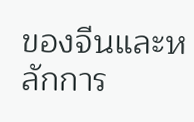ของจีนและหลักการ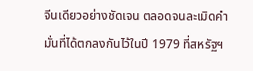จีนเดียวอย่างชัดเจน ตลอดจนละเมิดคำมั่นที่ได้ตกลงกันไว้ในปี 1979 ที่สหรัฐฯ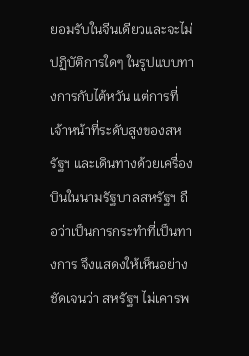ยอมรับในจีนเดียวและจะไม่ปฏิบัติการใดๆ ในรูปแบบทางการกับไต้หวัน แต่การที่เจ้าหน้าที่ระดับสูงของสหรัฐฯ และเดินทางด้วยเครื่องบินในนามรัฐบาลสหรัฐฯ ถือว่าเป็นการกระทำที่เป็นทางการ จึงแสดงให้เห็นอย่างชัดเจนว่า สหรัฐฯ ไม่เคารพ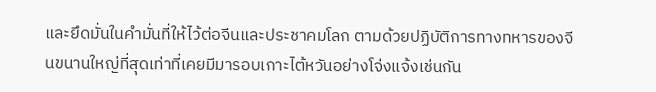และยึดมั่นในคำมั่นที่ให้ไว้ต่อจีนและประชาคมโลก ตามด้วยปฏิบัติการทางทหารของจีนขนานใหญ่ที่สุดเท่าที่เคยมีมารอบเกาะไต้หวันอย่างโจ่งแจ้งเช่นกัน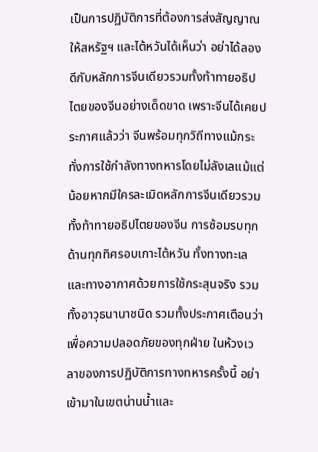เป็นการปฏิบัติการที่ต้องการส่งสัญญาณให้สหรัฐฯ และไต้หวันได้เห็นว่า อย่าได้ลองดีกับหลักการจีนเดียวรวมทั้งท้าทายอธิปไตยของจีนอย่างเด็ดขาด เพราะจีนได้เคยประกาศแล้วว่า จีนพร้อมทุกวิถีทางแม้กระทั่งการใช้กำลังทางทหารโดยไม่ลังเลแม้แต่น้อยหากมีใครละเมิดหลักการจีนเดียวรวมทั้งท้าทายอธิปไตยของจีน การซ้อมรบทุกด้านทุกทิศรอบเกาะไต้หวัน ทั้งทางทะเลและทางอากาศด้วยการใช้กระสุนจริง รวมทั้งอาวุธนานาชนิด รวมทั้งประกาศเตือนว่า เพื่อความปลอดภัยของทุกฝ่าย ในห้วงเวลาของการปฏิบัติการทางทหารครั้งนี้ อย่าเข้ามาในเขตน่านน้ำและ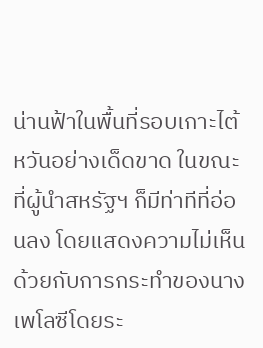น่านฟ้าในพื้นที่รอบเกาะไต้หวันอย่างเด็ดขาด ในขณะที่ผู้นำสหรัฐฯ ก็มีท่าทีที่อ่อนลง โดยแสดงความไม่เห็นด้วยกับการกระทำของนางเพโลซีโดยระ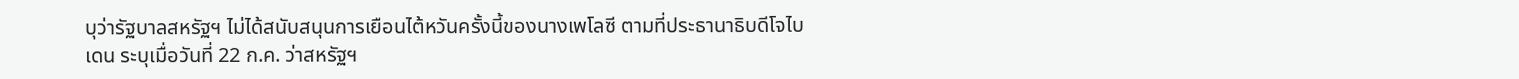บุว่ารัฐบาลสหรัฐฯ ไม่ได้สนับสนุนการเยือนไต้หวันครั้งนี้ของนางเพโลซี ตามที่ประธานาธิบดีโจไบเดน ระบุเมื่อวันที่ 22 ก.ค. ว่าสหรัฐฯ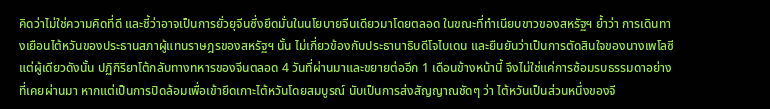คิดว่าไม่ใช่ความคิดที่ดี และชี้ว่าอาจเป็นการยั่วยุจีนซึ่งยึดมั่นในนโยบายจีนเดียวมาโดยตลอด ในขณะที่ทำเนียบขาวของสหรัฐฯ ย้ำว่า การเดินทางเยือนไต้หวันของประธานสภาผู้แทนราษฎรของสหรัฐฯ นั้น ไม่เกี่ยวข้องกับประธานาธิบดีโจไบเดน และยืนยันว่าเป็นการตัดสินใจของนางเพโลซีแต่ผู้เดียวดังนั้น ปฏิกิริยาโต้กลับทางทหารของจีนตลอด 4 วันที่ผ่านมาและขยายต่ออีก 1 เดือนข้างหน้านี้ จึงไม่ใช่แค่การซ้อมรบธรรมดาอย่างที่เคยผ่านมา หากแต่เป็นการปิดล้อมเพื่อเข้ายึดเกาะไต้หวันโดยสมบูรณ์ นับเป็นการส่งสัญญาณชัดๆ ว่า ไต้หวันเป็นส่วนหนึ่งของจี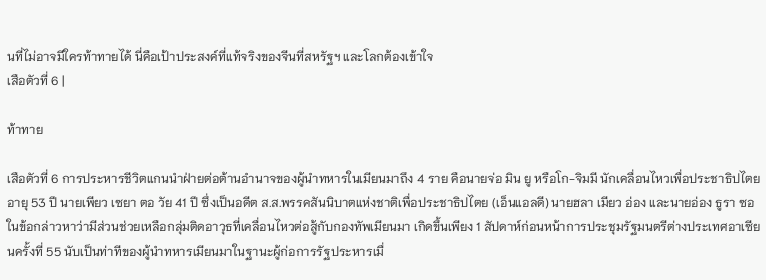นที่ไม่อาจมีใครท้าทายได้ นี่คือเป้าประสงค์ที่แท้จริงของจีนที่สหรัฐฯ และโลกต้องเข้าใจ
เสือตัวที่ 6 |

ท้าทาย

เสือตัวที่ 6 การประหารชีวิตแกนนำฝ่ายต่อต้านอำนาจของผู้นำทหารในเมียนมาถึง 4 ราย คือนายจ่อ มิน ยู หรือโก-จิมมี นักเคลื่อนไหวเพื่อประชาธิปไตย อายุ 53 ปี นายเพียว เซยา ตอ วัย 41 ปี ซึ่งเป็นอดีต ส.ส.พรรคสันนิบาตแห่งชาติเพื่อประชาธิปไตย (เอ็นแอลดี) นายฮลา เมียว อ่อง และนายอ่อง ธูรา ซอ ในข้อกล่าวหาว่ามีส่วนช่วยเหลือกลุ่มติดอาวุธที่เคลื่อนไหวต่อสู้กับกองทัพเมียนมา เกิดขึ้นเพียง 1 สัปดาห์ก่อนหน้าการประชุมรัฐมนตรีต่างประเทศอาเซียนครั้งที่ 55 นับเป็นท่าทีของผู้นำทหารเมียนมาในฐานะผู้ก่อการรัฐประหารเมื่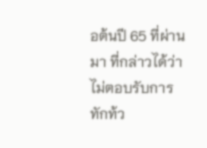อต้นปี 65 ที่ผ่านมา ที่กล่าวได้ว่า ไม่ตอบรับการทักท้ว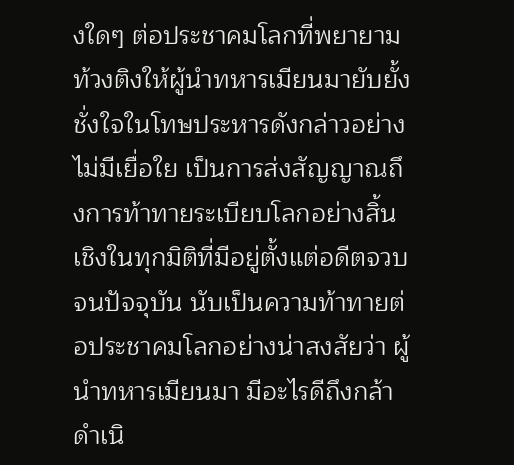งใดๆ ต่อประชาคมโลกที่พยายามท้วงติงให้ผู้นำทหารเมียนมายับยั้งชั่งใจในโทษประหารดังกล่าวอย่างไม่มีเยื่อใย เป็นการส่งสัญญาณถึงการท้าทายระเบียบโลกอย่างสิ้นเชิงในทุกมิติที่มีอยู่ตั้งแต่อดีตจวบจนปัจจุบัน นับเป็นความท้าทายต่อประชาคมโลกอย่างน่าสงสัยว่า ผู้นำทหารเมียนมา มีอะไรดีถึงกล้าดำเนิ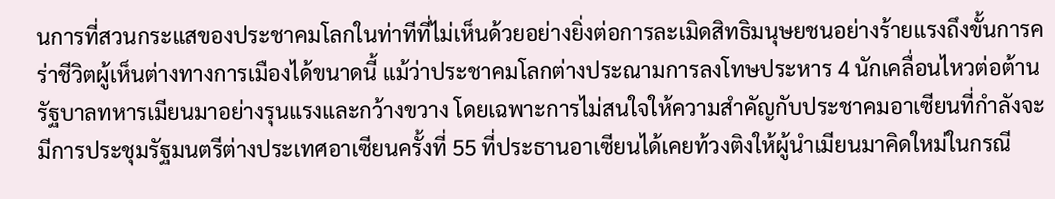นการที่สวนกระแสของประชาคมโลกในท่าทีที่ไม่เห็นด้วยอย่างยิ่งต่อการละเมิดสิทธิมนุษยชนอย่างร้ายแรงถึงขั้นการคร่าชีวิตผู้เห็นต่างทางการเมืองได้ขนาดนี้ แม้ว่าประชาคมโลกต่างประณามการลงโทษประหาร 4 นักเคลื่อนไหวต่อต้านรัฐบาลทหารเมียนมาอย่างรุนแรงและกว้างขวาง โดยเฉพาะการไม่สนใจให้ความสำคัญกับประชาคมอาเซียนที่กำลังจะมีการประชุมรัฐมนตรีต่างประเทศอาเซียนครั้งที่ 55 ที่ประธานอาเซียนได้เคยท้วงติงให้ผู้นำเมียนมาคิดใหม่ในกรณี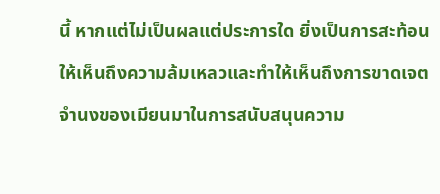นี้ หากแต่ไม่เป็นผลแต่ประการใด ยิ่งเป็นการสะท้อนให้เห็นถึงความล้มเหลวและทำให้เห็นถึงการขาดเจตจำนงของเมียนมาในการสนับสนุนความ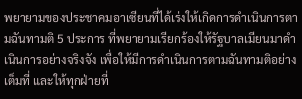พยายามของประชาคมอาเซียนที่ได้เร่งให้เกิดการดำเนินการตามฉันทามติ 5 ประการ ที่พยายามเรียกร้องให้รัฐบาลเมียนมาดำเนินการอย่างจริงจัง เพื่อให้มีการดำเนินการตามฉันทามติอย่างเต็มที่ และให้ทุกฝ่ายที่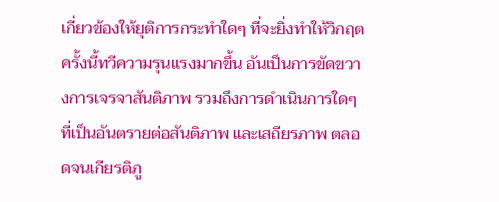เกี่ยวข้องให้ยุติการกระทำใดๆ ที่จะยิ่งทำให้วิกฤตครั้งนี้ทวีความรุนแรงมากขึ้น อันเป็นการขัดขวางการเจรจาสันติภาพ รวมถึงการดำเนินการใดๆ ที่เป็นอันตรายต่อสันติภาพ และเสถียรภาพ ตลอดจนเกียรติภู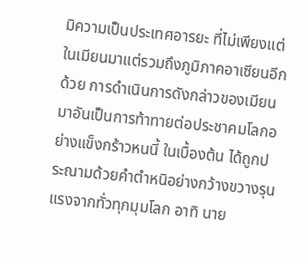มิความเป็นประเทศอารยะ ที่ไม่เพียงแต่ในเมียนมาแต่รวมถึงภูมิภาคอาเซียนอีกด้วย การดำเนินการดังกล่าวของเมียนมาอันเป็นการท้าทายต่อประชาคมโลกอย่างแข็งกร้าวหนนี้ ในเบื้องต้น ได้ถูกประณามด้วยคำตำหนิอย่างกว้างขวางรุนแรงจากทั่วทุกมุมโลก อาทิ นาย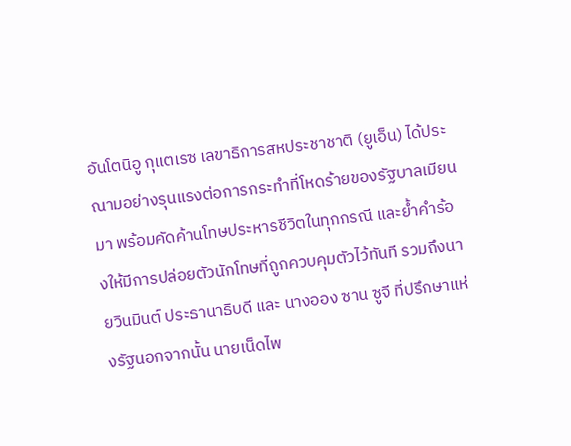อันโตนิอู กุแตเรซ เลขาธิการสหประชาชาติ (ยูเอ็น) ได้ประณามอย่างรุนแรงต่อการกระทำที่โหดร้ายของรัฐบาลเมียนมา พร้อมคัดค้านโทษประหารชีวิตในทุกกรณี และย้ำคำร้องให้มีการปล่อยตัวนักโทษที่ถูกควบคุมตัวไว้ทันที รวมถึงนายวินมินต์ ประธานาธิบดี และ นางออง ซาน ซูจี ที่ปรึกษาแห่งรัฐนอกจากนั้น นายเน็ดไพ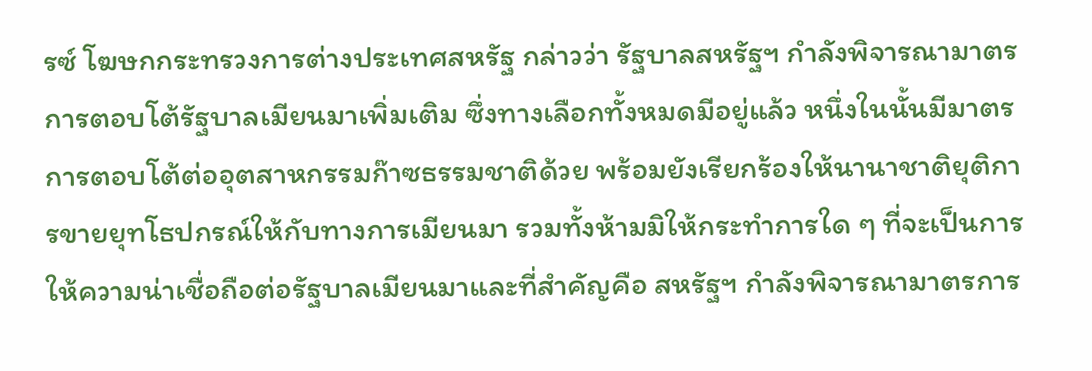รซ์ โฆษกกระทรวงการต่างประเทศสหรัฐ กล่าวว่า รัฐบาลสหรัฐฯ กำลังพิจารณามาตรการตอบโต้รัฐบาลเมียนมาเพิ่มเติม ซึ่งทางเลือกทั้งหมดมีอยู่แล้ว หนึ่งในนั้นมีมาตรการตอบโต้ต่ออุตสาหกรรมก๊าซธรรมชาติด้วย พร้อมยังเรียกร้องให้นานาชาติยุติการขายยุทโธปกรณ์ให้กับทางการเมียนมา รวมทั้งห้ามมิให้กระทำการใด ๆ ที่จะเป็นการให้ความน่าเชื่อถือต่อรัฐบาลเมียนมาและที่สำคัญคือ สหรัฐฯ กำลังพิจารณามาตรการ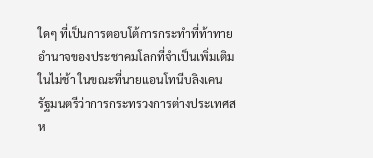ใดๆ ที่เป็นการตอบโต้การกระทำที่ท้าทายอำนาจของประชาคมโลกที่จำเป็นเพิ่มเติมในไม่ช้า ในขณะที่นายแอนโทนีบลิงเคน รัฐมนตรีว่าการกระทรวงการต่างประเทศสห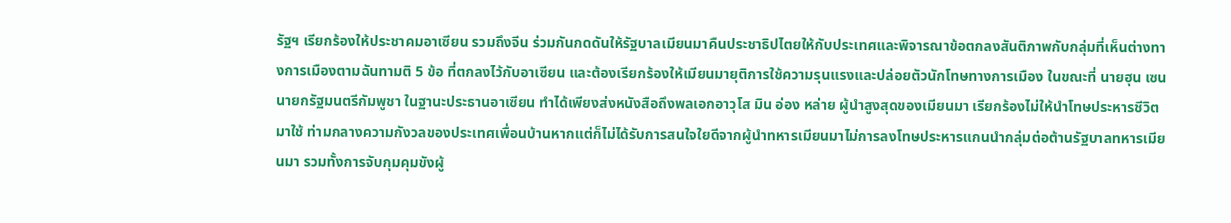รัฐฯ เรียกร้องให้ประชาคมอาเซียน รวมถึงจีน ร่วมกันกดดันให้รัฐบาลเมียนมาคืนประชาธิปไตยให้กับประเทศและพิจารณาข้อตกลงสันติภาพกับกลุ่มที่เห็นต่างทางการเมืองตามฉันทามติ 5 ข้อ ที่ตกลงไว้กับอาเซียน และต้องเรียกร้องให้เมียนมายุติการใช้ความรุนแรงและปล่อยตัวนักโทษทางการเมือง ในขณะที่ นายฮุน เซน นายกรัฐมนตรีกัมพูชา ในฐานะประธานอาเซียน ทำได้เพียงส่งหนังสือถึงพลเอกอาวุโส มิน อ่อง หล่าย ผู้นำสูงสุดของเมียนมา เรียกร้องไม่ให้นำโทษประหารชีวิตมาใช้ ท่ามกลางความกังวลของประเทศเพื่อนบ้านหากแต่ก็ไม่ได้รับการสนใจใยดีจากผู้นำทหารเมียนมาไม่การลงโทษประหารแกนนำกลุ่มต่อต้านรัฐบาลทหารเมียนมา รวมทั้งการจับกุมคุมขังผู้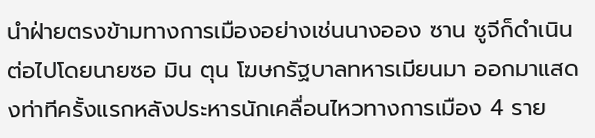นำฝ่ายตรงข้ามทางการเมืองอย่างเช่นนางออง ซาน ซูจีก็ดำเนินต่อไปโดยนายซอ มิน ตุน โฆษกรัฐบาลทหารเมียนมา ออกมาแสดงท่าทีครั้งแรกหลังประหารนักเคลื่อนไหวทางการเมือง 4 ราย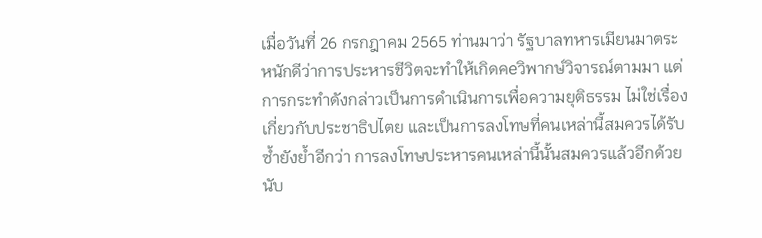เมื่อวันที่ 26 กรกฎาคม 2565 ท่านมาว่า รัฐบาลทหารเมียนมาตระหนักดีว่าการประหารชีวิตจะทำให้เกิดคeวิพากษ์วิจารณ์ตามมา แต่การกระทำดังกล่าวเป็นการดำเนินการเพื่อความยุติธรรม ไม่ใช่เรื่องเกี่ยวกับประชาธิปไตย และเป็นการลงโทษที่คนเหล่านี้สมควรได้รับ ซ้ำยังย้ำอีกว่า การลงโทษประหารคนเหล่านี้นั้นสมควรแล้วอีกด้วย นับ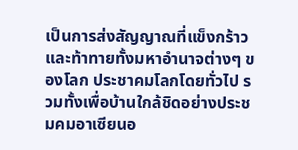เป็นการส่งสัญญาณที่แข็งกร้าวและท้าทายทั้งมหาอำนาจต่างๆ ของโลก ประชาคมโลกโดยทั่วไป รวมทั้งเพื่อบ้านใกล้ชิดอย่างประชมคมอาเซียนอ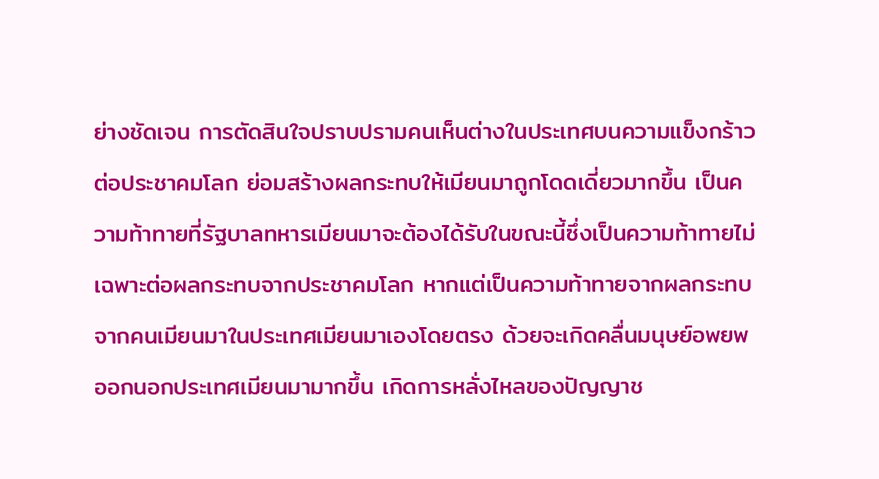ย่างชัดเจน การตัดสินใจปราบปรามคนเห็นต่างในประเทศบนความแข็งกร้าวต่อประชาคมโลก ย่อมสร้างผลกระทบให้เมียนมาถูกโดดเดี่ยวมากขึ้น เป็นความท้าทายที่รัฐบาลทหารเมียนมาจะต้องได้รับในขณะนี้ซึ่งเป็นความท้าทายไม่เฉพาะต่อผลกระทบจากประชาคมโลก หากแต่เป็นความท้าทายจากผลกระทบจากคนเมียนมาในประเทศเมียนมาเองโดยตรง ด้วยจะเกิดคลื่นมนุษย์อพยพออกนอกประเทศเมียนมามากขึ้น เกิดการหลั่งไหลของปัญญาช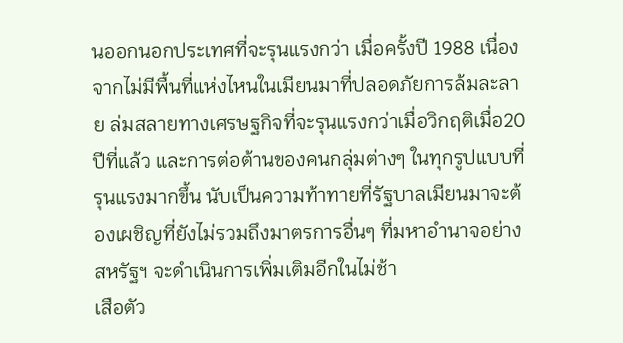นออกนอกประเทศที่จะรุนแรงกว่า เมื่อครั้งปี 1988 เนื่องจากไม่มีพื้นที่แห่งไหนในเมียนมาที่ปลอดภัยการล้มละลาย ล่มสลายทางเศรษฐกิจที่จะรุนแรงกว่าเมื่อวิกฤติเมื่อ20 ปีที่แล้ว และการต่อต้านของคนกลุ่มต่างๆ ในทุกรูปแบบที่รุนแรงมากขึ้น นับเป็นความท้าทายที่รัฐบาลเมียนมาจะต้องเผชิญที่ยังไม่รวมถึงมาตรการอื่นๆ ที่มหาอำนาจอย่างสหรัฐฯ จะดำเนินการเพิ่มเติมอีกในไม่ช้า
เสือตัว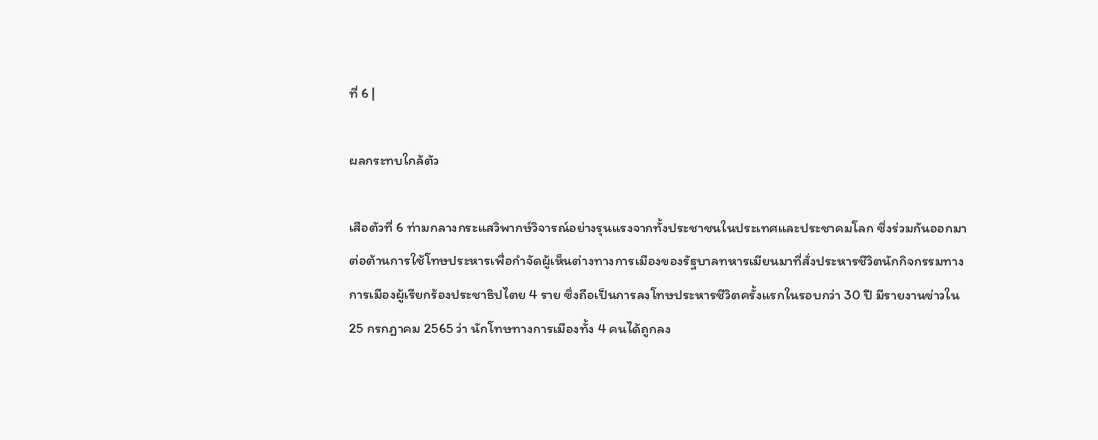ที่ 6 |

ผลกระทบใกล้ตัว

เสือตัวที่ 6 ท่ามกลางกระแสวิพากษ์วิจารณ์อย่างรุนแรงจากทั้งประชาชนในประเทศและประชาคมโลก ซึ่งร่วมกันออกมาต่อต้านการใช้โทษประหารเพื่อกำจัดผู้เห็นต่างทางการเมืองของรัฐบาลทหารเมียนมาที่สั่งประหารชีวิตนักกิจกรรมทางการเมืองผู้เรียกร้องประชาธิปไตย 4 ราย ซึ่งถือเป็นการลงโทษประหารชีวิตครั้งแรกในรอบกว่า 30 ปี มีรายงานข่าวใน 25 กรกฎาคม 2565 ว่า นักโทษทางการเมืองทั้ง 4 คนได้ถูกลง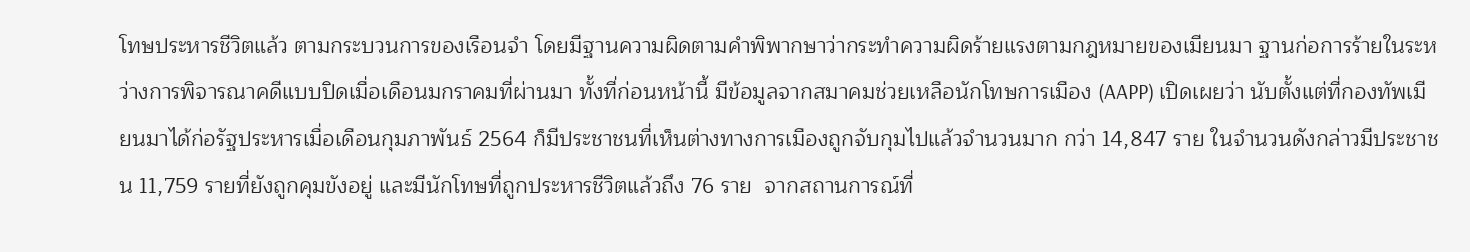โทษประหารชีวิตแล้ว ตามกระบวนการของเรือนจำ โดยมีฐานความผิดตามคำพิพากษาว่ากระทำความผิดร้ายแรงตามกฎหมายของเมียนมา ฐานก่อการร้ายในระหว่างการพิจารณาคดีแบบปิดเมื่อเดือนมกราคมที่ผ่านมา ทั้งที่ก่อนหน้านี้ มีข้อมูลจากสมาคมช่วยเหลือนักโทษการเมือง (AAPP) เปิดเผยว่า นับตั้งแต่ที่กองทัพเมียนมาได้ก่อรัฐประหารเมื่อเดือนกุมภาพันธ์ 2564 ก็มีประชาชนที่เห็นต่างทางการเมืองถูกจับกุมไปแล้วจำนวนมาก กว่า 14,847 ราย ในจำนวนดังกล่าวมีประชาชน 11,759 รายที่ยังถูกคุมขังอยู่ และมีนักโทษที่ถูกประหารชีวิตแล้วถึง 76 ราย  จากสถานการณ์ที่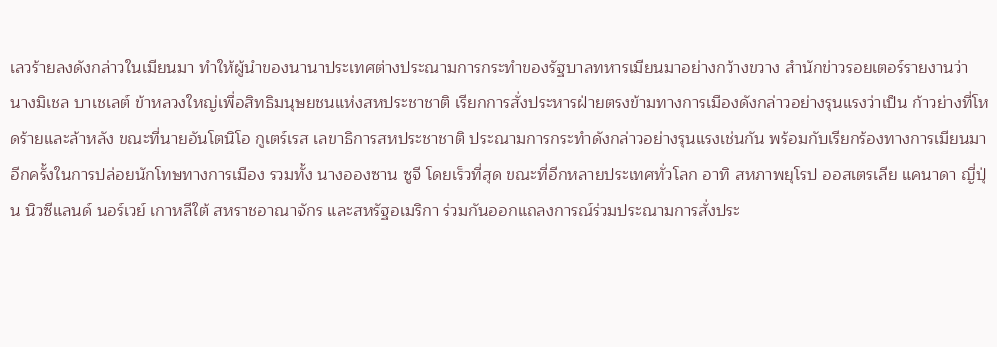เลวร้ายลงดังกล่าวในเมียนมา ทำให้ผู้นำของนานาประเทศต่างประณามการกระทำของรัฐบาลทหารเมียนมาอย่างกว้างขวาง สำนักข่าวรอยเตอร์รายงานว่า นางมิเชล บาเชเลต์ ข้าหลวงใหญ่เพื่อสิทธิมนุษยชนแห่งสหประชาชาติ เรียกการสั่งประหารฝ่ายตรงข้ามทางการเมืองดังกล่าวอย่างรุนแรงว่าเป็น ก้าวย่างที่โหดร้ายและล้าหลัง ขณะที่นายอันโตนิโอ กูเตร์เรส เลขาธิการสหประชาชาติ ประณามการกระทำดังกล่าวอย่างรุนแรงเช่นกัน พร้อมกับเรียกร้องทางการเมียนมาอีกครั้งในการปล่อยนักโทษทางการเมือง รวมทั้ง นางอองซาน ซูจี โดยเร็วที่สุด ขณะที่อีกหลายประเทศทั่วโลก อาทิ สหภาพยุโรป ออสเตรเลีย แคนาดา ญี่ปุ่น นิวซีแลนด์ นอร์เวย์ เกาหลีใต้ สหราชอาณาจักร และสหรัฐอเมริกา ร่วมกันออกแถลงการณ์ร่วมประณามการสั่งประ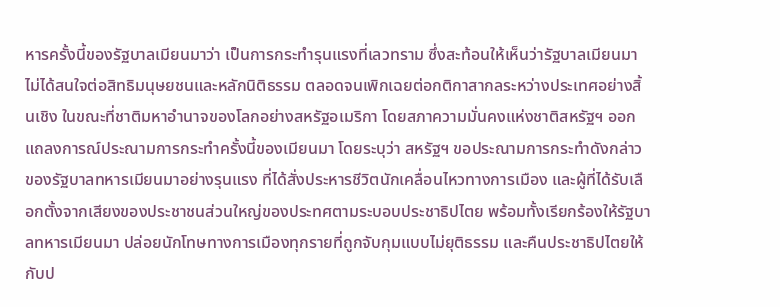หารครั้งนี้ของรัฐบาลเมียนมาว่า เป็นการกระทำรุนแรงที่เลวทราม ซึ่งสะท้อนให้เห็นว่ารัฐบาลเมียนมาไม่ได้สนใจต่อสิทธิมนุษยชนและหลักนิติธรรม ตลอดจนเพิกเฉยต่อกติกาสากลระหว่างประเทศอย่างสิ้นเชิง ในขณะที่ชาติมหาอำนาจของโลกอย่างสหรัฐอเมริกา โดยสภาความมั่นคงแห่งชาติสหรัฐฯ ออกแถลงการณ์ประณามการกระทำครั้งนี้ของเมียนมา โดยระบุว่า สหรัฐฯ ขอประณามการกระทำดังกล่าวของรัฐบาลทหารเมียนมาอย่างรุนแรง ที่ได้สั่งประหารชีวิตนักเคลื่อนไหวทางการเมือง และผู้ที่ได้รับเลือกตั้งจากเสียงของประชาชนส่วนใหญ่ของประทศตามระบอบประชาธิปไตย พร้อมทั้งเรียกร้องให้รัฐบาลทหารเมียนมา ปล่อยนักโทษทางการเมืองทุกรายที่ถูกจับกุมแบบไม่ยุติธรรม และคืนประชาธิปไตยให้กับป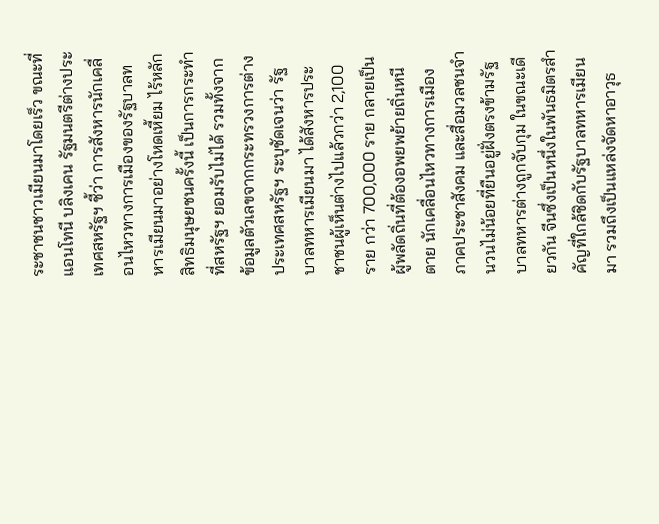ระชาชนชาวเมียนมาโดยเร็ว ขณะที่ แอนโทนี บลิงเคน รัฐมนตรีต่างประเทศสหรัฐฯ ชี้ว่า การสังหารนักเคลื่อนไหวทางการเมืองของรัฐบาลทหารเมียนมาอย่างโหดเหี้ยม ไร้หลักสิทธิมนุษยชนครั้งนี้ เป็นการกระทำที่สหรัฐฯ ยอมรับไม่ได้ รวมทั้งจากข้อมูลตัวเลขจากกระทรวงการต่างประเทศสหรัฐฯ ระบุชัดเจนว่า รัฐบาลทหารเมียนมา ได้สังหารประชาชนผู้เห็นต่างไปแล้วกว่า 2,100 ราย กว่า 700,000 ราย กลายเป็นผู้พลัดถิ่นที่ต้องอพยพย้ายถิ่นหนีตาย นักเคลื่อนไหวทางการเมือง ภาคประชาสังคม และสื่อมวลชนจำนวนไม่น้อยที่ยืนอยู่ฝั่งตรงข้ามรัฐบาลทหารต่างถูกจับกุม ในขณะเดียวกัน จีนซึ่งเป็นหนึ่งในพันธมิตรสำคัญที่ใกล้ชิดกับรัฐบาลทหารเมียนมา รวมถึงเป็นแหล่งจัดหาอาวุธ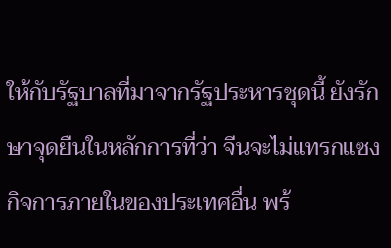ให้กับรัฐบาลที่มาจากรัฐประหารชุดนี้ ยังรักษาจุดยืนในหลักการที่ว่า จีนจะไม่แทรกแซงกิจการภายในของประเทศอื่น พร้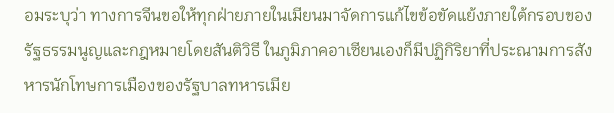อมระบุว่า ทางการจีนขอให้ทุกฝ่ายภายในเมียนมาจัดการแก้ไขข้อขัดแย้งภายใต้กรอบของรัฐธรรมนูญและกฎหมายโดยสันติวิธี ในภูมิภาคอาเซียนเองก็มีปฏิกิริยาที่ประณามการสังหารนักโทษการเมืองของรัฐบาลทหารเมีย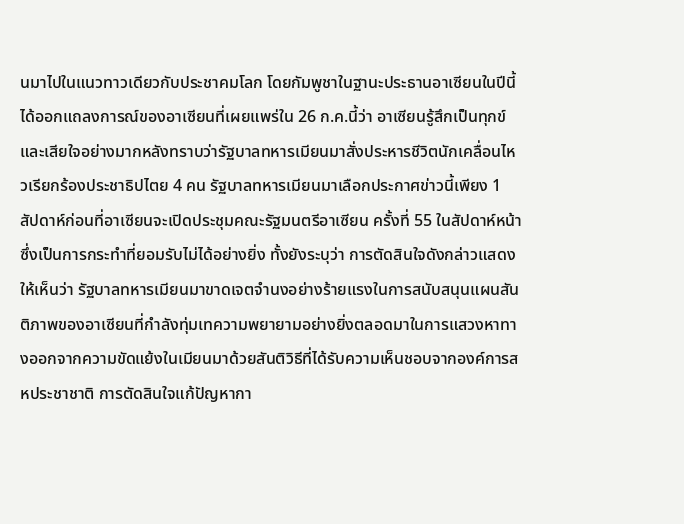นมาไปในแนวทาวเดียวกับประชาคมโลก โดยกัมพูชาในฐานะประธานอาเซียนในปีนี้ ได้ออกแถลงการณ์ของอาเซียนที่เผยแพร่ใน 26 ก.ค.นี้ว่า อาเซียนรู้สึกเป็นทุกข์และเสียใจอย่างมากหลังทราบว่ารัฐบาลทหารเมียนมาสั่งประหารชีวิตนักเคลื่อนไหวเรียกร้องประชาธิปไตย 4 คน รัฐบาลทหารเมียนมาเลือกประกาศข่าวนี้เพียง 1 สัปดาห์ก่อนที่อาเซียนจะเปิดประชุมคณะรัฐมนตรีอาเซียน ครั้งที่ 55 ในสัปดาห์หน้า ซึ่งเป็นการกระทำที่ยอมรับไม่ได้อย่างยิ่ง ทั้งยังระบุว่า การตัดสินใจดังกล่าวแสดงให้เห็นว่า รัฐบาลทหารเมียนมาขาดเจตจำนงอย่างร้ายแรงในการสนับสนุนแผนสันติภาพของอาเซียนที่กำลังทุ่มเทความพยายามอย่างยิ่งตลอดมาในการแสวงหาทางออกจากความขัดแย้งในเมียนมาด้วยสันติวิธีที่ได้รับความเห็นชอบจากองค์การสหประชาชาติ การตัดสินใจแก้ปัญหากา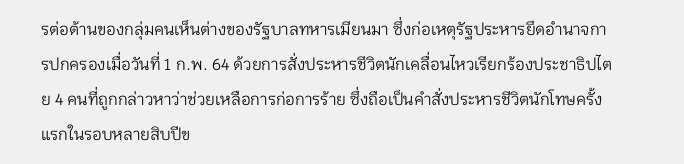รต่อต้านของกลุ่มคนเห็นต่างของรัฐบาลทหารเมียนมา ซึ่งก่อเหตุรัฐประหารยึดอำนาจการปกครองเมื่อวันที่ 1 ก.พ. 64 ด้วยการสั่งประหารชีวิตนักเคลื่อนไหวเรียกร้องประชาธิปไตย 4 คนที่ถูกกล่าวหาว่าช่วยเหลือการก่อการร้าย ซึ่งถือเป็นคำสั่งประหารชีวิตนักโทษครั้งแรกในรอบหลายสิบปีข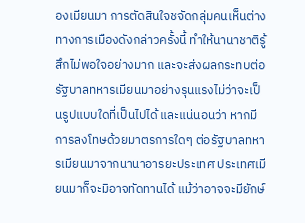องเมียนมา การตัดสินใจชจัดกลุ่มคนเห็นต่างทางการเมืองดังกล่าวครั้งนี้ ทำให้นานาชาติรู้สึกไม่พอใจอย่างมาก และจะส่งผลกระทบต่อรัฐบาลทหารเมียนมาอย่างรุนแรงไม่ว่าจะเป็นรูปแบบใดที่เป็นไปได้ และแน่นอนว่า หากมีการลงโทษด้วยมาตรการใดๆ ต่อรัฐบาลทหารเมียนมาจากนานาอารยะประเทศ ประเทศเมียนมาก็จะมิอาจทัดทานได้ แม้ว่าอาจจะมียักษ์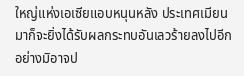ใหญ่แห่งเอเซียแอบหนุนหลัง ประเทศเมียนมาก็จะยิ่งได้รับผลกระทบอันเลวร้ายลงไปอีกอย่างมิอาจป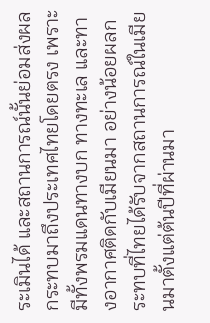ระเมินได้ และสถานการณ์นั้นย่อมส่งผลกระทบมาถึงประเทศไทยโดยตรง เพราะมีทั้งพรมแดนทางบก ทางทะเล และทางอากาศติดกับเมียนมา อย่างน้อยผลกระทบที่ไทยได้รับจากสถานการณ์ในเมียนมาตั้งแต่ต้นปีที่ผ่านมา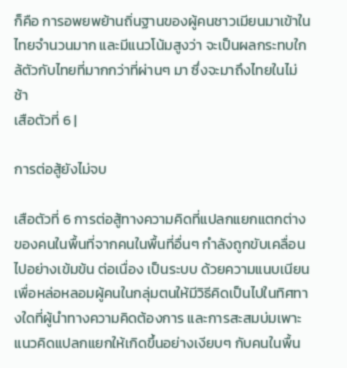ก็คือ การอพยพย้านถิ่นฐานของผู้คนชาวเมียนมาเข้าในไทยจำนวนมาก และมีแนวโน้มสูงว่า จะเป็นผลกระทบใกล้ตัวกับไทยที่มากกว่าที่ผ่านๆ มา ซึ่งจะมาถึงไทยในไม่ช้า
เสือตัวที่ 6 |

การต่อสู้ยังไม่จบ

เสือตัวที่ 6 การต่อสู้ทางความคิดที่แปลกแยกแตกต่างของคนในพื้นที่จากคนในพื้นที่อื่นๆ กำลังถูกขับเคลื่อนไปอย่างเข้มข้น ต่อเนื่อง เป็นระบบ ด้วยความแนบเนียน เพื่อหล่อหลอมผู้คนในกลุ่มตนให้มีวิธีคิดเป็นไปในทิศทางใดที่ผู้นำทางความคิดต้องการ และการสะสมบ่มเพาะแนวคิดแปลกแยกให้เกิดขึ้นอย่างเงียบๆ กับคนในพื้น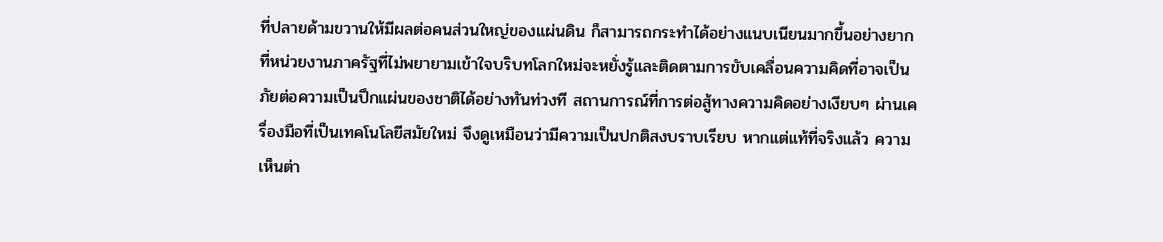ที่ปลายด้ามขวานให้มีผลต่อคนส่วนใหญ่ของแผ่นดิน ก็สามารถกระทำได้อย่างแนบเนียนมากขึ้นอย่างยาก  ที่หน่วยงานภาครัฐที่ไม่พยายามเข้าใจบริบทโลกใหม่จะหยั่งรู้และติดตามการขับเคลื่อนความคิดที่อาจเป็นภัยต่อความเป็นปึกแผ่นของชาติได้อย่างทันท่วงที สถานการณ์ที่การต่อสู้ทางความคิดอย่างเงียบๆ ผ่านเครื่องมือที่เป็นเทคโนโลยีสมัยใหม่ จึงดูเหมือนว่ามีความเป็นปกติสงบราบเรียบ หากแต่แท้ที่จริงแล้ว ความเห็นต่า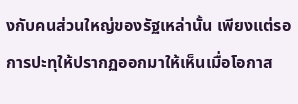งกับคนส่วนใหญ่ของรัฐเหล่านั้น เพียงแต่รอการปะทุให้ปรากฏออกมาให้เห็นเมื่อโอกาส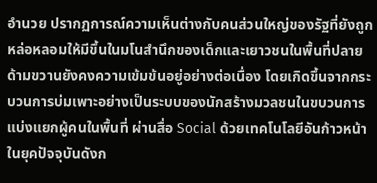อำนวย ปรากฏการณ์ความเห็นต่างกับคนส่วนใหญ่ของรัฐที่ยังถูกหล่อหลอมให้มีขึ้นในมโนสำนึกของเด็กและเยาวชนในพื้นที่ปลายด้ามขวานยังคงความเข้มข้นอยู่อย่างต่อเนื่อง โดยเกิดขึ้นจากกระบวนการบ่มเพาะอย่างเป็นระบบของนักสร้างมวลชนในขบวนการแบ่งแยกผู้คนในพื้นที่ ผ่านสื่อ Social ด้วยเทคโนโลยีอันก้าวหน้าในยุคปัจจุบันดังก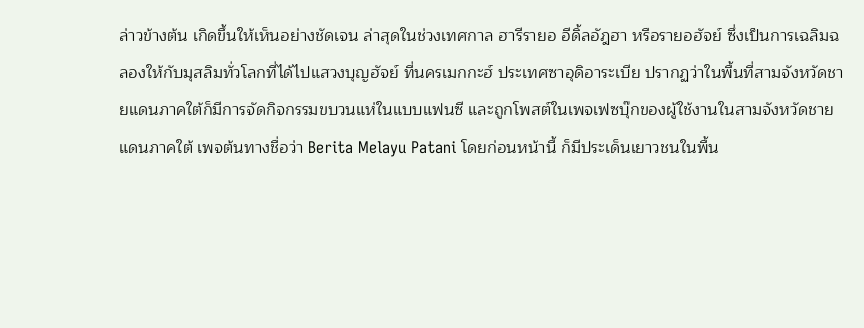ล่าวข้างต้น เกิดขึ้นให้เห็นอย่างชัดเจน ล่าสุดในช่วงเทศกาล ฮารีรายอ อีดิ้ลอัฎฮา หรือรายอฮัจย์ ซึ่งเป็นการเฉลิมฉลองให้กับมุสลิมทั่วโลกที่ได้ไปแสวงบุญฮัจย์ ที่นครเมกกะฮ์ ประเทศซาอุดิอาระเบีย ปรากฏว่าในพื้นที่สามจังหวัดชายแดนภาคใต้ก็มีการจัดกิจกรรมขบวนแห่ในแบบแฟนซี และถูกโพสต์ในเพจเฟซบุ๊กของผู้ใช้งานในสามจังหวัดชายแดนภาคใต้ เพจต้นทางชื่อว่า Berita Melayu Patani โดยก่อนหน้านี้ ก็มีประเด็นเยาวชนในพื้น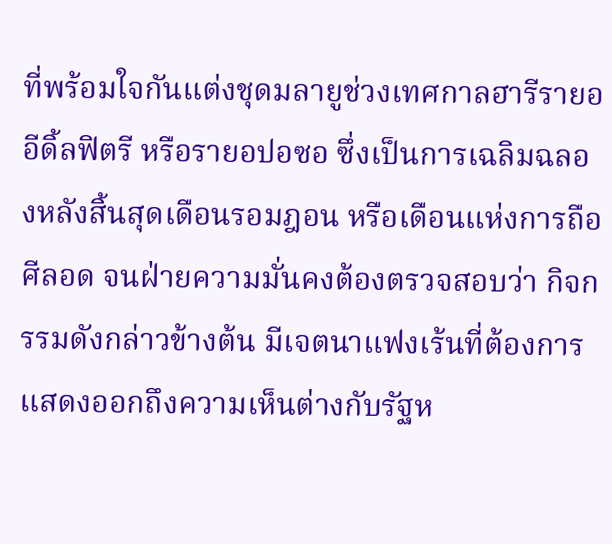ที่พร้อมใจกันแต่งชุดมลายูช่วงเทศกาลฮารีรายอ อีดิ้ลฟิตรี หรือรายอปอซอ ซึ่งเป็นการเฉลิมฉลองหลังสิ้นสุดเดือนรอมฎอน หรือเดือนแห่งการถือศีลอด จนฝ่ายความมั่นคงต้องตรวจสอบว่า กิจกรรมดังกล่าวข้างต้น มีเจตนาแฟงเร้นที่ต้องการแสดงออกถึงความเห็นต่างกับรัฐห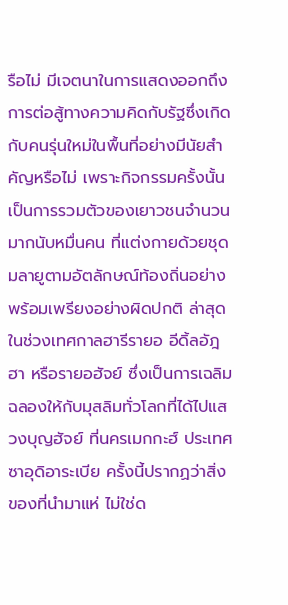รือไม่ มีเจตนาในการแสดงออกถึงการต่อสู้ทางความคิดกับรัฐซึ่งเกิดกับคนรุ่นใหม่ในพื้นที่อย่างมีนัยสำคัญหรือไม่ เพราะกิจกรรมครั้งนั้นเป็นการรวมตัวของเยาวชนจำนวนมากนับหมื่นคน ที่แต่งกายด้วยชุดมลายูตามอัตลักษณ์ท้องถิ่นอย่างพร้อมเพรียงอย่างผิดปกติ ล่าสุดในช่วงเทศกาลฮารีรายอ อีดิ้ลอัฎฮา หรือรายอฮัจย์ ซึ่งเป็นการเฉลิมฉลองให้กับมุสลิมทั่วโลกที่ได้ไปแสวงบุญฮัจย์ ที่นครเมกกะฮ์ ประเทศซาอุดิอาระเบีย ครั้งนี้ปรากฏว่าสิ่งของที่นำมาแห่ ไม่ใช่ด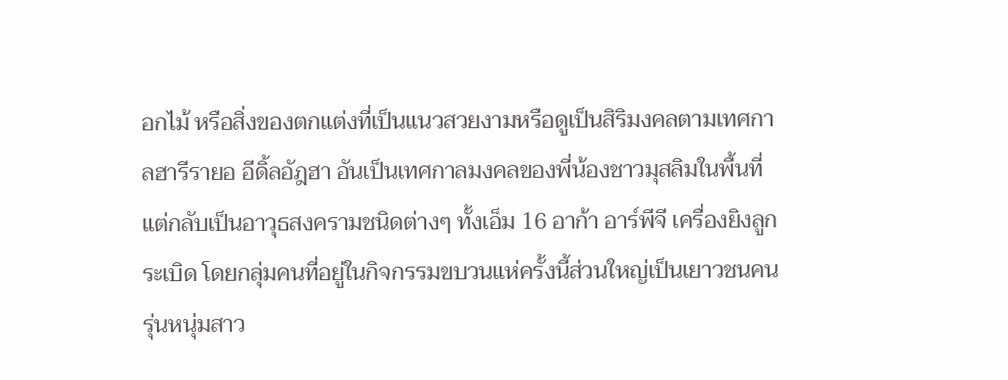อกไม้ หรือสิ่งของตกแต่งที่เป็นแนวสวยงามหรือดูเป็นสิริมงคลตามเทศกาลฮารีรายอ อีดิ้ลอัฎฮา อันเป็นเทศกาลมงคลของพี่น้องชาวมุสลิมในพื้นที่ แต่กลับเป็นอาวุธสงครามชนิดต่างๆ ทั้งเอ็ม 16 อาก้า อาร์พีจี เครื่องยิงลูกระเบิด โดยกลุ่มคนที่อยู่ในกิจกรรมขบวนแห่ครั้งนี้ส่วนใหญ่เป็นเยาวชนคนรุ่นหนุ่มสาว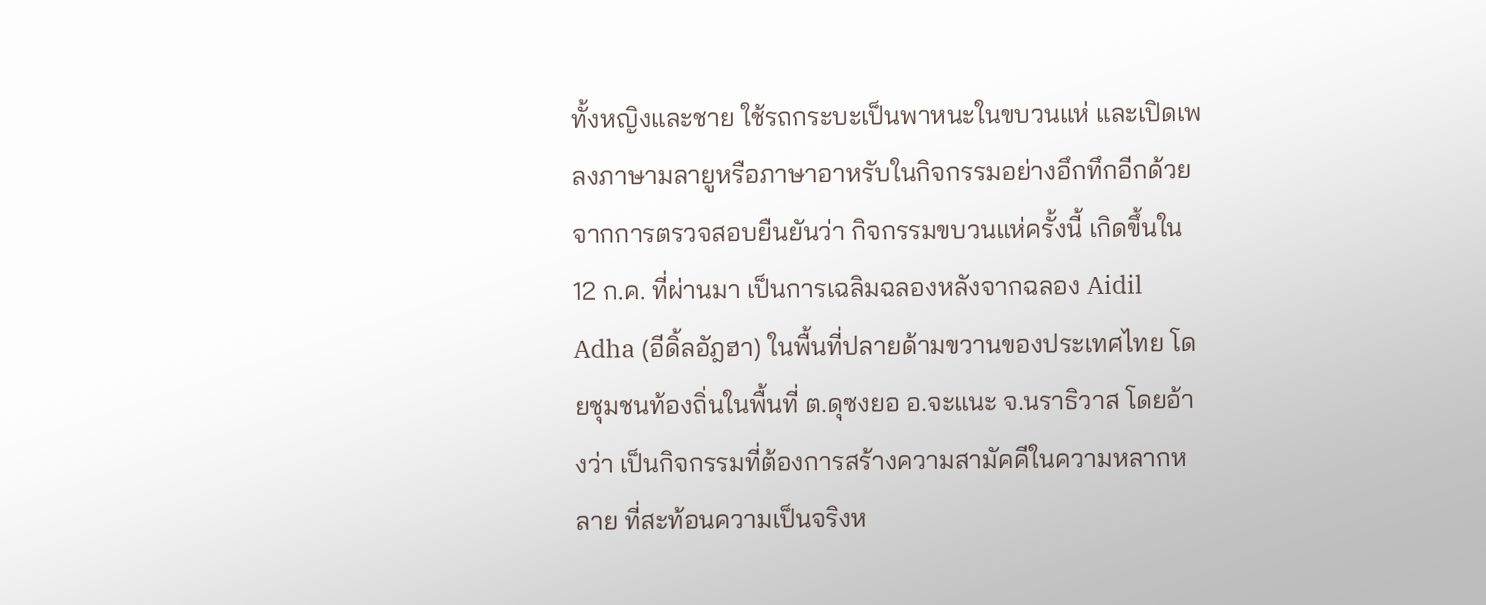ทั้งหญิงและชาย ใช้รถกระบะเป็นพาหนะในขบวนแห่ และเปิดเพลงภาษามลายูหรือภาษาอาหรับในกิจกรรมอย่างอึกทึกอีกด้วย จากการตรวจสอบยืนยันว่า กิจกรรมขบวนแห่ครั้งนี้ เกิดขึ้นใน 12 ก.ค. ที่ผ่านมา เป็นการเฉลิมฉลองหลังจากฉลอง Aidil Adha (อีดิ้ลอัฎฮา) ในพื้นที่ปลายด้ามขวานของประเทศไทย โดยชุมชนท้องถิ่นในพื้นที่ ต.ดุซงยอ อ.จะแนะ จ.นราธิวาส โดยอ้างว่า เป็นกิจกรรมที่ต้องการสร้างความสามัคคีในความหลากหลาย ที่สะท้อนความเป็นจริงห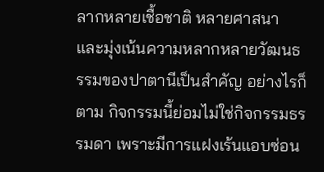ลากหลายเชื้อชาติ หลายศาสนา และมุ่งเน้นความหลากหลายวัฒนธรรมของปาตานีเป็นสำคัญ อย่างไรก็ตาม กิจกรรมนี้ย่อมไม่ใช่กิจกรรมธรรมดา เพราะมีการแฝงเร้นแอบซ่อน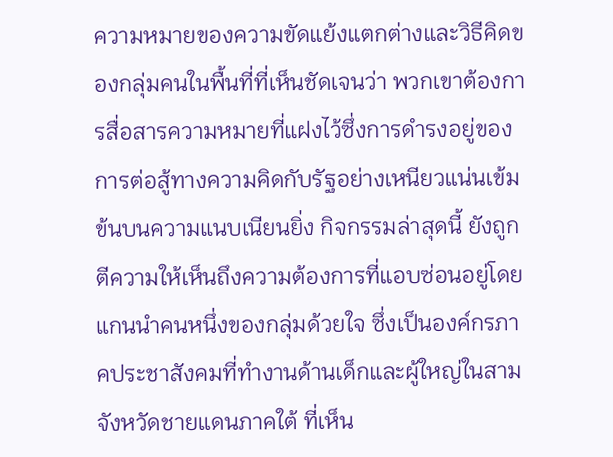ความหมายของความขัดแย้งแตกต่างและวิธีคิดของกลุ่มคนในพื้นที่ที่เห็นชัดเจนว่า พวกเขาต้องการสื่อสารความหมายที่แฝงไว้ซึ่งการดำรงอยู่ของการต่อสู้ทางความคิดกับรัฐอย่างเหนียวแน่นเข้มข้นบนความแนบเนียนยิ่ง กิจกรรมล่าสุดนี้ ยังถูกตีความให้เห็นถึงความต้องการที่แอบซ่อนอยู่โดยแกนนำคนหนึ่งของกลุ่มด้วยใจ ซึ่งเป็นองค์กรภาคประชาสังคมที่ทำงานด้านเด็กและผู้ใหญ่ในสามจังหวัดชายแดนภาคใต้ ที่เห็น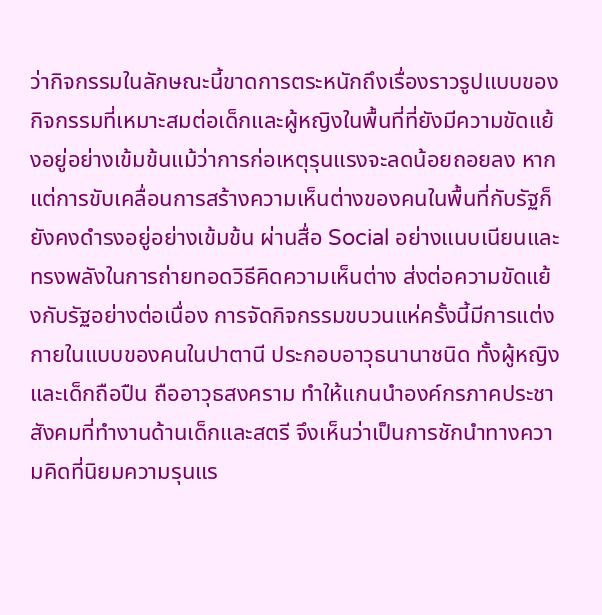ว่ากิจกรรมในลักษณะนี้ขาดการตระหนักถึงเรื่องราวรูปแบบของกิจกรรมที่เหมาะสมต่อเด็กและผู้หญิงในพื้นที่ที่ยังมีความขัดแย้งอยู่อย่างเข้มข้นแม้ว่าการก่อเหตุรุนแรงจะลดน้อยถอยลง หากแต่การขับเคลื่อนการสร้างความเห็นต่างของคนในพื้นที่กับรัฐก็ยังคงดำรงอยู่อย่างเข้มข้น ผ่านสื่อ Social อย่างแนบเนียนและทรงพลังในการถ่ายทอดวิธีคิดความเห็นต่าง ส่งต่อความขัดแย้งกับรัฐอย่างต่อเนื่อง การจัดกิจกรรมขบวนแห่ครั้งนี้มีการแต่งกายในแบบของคนในปาตานี ประกอบอาวุธนานาชนิด ทั้งผู้หญิงและเด็กถือปืน ถืออาวุธสงคราม ทำให้แกนนำองค์กรภาคประชาสังคมที่ทำงานด้านเด็กและสตรี จึงเห็นว่าเป็นการชักนำทางความคิดที่นิยมความรุนแร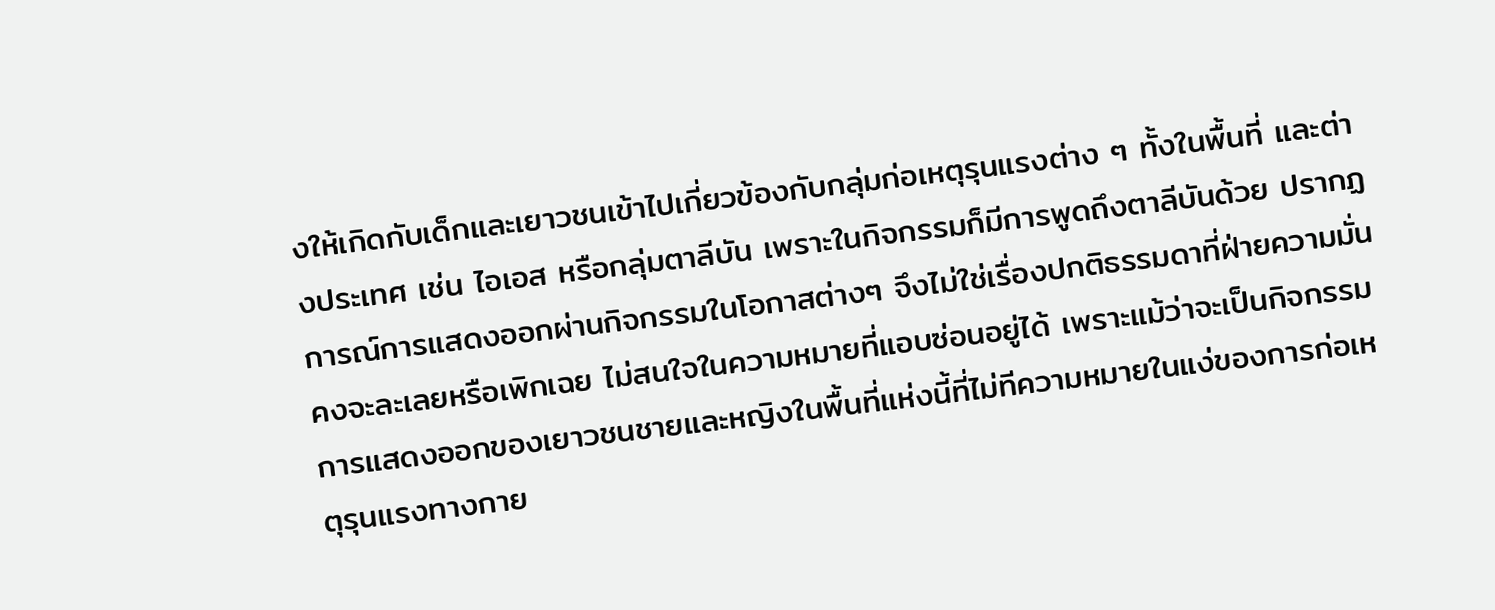งให้เกิดกับเด็กและเยาวชนเข้าไปเกี่ยวข้องกับกลุ่มก่อเหตุรุนแรงต่าง ๆ ทั้งในพื้นที่ และต่างประเทศ เช่น ไอเอส หรือกลุ่มตาลีบัน เพราะในกิจกรรมก็มีการพูดถึงตาลีบันด้วย ปรากฏการณ์การแสดงออกผ่านกิจกรรมในโอกาสต่างๆ จึงไม่ใช่เรื่องปกติธรรมดาที่ฝ่ายความมั่นคงจะละเลยหรือเพิกเฉย ไม่สนใจในความหมายที่แอบซ่อนอยู่ได้ เพราะแม้ว่าจะเป็นกิจกรรมการแสดงออกของเยาวชนชายและหญิงในพื้นที่แห่งนี้ที่ไม่ทีความหมายในแง่ของการก่อเหตุรุนแรงทางกาย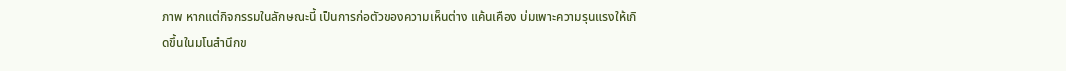ภาพ หากแต่กิจกรรมในลักษณะนี้ เป็นการก่อตัวของความเห็นต่าง แค้นเคือง บ่มเพาะความรุนแรงให้เกิดขึ้นในมโนสำนึกข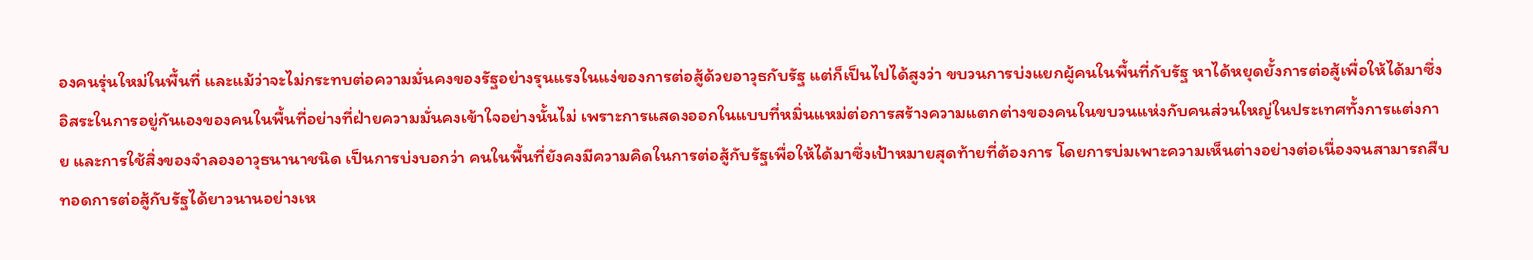องคนรุ่นใหม่ในพื้นที่ และแม้ว่าจะไม่กระทบต่อความมั่นคงของรัฐอย่างรุนแรงในแง่ของการต่อสู้ด้วยอาวุธกับรัฐ แต่ก็เป็นไปได้สูงว่า ขบวนการบ่งแยกผู้คนในพื้นที่กับรัฐ หาได้หยุดยั้งการต่อสู้เพื่อให้ได้มาซึ่งอิสระในการอยู่กันเองของคนในพื้นที่อย่างที่ฝ่ายความมั่นคงเข้าใจอย่างนั้นไม่ เพราะการแสดงออกในแบบที่หมิ่นแหม่ต่อการสร้างความแตกต่างของคนในขบวนแห่งกับคนส่วนใหญ่ในประเทศทั้งการแต่งกาย และการใช้สิ่งของจำลองอาวุธนานาชนิด เป็นการบ่งบอกว่า คนในพื้นที่ยังคงมีความคิดในการต่อสู้กับรัฐเพื่อให้ได้มาซึ่งเป้าหมายสุดท้ายที่ต้องการ โดยการบ่มเพาะความเห็นต่างอย่างต่อเนื่องจนสามารถสืบทอดการต่อสู้กับรัฐได้ยาวนานอย่างเห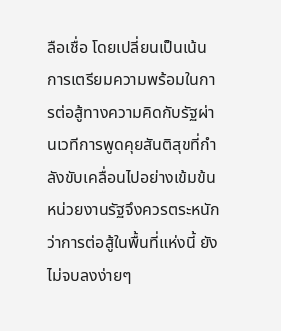ลือเชื่อ โดยเปลี่ยนเป็นเน้นการเตรียมความพร้อมในการต่อสู้ทางความคิดกับรัฐผ่านเวทีการพูดคุยสันติสุขที่กำลังขับเคลื่อนไปอย่างเข้มข้น หน่วยงานรัฐจึงควรตระหนักว่าการต่อสู้ในพื้นที่แห่งนี้ ยังไม่จบลงง่ายๆ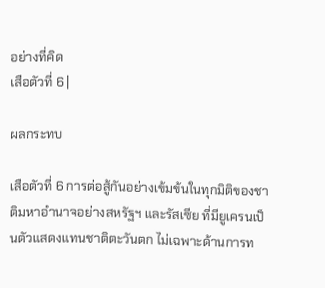อย่างที่คิด
เสือตัวที่ 6 |

ผลกระทบ

เสือตัวที่ 6 การต่อสู้กันอย่างเข้มข้นในทุกมิติของชาติมหาอำนาจอย่างสหรัฐฯ และรัสเซีย ที่มียูเครนเป็นตัวแสดงแทนชาติตะวันตก ไม่เฉพาะด้านการท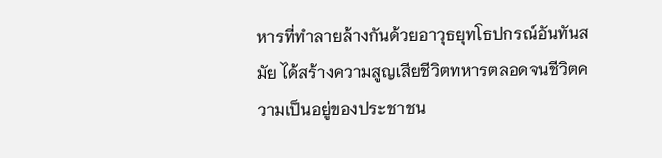หารที่ทำลายล้างกันด้วยอาวุธยุทโธปกรณ์อันทันสมัย ได้สร้างความสูญเสียชีวิตทหารตลอดจนชีวิตความเป็นอยู่ของประชาชน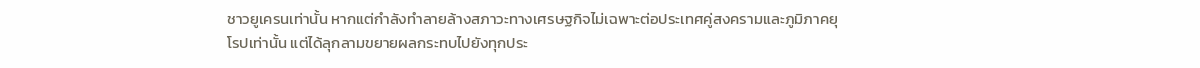ชาวยูเครนเท่านั้น หากแต่กำลังทำลายล้างสภาวะทางเศรษฐกิจไม่เฉพาะต่อประเทศคู่สงครามและภูมิภาคยุโรปเท่านั้น แต่ได้ลุกลามขยายผลกระทบไปยังทุกประ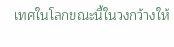เทศในโลกขณะนี้ในวงกว้างให้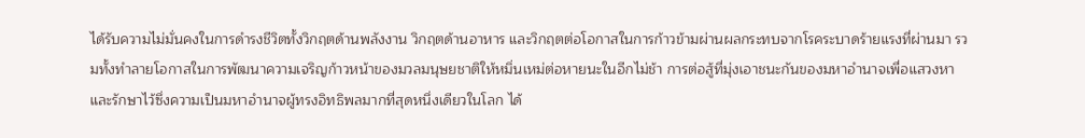ได้รับความไม่มั่นคงในการดำรงชีวิตทั้งวิกฤตด้านพลังงาน วิกฤตด้านอาหาร และวิกฤตต่อโอกาสในการก้าวข้ามผ่านผลกระทบจากโรคระบาดร้ายแรงที่ผ่านมา รวมทั้งทำลายโอกาสในการพัฒนาความเจริญก้าวหน้าของมวลมนุษยชาติให้หมิ่นเหม่ต่อหายนะในอีกไม่ช้า การต่อสู้ที่มุ่งเอาชนะกันของมหาอำนาจเพื่อแสวงหาและรักษาไว้ซึ่งความเป็นมหาอำนาจผู้ทรงอิทธิพลมากที่สุดหนึ่งเดียวในโลก ได้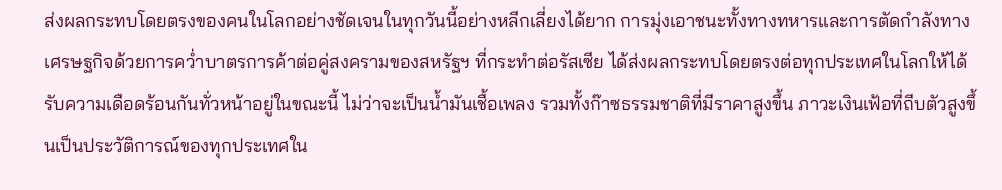ส่งผลกระทบโดยตรงของคนในโลกอย่างชัดเจนในทุกวันนี้อย่างหลีกเลี่ยงได้ยาก การมุ่งเอาชนะทั้งทางทหารและการตัดกำลังทางเศรษฐกิจด้วยการคว่ำบาตรการค้าต่อคู่สงครามของสหรัฐฯ ที่กระทำต่อรัสเซีย ได้ส่งผลกระทบโดยตรงต่อทุกประเทศในโลกให้ได้รับความเดือดร้อนกันทั่วหน้าอยู่ในขณะนี้ ไม่ว่าจะเป็นน้ำมันเชื้อเพลง รวมทั้งก๊าซธรรมชาติที่มีราคาสูงขึ้น ภาวะเงินเฟ้อที่ถีบตัวสูงขึ้นเป็นประวัติการณ์ของทุกประเทศใน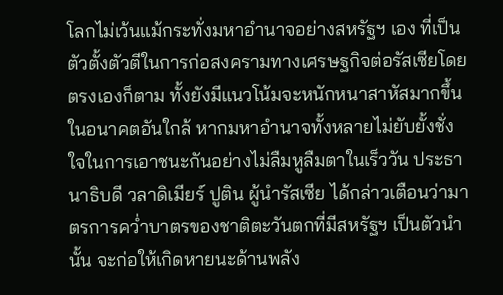โลกไม่เว้นแม้กระทั่งมหาอำนาจอย่างสหรัฐฯ เอง ที่เป็นตัวตั้งตัวตีในการก่อสงครามทางเศรษฐกิจต่อรัสเซียโดยตรงเองก็ตาม ทั้งยังมีแนวโน้มจะหนักหนาสาหัสมากขึ้นในอนาคตอันใกล้ หากมหาอำนาจทั้งหลายไม่ยับยั้งชั่งใจในการเอาชนะกันอย่างไม่ลืมหูลืมตาในเร็ววัน ประธานาธิบดี วลาดิเมียร์ ปูติน ผู้นำรัสเซีย ได้กล่าวเตือนว่ามาตรการคว่ำบาตรของชาติตะวันตกที่มีสหรัฐฯ เป็นตัวนำนั้น จะก่อให้เกิดหายนะด้านพลัง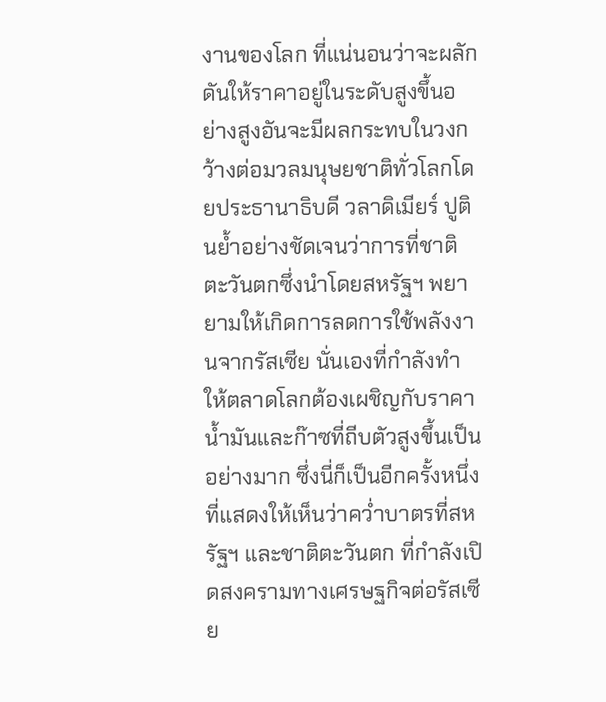งานของโลก ที่แน่นอนว่าจะผลักดันให้ราคาอยู่ในระดับสูงขึ้นอย่างสูงอันจะมีผลกระทบในวงกว้างต่อมวลมนุษยชาติทั่วโลกโดยประธานาธิบดี วลาดิเมียร์ ปูตินย้ำอย่างชัดเจนว่าการที่ชาติตะวันตกซึ่งนำโดยสหรัฐฯ พยายามให้เกิดการลดการใช้พลังงานจากรัสเซีย นั่นเองที่กำลังทำให้ตลาดโลกต้องเผชิญกับราคาน้ำมันและก๊าซที่ถีบตัวสูงขึ้นเป็นอย่างมาก ซึ่งนี่ก็เป็นอีกครั้งหนึ่งที่แสดงให้เห็นว่าคว่ำบาตรที่สหรัฐฯ และชาติตะวันตก ที่กำลังเปิดสงครามทางเศรษฐกิจต่อรัสเซีย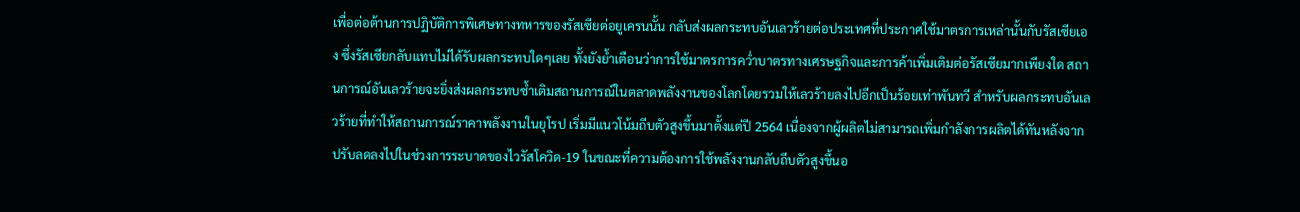เพื่อต่อต้านการปฏิบัติการพิเศษทางทหารของรัสเซียต่อยูเครนนั้น กลับส่งผลกระทบอันเลวร้ายต่อประเทศที่ประกาศใช้มาตรการเหล่านั้นกับรัสเซียเอง ซึ่งรัสเซียกลับแทบไม่ได้รับผลกระทบใดๆเลย ทั้งยังย้ำเตือนว่าการใช้มาตรการคว่ำบาตรทางเศรษฐกิจและการค้าเพิ่มเติมต่อรัสเซียมากเพียงใด สถานการณ์อันเลวร้ายจะยิ่งส่งผลกระทบซ้ำเติมสถานการณ์ในตลาดพลังงานของโลกโดยรวมให้เลวร้ายลงไปอีกเป็นร้อยเท่าพันทวี สำหรับผลกระทบอันเลวร้ายที่ทำให้สถานการณ์ราคาพลังงานในยุโรป เริ่มมีแนวโน้มถีบตัวสูงขึ้นมาตั้งแต่ปี 2564 เนื่องจากผู้ผลิตไม่สามารถเพิ่มกำลังการผลิตได้ทันหลังจากปรับลดลงไปในช่วงการระบาดของไวรัสโควิด-19 ในขณะที่ความต้องการใช้พลังงานกลับถีบตัวสูงขึ้นอ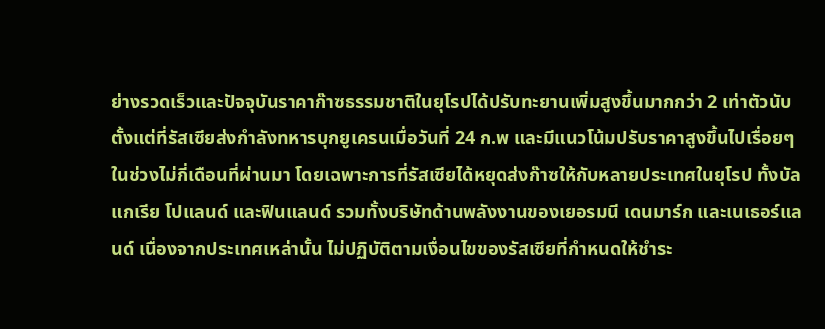ย่างรวดเร็วและปัจจุบันราคาก๊าซธรรมชาติในยุโรปได้ปรับทะยานเพิ่มสูงขึ้นมากกว่า 2 เท่าตัวนับตั้งแต่ที่รัสเซียส่งกำลังทหารบุกยูเครนเมื่อวันที่ 24 ก.พ และมีแนวโน้มปรับราคาสูงขึ้นไปเรื่อยๆ ในช่วงไม่กี่เดือนที่ผ่านมา โดยเฉพาะการที่รัสเซียได้หยุดส่งก๊าซให้กับหลายประเทศในยุโรป ทั้งบัลแกเรีย โปแลนด์ และฟินแลนด์ รวมทั้งบริษัทด้านพลังงานของเยอรมนี เดนมาร์ก และเนเธอร์แลนด์ เนื่องจากประเทศเหล่านั้น ไม่ปฏิบัติตามเงื่อนไขของรัสเซียที่กำหนดให้ชำระ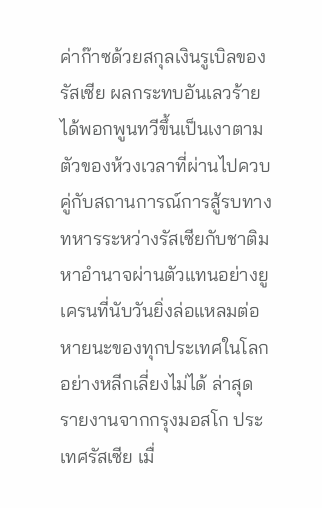ค่าก๊าซด้วยสกุลเงินรูเบิลของรัสเซีย ผลกระทบอันเลวร้ายได้พอกพูนทวีขึ้นเป็นเงาตามตัวของห้วงเวลาที่ผ่านไปควบคู่กับสถานการณ์การสู้รบทางทหารระหว่างรัสเซียกับชาติมหาอำนาจผ่านตัวแทนอย่างยูเครนที่นับวันยิ่งล่อแหลมต่อหายนะของทุกประเทศในโลกอย่างหลีกเลี่ยงไม่ได้ ล่าสุด รายงานจากกรุงมอสโก ประเทศรัสเซีย เมื่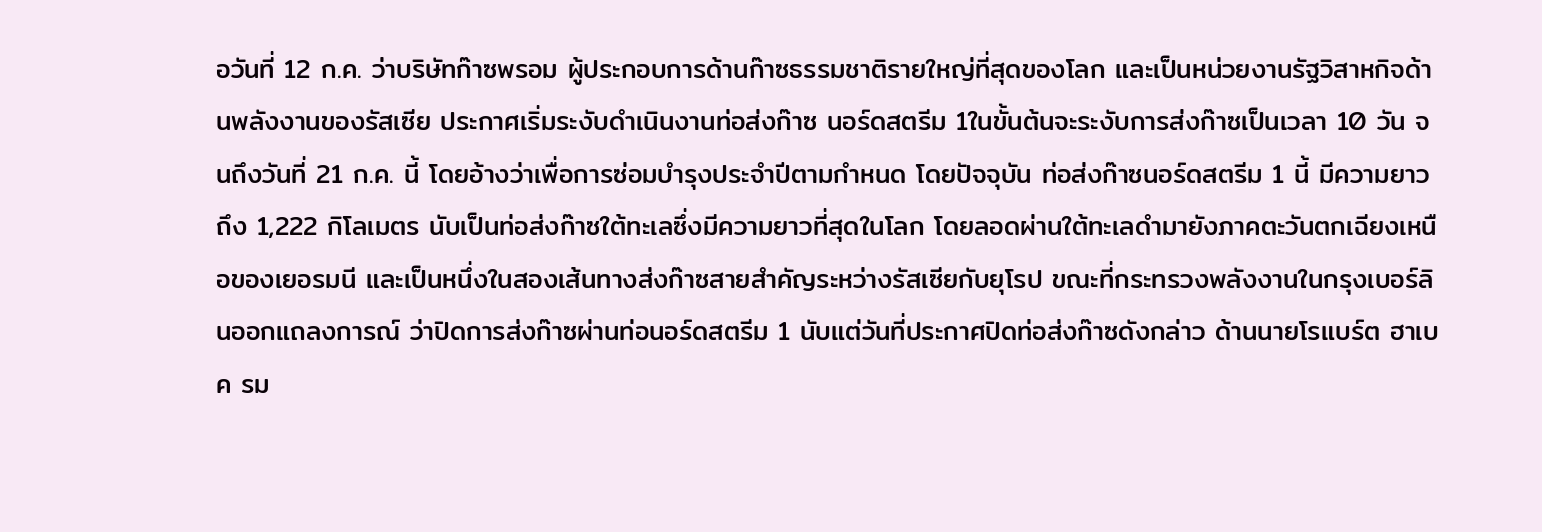อวันที่ 12 ก.ค. ว่าบริษัทก๊าซพรอม ผู้ประกอบการด้านก๊าซธรรมชาติรายใหญ่ที่สุดของโลก และเป็นหน่วยงานรัฐวิสาหกิจด้านพลังงานของรัสเซีย ประกาศเริ่มระงับดำเนินงานท่อส่งก๊าซ นอร์ดสตรีม 1ในขั้นต้นจะระงับการส่งก๊าซเป็นเวลา 10 วัน จนถึงวันที่ 21 ก.ค. นี้ โดยอ้างว่าเพื่อการซ่อมบำรุงประจำปีตามกำหนด โดยปัจจุบัน ท่อส่งก๊าซนอร์ดสตรีม 1 นี้ มีความยาวถึง 1,222 กิโลเมตร นับเป็นท่อส่งก๊าซใต้ทะเลซึ่งมีความยาวที่สุดในโลก โดยลอดผ่านใต้ทะเลดำมายังภาคตะวันตกเฉียงเหนือของเยอรมนี และเป็นหนึ่งในสองเส้นทางส่งก๊าซสายสำคัญระหว่างรัสเซียกับยุโรป ขณะที่กระทรวงพลังงานในกรุงเบอร์ลินออกแถลงการณ์ ว่าปิดการส่งก๊าซผ่านท่อนอร์ดสตรีม 1 นับแต่วันที่ประกาศปิดท่อส่งก๊าซดังกล่าว ด้านนายโรแบร์ต ฮาเบค รม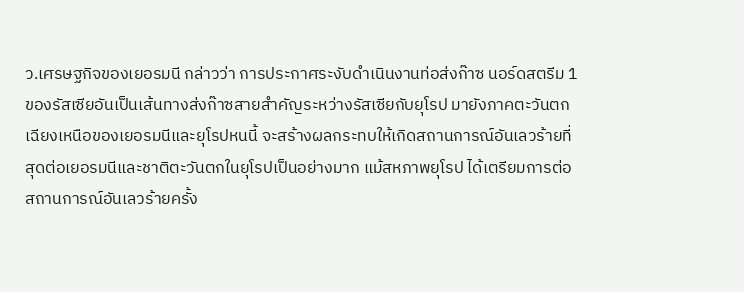ว.เศรษฐกิจของเยอรมนี กล่าวว่า การประกาศระงับดำเนินงานท่อส่งก๊าซ นอร์ดสตรีม 1 ของรัสเซียอันเป็นเส้นทางส่งก๊าซสายสำคัญระหว่างรัสเซียกับยุโรป มายังภาคตะวันตกเฉียงเหนือของเยอรมนีและยุโรปหนนี้ จะสร้างผลกระทบให้เกิดสถานการณ์อันเลวร้ายที่สุดต่อเยอรมนีและชาติตะวันตกในยุโรปเป็นอย่างมาก แม้สหภาพยุโรป ได้เตรียมการต่อสถานการณ์อันเลวร้ายครั้ง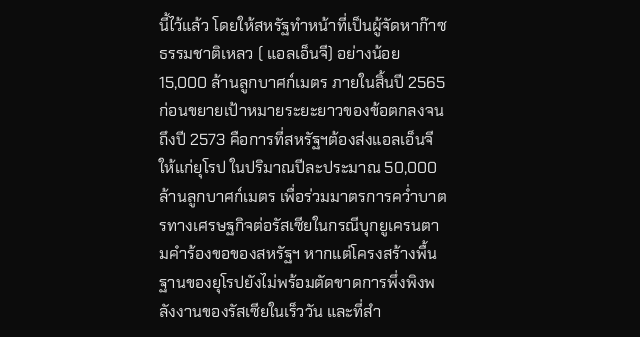นี้ไว้แล้ว โดยให้สหรัฐทำหน้าที่เป็นผู้จัดหาก๊าซธรรมชาติเหลว ( แอลเอ็นจี) อย่างน้อย 15,000 ล้านลูกบาศก์เมตร ภายในสิ้นปี 2565 ก่อนขยายเป้าหมายระยะยาวของข้อตกลงจนถึงปี 2573 คือการที่สหรัฐฯต้องส่งแอลเอ็นจีให้แก่ยุโรป ในปริมาณปีละประมาณ 50,000 ล้านลูกบาศก์เมตร เพื่อร่วมมาตรการคว่ำบาตรทางเศรษฐกิจต่อรัสเซียในกรณีบุกยูเครนตามคำร้องขอของสหรัฐฯ หากแต่โครงสร้างพื้นฐานของยุโรปยังไม่พร้อมตัดขาดการพึ่งพิงพลังงานของรัสเซียในเร็ววัน และที่สำ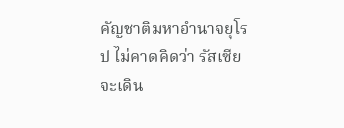คัญชาติมหาอำนาจยุโรป ไม่คาดคิดว่า รัสเซียจะเดิน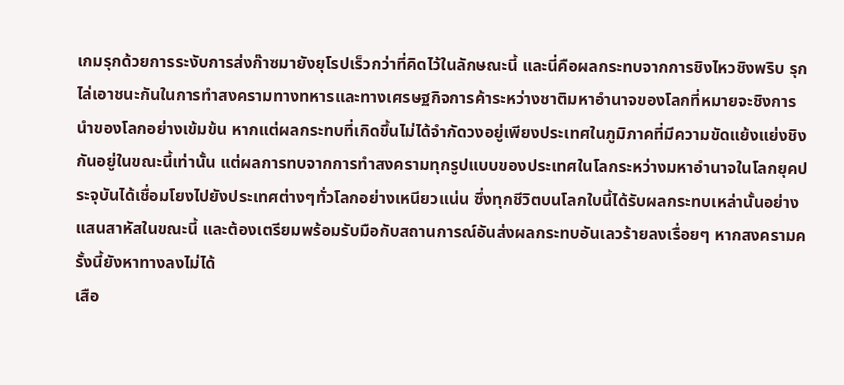เกมรุกด้วยการระงับการส่งก๊าซมายังยุโรปเร็วกว่าที่คิดไว้ในลักษณะนี้ และนี่คือผลกระทบจากการชิงไหวชิงพริบ รุกไล่เอาชนะกันในการทำสงครามทางทหารและทางเศรษฐกิจการค้าระหว่างชาติมหาอำนาจของโลกที่หมายจะชิงการนำของโลกอย่างเข้มข้น หากแต่ผลกระทบที่เกิดขึ้นไม่ได้จำกัดวงอยู่เพียงประเทศในภูมิภาคที่มีความขัดแย้งแย่งชิงกันอยู่ในขณะนี้เท่านั้น แต่ผลการทบจากการทำสงครามทุกรูปแบบของประเทศในโลกระหว่างมหาอำนาจในโลกยุคประจุบันได้เชื่อมโยงไปยังประเทศต่างๆทั่วโลกอย่างเหนียวแน่น ซึ่งทุกชีวิตบนโลกใบนี้ได้รับผลกระทบเหล่านั้นอย่างแสนสาหัสในขณะนี้ และต้องเตรียมพร้อมรับมือกับสถานการณ์อันส่งผลกระทบอันเลวร้ายลงเรื่อยๆ หากสงครามครั้งนี้ยังหาทางลงไม่ได้
เสือ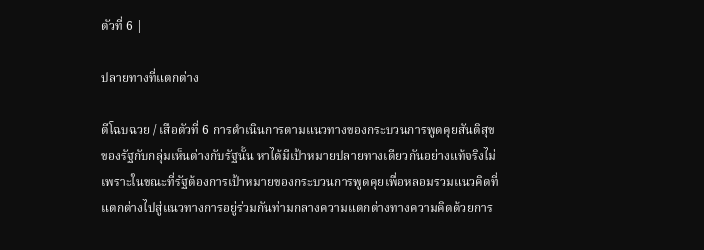ตัวที่ 6 |

ปลายทางที่แตกต่าง

ตีโฉบฉวย / เสือตัวที่ 6 การดำเนินการตามแนวทางของกระบวนการพูดคุยสันติสุขของรัฐกับกลุ่มเห็นต่างกับรัฐนั้น หาได้มีเป้าหมายปลายทางเดียวกันอย่างแท้จริงไม่ เพราะในขณะที่รัฐต้องการเป้าหมายของกระบวนการพูดคุยเพื่อหลอมรวมแนวคิดที่แตกต่างไปสู่แนวทางการอยู่ร่วมกันท่ามกลางความแตกต่างทางความคิดด้วยการ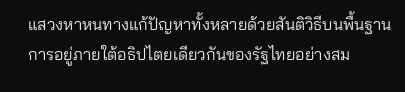แสวงหาหนทางแก้ปัญหาทั้งหลายด้วยสันติวิธีบนพื้นฐานการอยู่ภายใต้อธิปไตยเดียวกันของรัฐไทยอย่างสม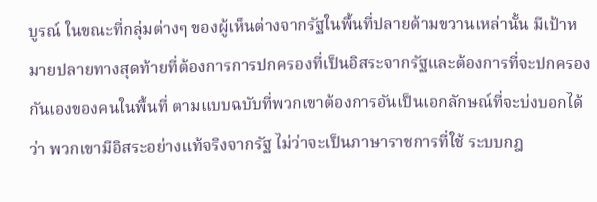บูรณ์ ในขณะที่กลุ่มต่างๆ ของผู้เห็นต่างจากรัฐในพื้นที่ปลายด้ามขวานเหล่านั้น มีเป้าหมายปลายทางสุดท้ายที่ต้องการการปกครองที่เป็นอิสระจากรัฐและต้องการที่จะปกครองกันเองของคนในพื้นที่ ตามแบบฉบับที่พวกเขาต้องการอันเป็นเอกลักษณ์ที่จะบ่งบอกได้ว่า พวกเขามีอิสระอย่างแท้จริงจากรัฐ ไม่ว่าจะเป็นภาษาราชการที่ใช้ ระบบกฎ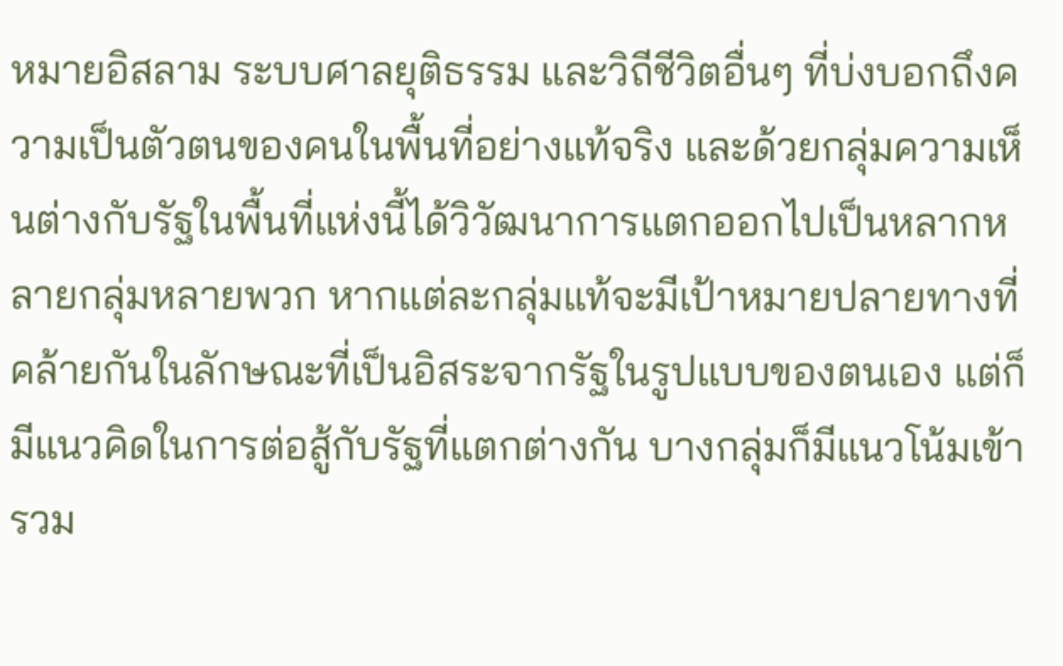หมายอิสลาม ระบบศาลยุติธรรม และวิถีชีวิตอื่นๆ ที่บ่งบอกถึงความเป็นตัวตนของคนในพื้นที่อย่างแท้จริง และด้วยกลุ่มความเห็นต่างกับรัฐในพื้นที่แห่งนี้ได้วิวัฒนาการแตกออกไปเป็นหลากหลายกลุ่มหลายพวก หากแต่ละกลุ่มแท้จะมีเป้าหมายปลายทางที่คล้ายกันในลักษณะที่เป็นอิสระจากรัฐในรูปแบบของตนเอง แต่ก็มีแนวคิดในการต่อสู้กับรัฐที่แตกต่างกัน บางกลุ่มก็มีแนวโน้มเข้ารวม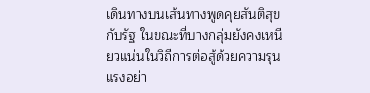เดินทางบนเส้นทางพูดคุยสันติสุขกับรัฐ ในขณะที่บางกลุ่มยังคงเหนียวแน่นในวิถีการต่อสู้ด้วยความรุนแรงอย่า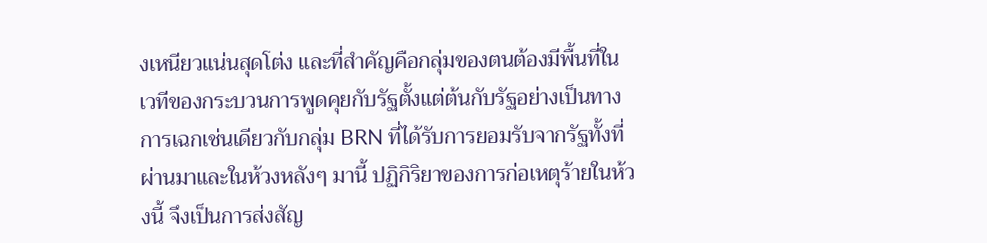งเหนียวแน่นสุดโต่ง และที่สำคัญคือกลุ่มของตนต้องมีพื้นที่ในเวทีของกระบวนการพูดคุยกับรัฐตั้งแต่ต้นกับรัฐอย่างเป็นทางการเฉกเช่นเดียวกับกลุ่ม BRN ที่ได้รับการยอมรับจากรัฐทั้งที่ผ่านมาและในห้วงหลังๆ มานี้ ปฏิกิริยาของการก่อเหตุร้ายในห้วงนี้ จึงเป็นการส่งสัญ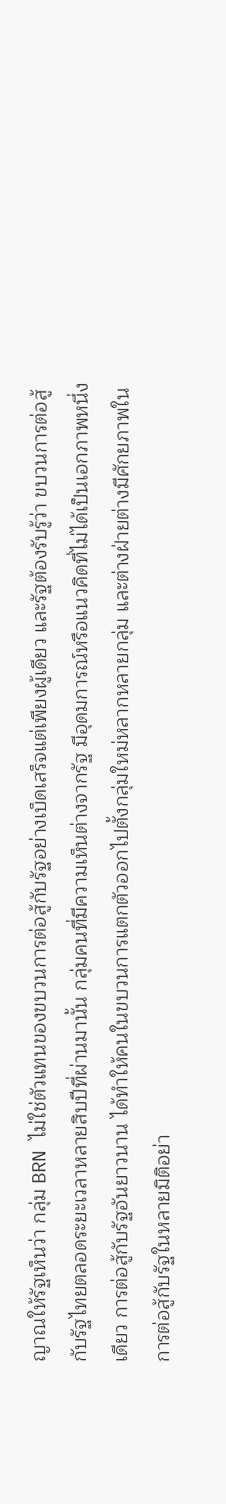ญาณให้รัฐเห็นว่า กลุ่ม BRN ไม่ใช่ตัวแทนของขบวนการต่อสู้กับรัฐอย่างเบ็ดเสร็จแต่เพียงผู้เดียว และรัฐต้องรับรู้ว่า ขบวนการต่อสู้กับรัฐไทยตลอดระยะเวลาหลายสิบปีที่ผ่านมานั้น กลุ่มคนที่มีความเห็นต่างจากรัฐ มีอุดมการณ์หรือแนวคิดที่ไม่ได้เป็นเอกภาพหนึ่งเดียว การต่อสู้กับรัฐอันยาวนาน ได้ทำให้คนในขบวนการแตกตัวออกไปตั้งกลุ่มใหม่หลากหลายกลุ่ม และต่างฝ่ายต่างมีศักยภาพในการต่อสู้กับรัฐในหลายมิติอย่า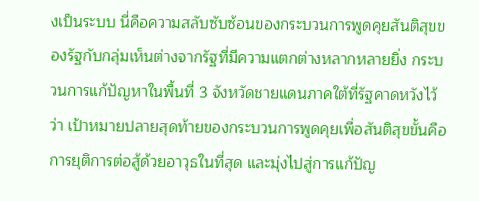งเป็นระบบ นี่คือความสลับซับซ้อนของกระบวนการพูดคุยสันติสุขของรัฐกับกลุ่มเห็นต่างจากรัฐที่มีความแตกต่างหลากหลายยิ่ง กระบวนการแก้ปัญหาในพื้นที่ 3 จังหวัดชายแดนภาคใต้ที่รัฐคาดหวังไว้ว่า เป้าหมายปลายสุดท้ายของกระบวนการพูดคุยเพื่อสันติสุขขั้นคือ การยุติการต่อสู้ด้วยอาวุธในที่สุด และมุ่งไปสู่การแก้ปัญ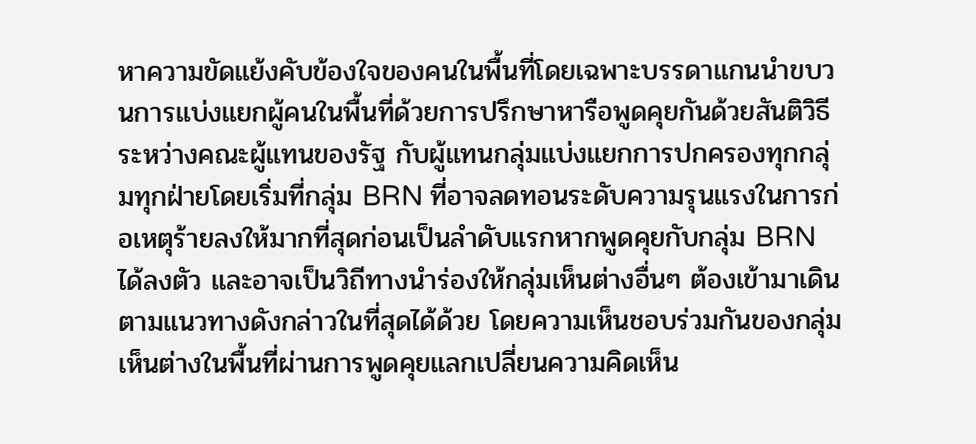หาความขัดแย้งคับข้องใจของคนในพื้นที่โดยเฉพาะบรรดาแกนนำขบวนการแบ่งแยกผู้คนในพื้นที่ด้วยการปรึกษาหารือพูดคุยกันด้วยสันติวิธีระหว่างคณะผู้แทนของรัฐ กับผู้แทนกลุ่มแบ่งแยกการปกครองทุกกลุ่มทุกฝ่ายโดยเริ่มที่กลุ่ม BRN ที่อาจลดทอนระดับความรุนแรงในการก่อเหตุร้ายลงให้มากที่สุดก่อนเป็นลำดับแรกหากพูดคุยกับกลุ่ม BRN ได้ลงตัว และอาจเป็นวิถีทางนำร่องให้กลุ่มเห็นต่างอื่นๆ ต้องเข้ามาเดินตามแนวทางดังกล่าวในที่สุดได้ด้วย โดยความเห็นชอบร่วมกันของกลุ่มเห็นต่างในพื้นที่ผ่านการพูดคุยแลกเปลี่ยนความคิดเห็น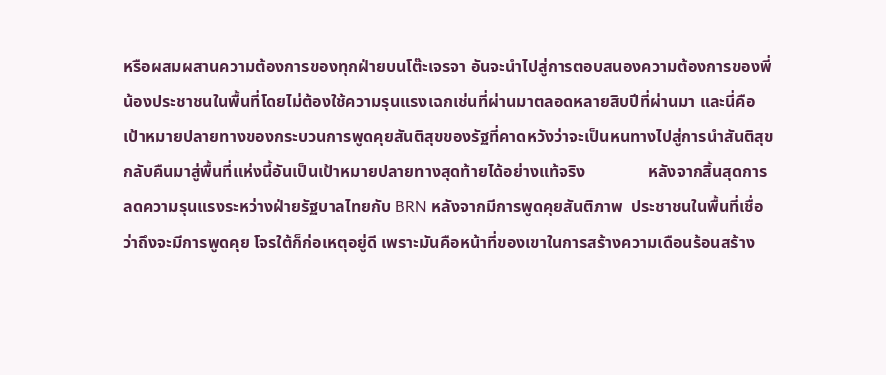หรือผสมผสานความต้องการของทุกฝ่ายบนโต๊ะเจรจา อันจะนำไปสู่การตอบสนองความต้องการของพี่น้องประชาชนในพื้นที่โดยไม่ต้องใช้ความรุนแรงเฉกเช่นที่ผ่านมาตลอดหลายสิบปีที่ผ่านมา และนี่คือเป้าหมายปลายทางของกระบวนการพูดคุยสันติสุขของรัฐที่คาดหวังว่าจะเป็นหนทางไปสู่การนำสันติสุขกลับคืนมาสู่พื้นที่แห่งนี้อันเป็นเป้าหมายปลายทางสุดท้ายได้อย่างแท้จริง               หลังจากสิ้นสุดการลดความรุนแรงระหว่างฝ่ายรัฐบาลไทยกับ BRN หลังจากมีการพูดคุยสันติภาพ  ประชาชนในพื้นที่เชื่อว่าถึงจะมีการพูดคุย โจรใต้ก็ก่อเหตุอยู่ดี เพราะมันคือหน้าที่ของเขาในการสร้างความเดือนร้อนสร้าง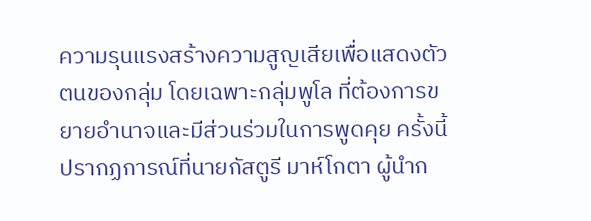ความรุนแรงสร้างความสูญเสียเพื่อแสดงตัวตนของกลุ่ม โดยเฉพาะกลุ่มพูโล ที่ต้องการขยายอำนาจและมีส่วนร่วมในการพูดคุย ครั้งนี้ ปรากฏการณ์ที่นายกัสตูรี มาห์โกตา ผู้นำก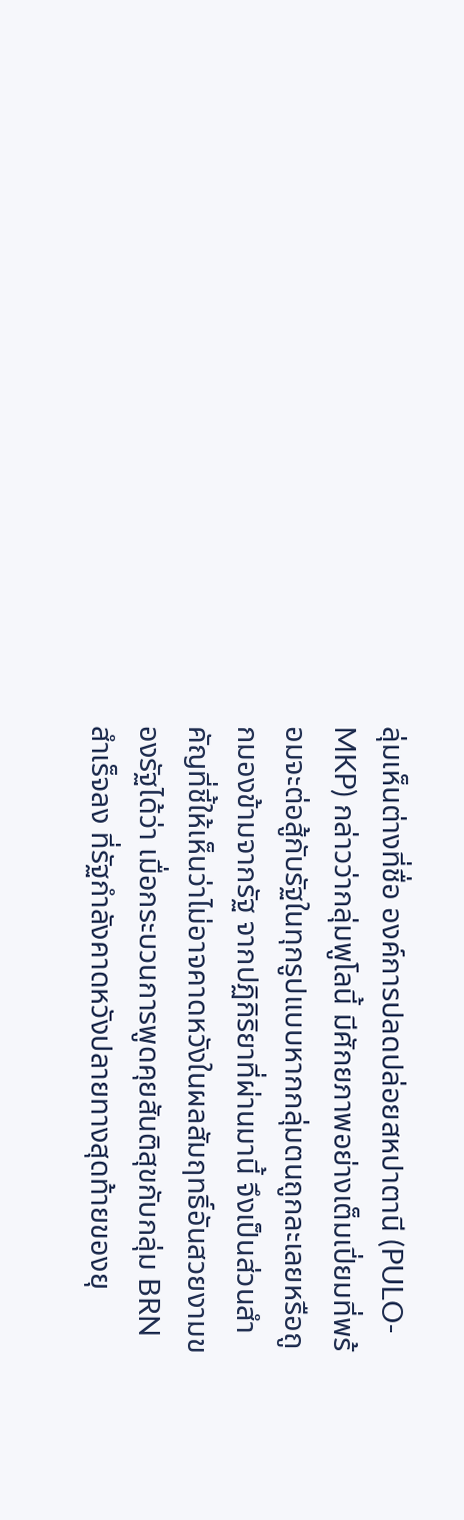ลุ่มเห็นต่างที่ชื่อ องค์การปลดปล่อยสหปาตานี (PULO-MKP) กล่าวว่ากลุ่มพูโลนี้ มีศักยภาพอย่างเต็มเปี่ยมที่พร้อมจะต่อสู้กับรัฐในทุกรูปแบบหากกลุ่มตนถูกละเลยหรือถูกมองข้ามจากรัฐ จากปฏิกิริยาที่ผ่านมานี้ จึงเป็นส่วนสำคัญที่ชี้ให้เห็นว่าไม่อาจคาดหวังในผลสัมฤทธิ์อันสวยงามของรัฐได้ว่า เมื่อกระบวนการพูดคุยสันติสุขกับกลุ่ม BRN สำเร็จลง ที่รัฐกำลังคาดหวังปลายทางสุดท้ายของยุ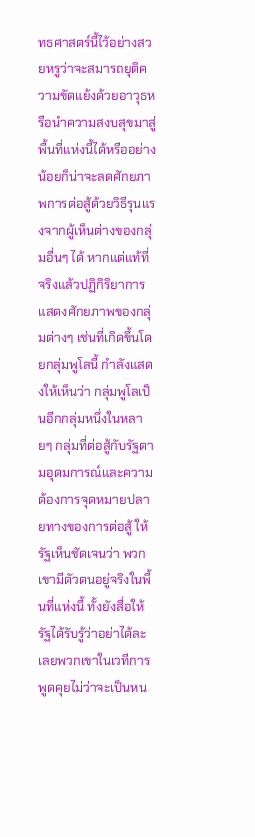ทธศาสตร์นี้ไว้อย่างสวยหรูว่าจะสมารถยุติความขัดแย้งด้วยอาวุธหรือนำความสงบสุขมาสู่พื้นที่แห่งนี้ได้หรืออย่างน้อยก็น่าจะลดศักยภาพการต่อสู้ด้วยวิธีรุนแรงจากผู้เห็นต่างของกลุ่มอื่นๆ ได้ หากแต่แท้ที่จริงแล้วปฏิกิริยาการแสดงศักยภาพของกลุ่มต่างๆ เช่นที่เกิดขึ้นโดยกลุ่มพูโลนี้ กำลังแสดงให้เห็นว่า กลุ่มพูโลเป็นอีกกลุ่มหนึ่งในหลายๆ กลุ่มที่ต่อสู้กับรัฐตามอุดมการณ์และความต้องการจุดหมายปลายทางของการต่อสู้ ให้รัฐเห็นชัดเจนว่า พวกเขามีตัวตนอยู่จริงในพื้นที่แห่งนี้ ทั้งยังสื่อให้รัฐได้รับรู้ว่าอย่าได้ละเลยพวกเขาในเวทีการพูดคุยไม่ว่าจะเป็นหน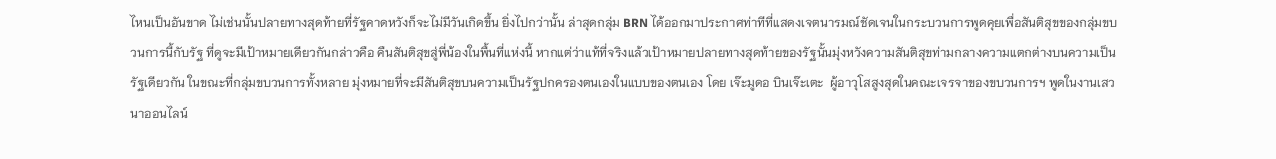ไหนเป็นอันขาด ไม่เช่นนั้นปลายทางสุดท้ายที่รัฐคาดหวังก็จะไม่มีวันเกิดขึ้น ยิ่งไปกว่านั้น ล่าสุดกลุ่ม BRN ได้ออกมาประกาศท่าทีที่แสดงเจตนารมณ์ชัดเจนในกระบวนการพูดคุยเพื่อสันติสุขของกลุ่มขบวนการนี้กับรัฐ ที่ดูจะมีเป้าหมายเดียวกันกล่าวคือ คืนสันติสุขสู่พี่น้องในพื้นที่แห่งนี้ หากแต่ว่าแท้ที่จริงแล้วเป้าหมายปลายทางสุดท้ายของรัฐนั้นมุ่งหวังความสันติสุขท่ามกลางความแตกต่างบนความเป็นรัฐเดียวกัน ในขณะที่กลุ่มขบวนการทั้งหลาย มุ่งหมายที่จะมีสันติสุขบนความเป็นรัฐปกครองตนเองในแบบของตนเอง โดย เจ๊ะมูดอ บินเจ๊ะเตะ  ผู้อาวุโสสูงสุดในคณะเจรจาของขบวนการฯ พูดในงานเสวนาออนไลน์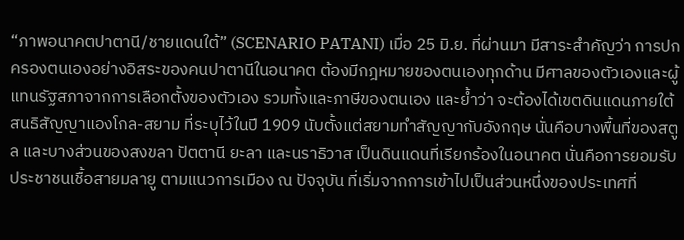“ภาพอนาคตปาตานี/ชายแดนใต้” (SCENARIO PATANI) เมื่อ 25 มิ.ย. ที่ผ่านมา มีสาระสำคัญว่า การปกครองตนเองอย่างอิสระของคนปาตานีในอนาคต ต้องมีกฎหมายของตนเองทุกด้าน มีศาลของตัวเองและผู้แทนรัฐสภาจากการเลือกตั้งของตัวเอง รวมทั้งและภาษีของตนเอง และย้ำว่า จะต้องได้เขตดินแดนภายใต้สนธิสัญญาแองโกล-สยาม ที่ระบุไว้ในปี 1909 นับตั้งแต่สยามทำสัญญากับอังกฤษ นั่นคือบางพื้นที่ของสตูล และบางส่วนของสงขลา ปัตตานี ยะลา และนราธิวาส เป็นดินแดนที่เรียกร้องในอนาคต นั่นคือการยอมรับประชาชนเชื้อสายมลายู ตามแนวการเมือง ณ ปัจจุบัน ที่เริ่มจากการเข้าไปเป็นส่วนหนึ่งของประเทศที่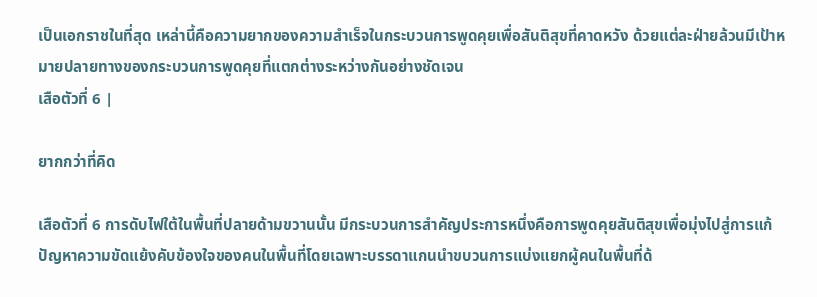เป็นเอกราชในที่สุด เหล่านี้คือความยากของความสำเร็จในกระบวนการพูดคุยเพื่อสันติสุขที่คาดหวัง ด้วยแต่ละฝ่ายล้วนมีเป้าหมายปลายทางของกระบวนการพูดคุยที่แตกต่างระหว่างกันอย่างชัดเจน
เสือตัวที่ 6 |

ยากกว่าที่คิด

เสือตัวที่ 6 การดับไฟใต้ในพื้นที่ปลายด้ามขวานนั้น มีกระบวนการสำคัญประการหนึ่งคือการพูดคุยสันติสุขเพื่อมุ่งไปสู่การแก้ปัญหาความขัดแย้งคับข้องใจของคนในพื้นที่โดยเฉพาะบรรดาแกนนำขบวนการแบ่งแยกผู้คนในพื้นที่ด้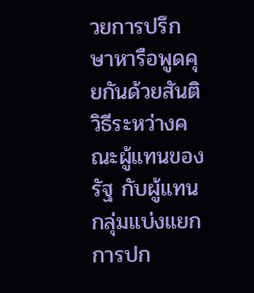วยการปรึกษาหารือพูดคุยกันด้วยสันติวิธีระหว่างคณะผู้แทนของรัฐ กับผู้แทนกลุ่มแบ่งแยกการปก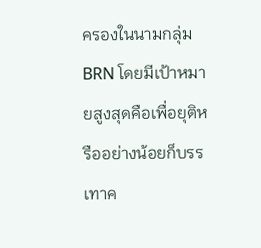ครองในนามกลุ่ม BRN โดยมีเป้าหมายสูงสุดคือเพื่อยุติหรืออย่างน้อยก็บรรเทาค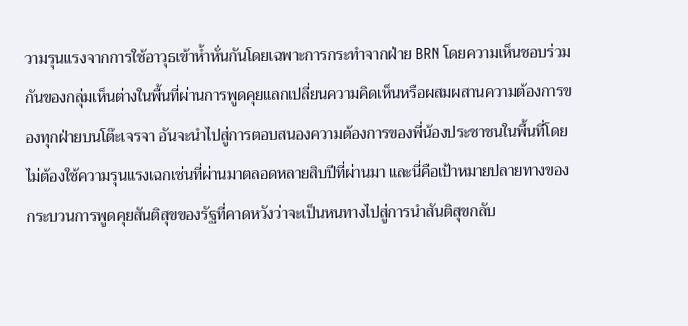วามรุนแรงจากการใช้อาวุธเข้าห้ำหั่นกันโดยเฉพาะการกระทำจากฝ่าย BRN โดยความเห็นชอบร่วมกันของกลุ่มเห็นต่างในพื้นที่ผ่านการพูดคุยแลกเปลี่ยนความคิดเห็นหรือผสมผสานความต้องการของทุกฝ่ายบนโต๊ะเจรจา อันจะนำไปสู่การตอบสนองความต้องการของพี่น้องประชาชนในพื้นที่โดยไม่ต้องใช้ความรุนแรงเฉกเช่นที่ผ่านมาตลอดหลายสิบปีที่ผ่านมา และนี่คือเป้าหมายปลายทางของกระบวนการพูดคุยสันติสุขของรัฐที่คาดหวังว่าจะเป็นหนทางไปสู่การนำสันติสุขกลับ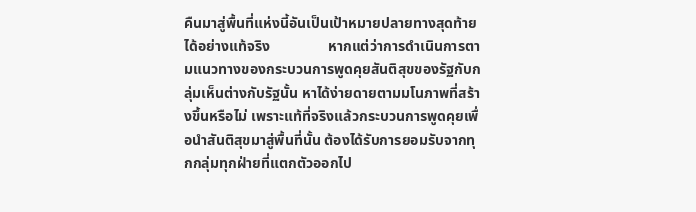คืนมาสู่พื้นที่แห่งนี้อันเป็นเป้าหมายปลายทางสุดท้ายได้อย่างแท้จริง                หากแต่ว่าการดำเนินการตามแนวทางของกระบวนการพูดคุยสันติสุขของรัฐกับกลุ่มเห็นต่างกับรัฐนั้น หาได้ง่ายดายตามมโนภาพที่สร้างขึ้นหรือไม่ เพราะแท้ที่จริงแล้วกระบวนการพูดคุยเพื่อนำสันติสุขมาสู่พื้นที่นั้น ต้องได้รับการยอมรับจากทุกกลุ่มทุกฝ่ายที่แตกตัวออกไป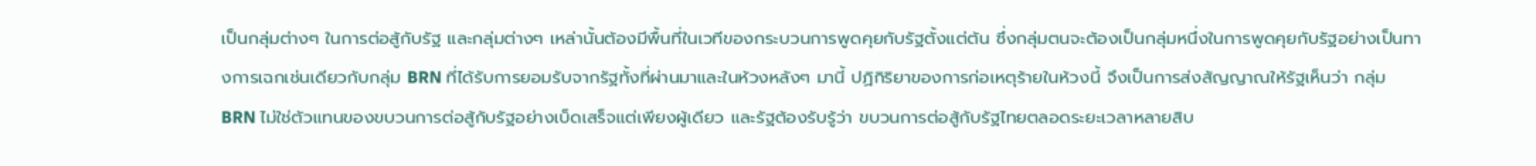เป็นกลุ่มต่างๆ ในการต่อสู้กับรัฐ และกลุ่มต่างๆ เหล่านั้นต้องมีพื้นที่ในเวทีของกระบวนการพูดคุยกับรัฐตั้งแต่ต้น ซึ่งกลุ่มตนจะต้องเป็นกลุ่มหนึ่งในการพูดคุยกับรัฐอย่างเป็นทางการเฉกเช่นเดียวกับกลุ่ม BRN ที่ได้รับการยอมรับจากรัฐทั้งที่ผ่านมาและในห้วงหลังๆ มานี้ ปฏิกิริยาของการก่อเหตุร้ายในห้วงนี้ จึงเป็นการส่งสัญญาณให้รัฐเห็นว่า กลุ่ม BRN ไม่ใช่ตัวแทนของขบวนการต่อสู้กับรัฐอย่างเบ็ดเสร็จแต่เพียงผู้เดียว และรัฐต้องรับรู้ว่า ขบวนการต่อสู้กับรัฐไทยตลอดระยะเวลาหลายสิบ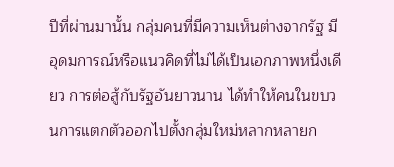ปีที่ผ่านมานั้น กลุ่มคนที่มีความเห็นต่างจากรัฐ มีอุดมการณ์หรือแนวคิดที่ไม่ได้เป็นเอกภาพหนึ่งเดียว การต่อสู้กับรัฐอันยาวนาน ได้ทำให้คนในขบวนการแตกตัวออกไปตั้งกลุ่มใหม่หลากหลายก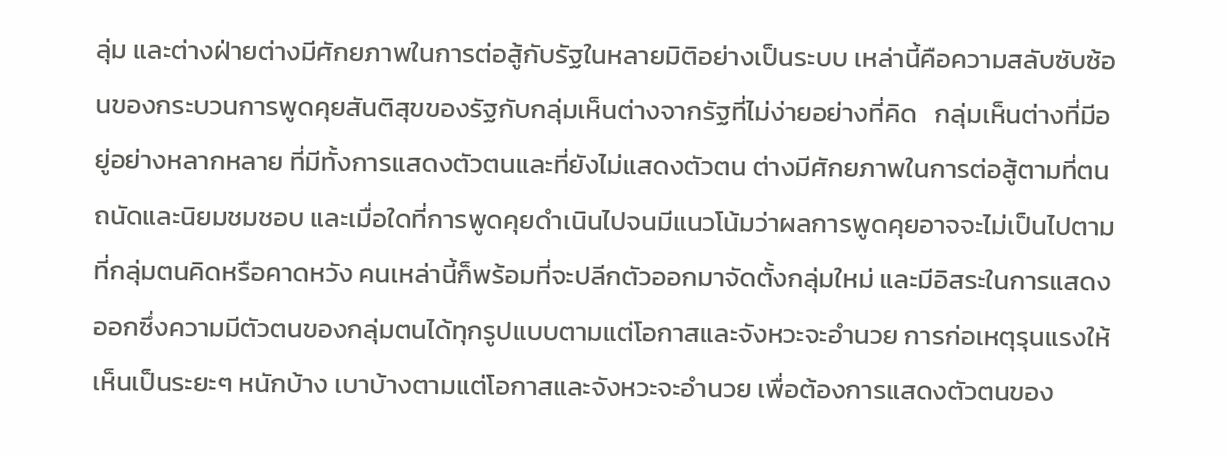ลุ่ม และต่างฝ่ายต่างมีศักยภาพในการต่อสู้กับรัฐในหลายมิติอย่างเป็นระบบ เหล่านี้คือความสลับซับซ้อนของกระบวนการพูดคุยสันติสุขของรัฐกับกลุ่มเห็นต่างจากรัฐที่ไม่ง่ายอย่างที่คิด   กลุ่มเห็นต่างที่มีอยู่อย่างหลากหลาย ที่มีทั้งการแสดงตัวตนและที่ยังไม่แสดงตัวตน ต่างมีศักยภาพในการต่อสู้ตามที่ตนถนัดและนิยมชมชอบ และเมื่อใดที่การพูดคุยดำเนินไปจนมีแนวโน้มว่าผลการพูดคุยอาจจะไม่เป็นไปตามที่กลุ่มตนคิดหรือคาดหวัง คนเหล่านี้ก็พร้อมที่จะปลีกตัวออกมาจัดตั้งกลุ่มใหม่ และมีอิสระในการแสดงออกซึ่งความมีตัวตนของกลุ่มตนได้ทุกรูปแบบตามแต่โอกาสและจังหวะจะอำนวย การก่อเหตุรุนแรงให้เห็นเป็นระยะๆ หนักบ้าง เบาบ้างตามแต่โอกาสและจังหวะจะอำนวย เพื่อต้องการแสดงตัวตนของ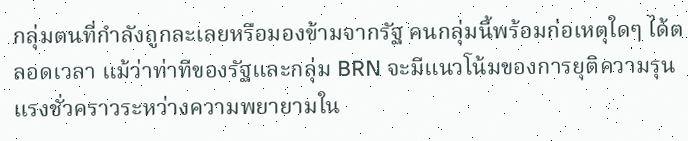กลุ่มตนที่กำลังถูกละเลยหรือมองข้ามจากรัฐ คนกลุ่มนี้พร้อมก่อเหตุใดๆ ได้ตลอดเวลา แม้ว่าท่าทีของรัฐและกลุ่ม BRN จะมีแนวโน้มของการยุติความรุนแรงชั่วคราวระหว่างความพยายามใน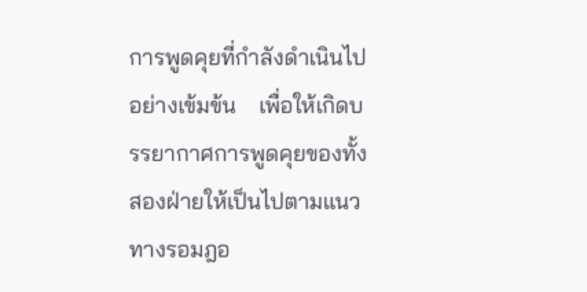การพูดคุยที่กำลังดำเนินไปอย่างเข้มข้น    เพื่อให้เกิดบรรยากาศการพูดคุยของทั้งสองฝ่ายให้เป็นไปตามแนวทางรอมฎอ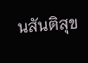นสันติสุข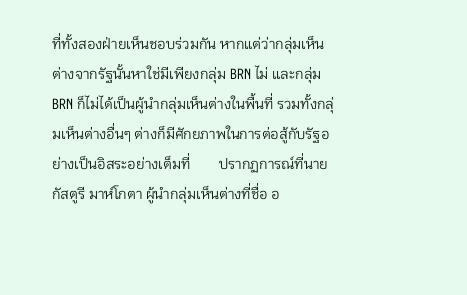ที่ทั้งสองฝ่ายเห็นชอบร่วมกัน หากแต่ว่ากลุ่มเห็นต่างจากรัฐนั้นหาใช่มีเพียงกลุ่ม BRN ไม่ และกลุ่ม BRN ก็ไม่ได้เป็นผู้นำกลุ่มเห็นต่างในพื้นที่ รวมทั้งกลุ่มเห็นต่างอื่นๆ ต่างก็มีศักยภาพในการต่อสู้กับรัฐอย่างเป็นอิสระอย่างเต็มที่        ปรากฏการณ์ที่นายกัสตูรี มาห์โกตา ผู้นำกลุ่มเห็นต่างที่ชื่อ อ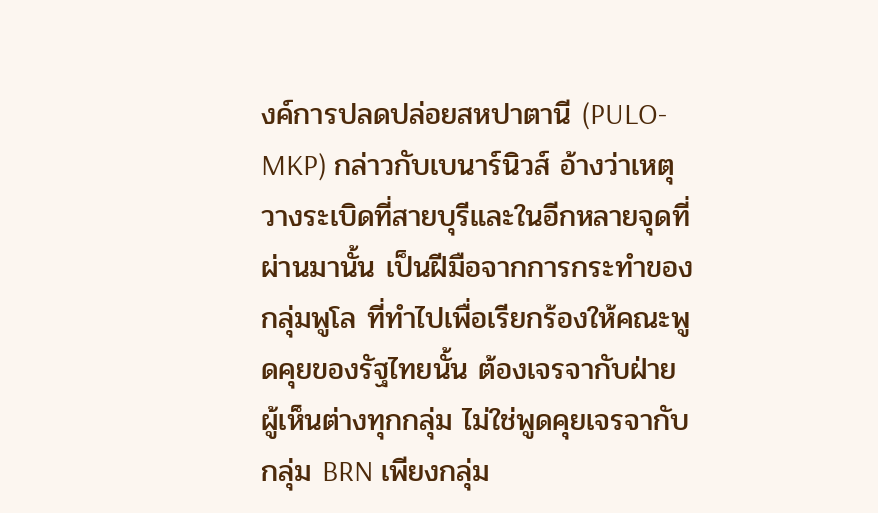งค์การปลดปล่อยสหปาตานี (PULO-MKP) กล่าวกับเบนาร์นิวส์ อ้างว่าเหตุวางระเบิดที่สายบุรีและในอีกหลายจุดที่ผ่านมานั้น เป็นฝีมือจากการกระทำของกลุ่มพูโล ที่ทำไปเพื่อเรียกร้องให้คณะพูดคุยของรัฐไทยนั้น ต้องเจรจากับฝ่าย   ผู้เห็นต่างทุกกลุ่ม ไม่ใช่พูดคุยเจรจากับกลุ่ม BRN เพียงกลุ่ม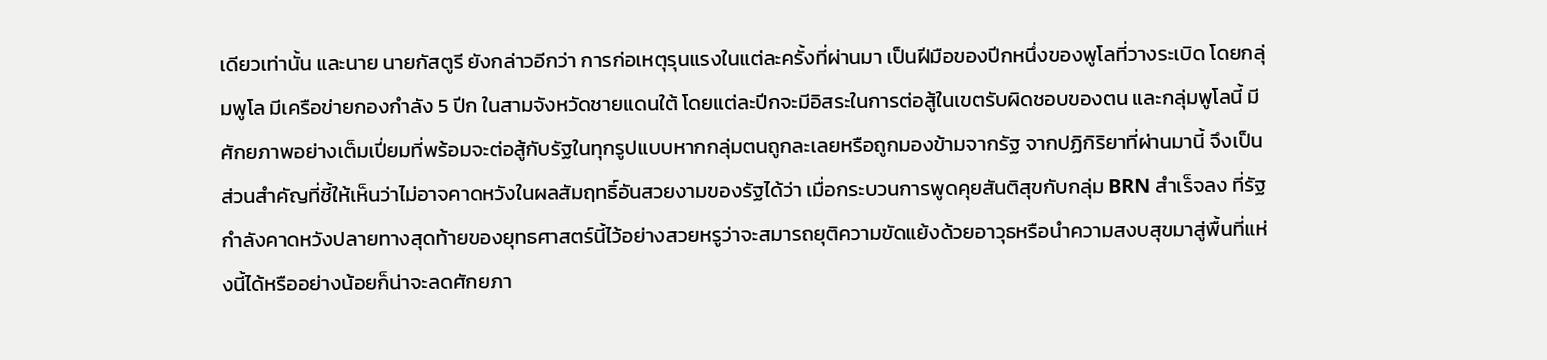เดียวเท่านั้น และนาย นายกัสตูรี ยังกล่าวอีกว่า การก่อเหตุรุนแรงในแต่ละครั้งที่ผ่านมา เป็นฝีมือของปีกหนึ่งของพูโลที่วางระเบิด โดยกลุ่มพูโล มีเครือข่ายกองกำลัง 5 ปีก ในสามจังหวัดชายแดนใต้ โดยแต่ละปีกจะมีอิสระในการต่อสู้ในเขตรับผิดชอบของตน และกลุ่มพูโลนี้ มีศักยภาพอย่างเต็มเปี่ยมที่พร้อมจะต่อสู้กับรัฐในทุกรูปแบบหากกลุ่มตนถูกละเลยหรือถูกมองข้ามจากรัฐ จากปฏิกิริยาที่ผ่านมานี้ จึงเป็นส่วนสำคัญที่ชี้ให้เห็นว่าไม่อาจคาดหวังในผลสัมฤทธิ์อันสวยงามของรัฐได้ว่า เมื่อกระบวนการพูดคุยสันติสุขกับกลุ่ม BRN สำเร็จลง ที่รัฐกำลังคาดหวังปลายทางสุดท้ายของยุทธศาสตร์นี้ไว้อย่างสวยหรูว่าจะสมารถยุติความขัดแย้งด้วยอาวุธหรือนำความสงบสุขมาสู่พื้นที่แห่งนี้ได้หรืออย่างน้อยก็น่าจะลดศักยภา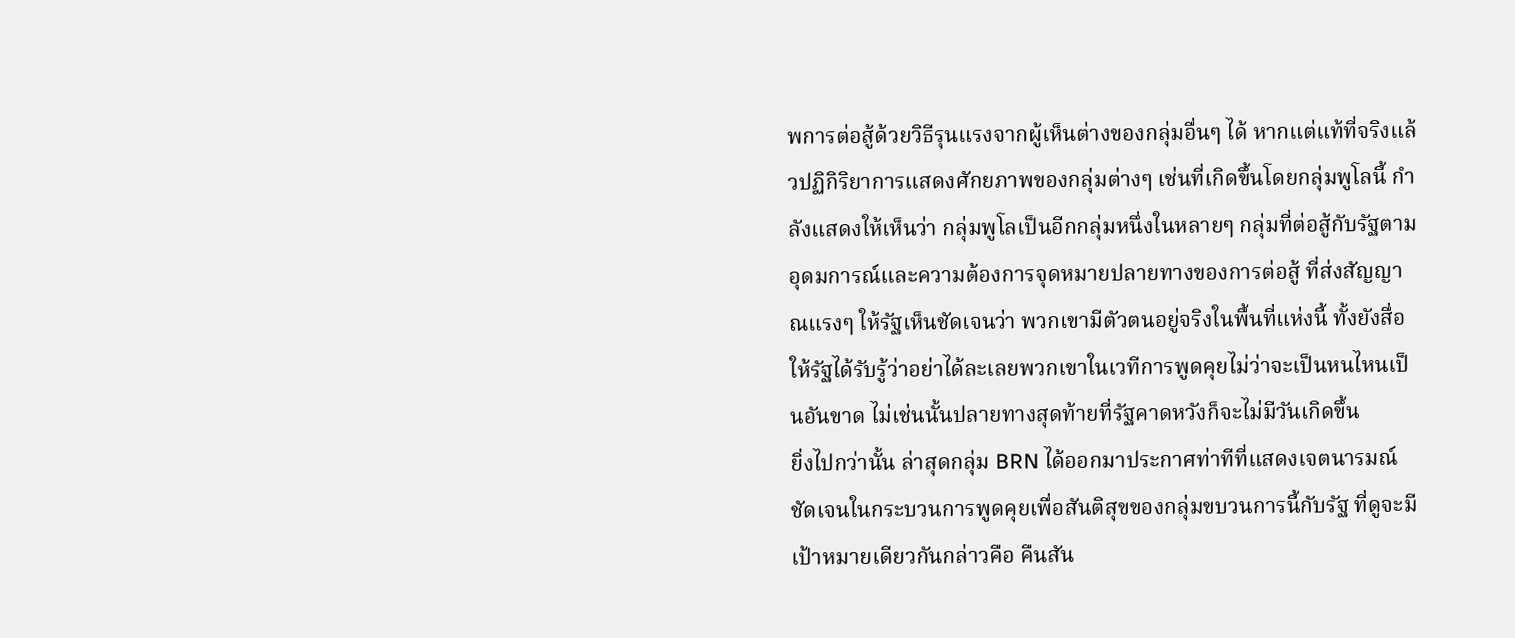พการต่อสู้ด้วยวิธีรุนแรงจากผู้เห็นต่างของกลุ่มอื่นๆ ได้ หากแต่แท้ที่จริงแล้วปฏิกิริยาการแสดงศักยภาพของกลุ่มต่างๆ เช่นที่เกิดขึ้นโดยกลุ่มพูโลนี้ กำลังแสดงให้เห็นว่า กลุ่มพูโลเป็นอีกกลุ่มหนึ่งในหลายๆ กลุ่มที่ต่อสู้กับรัฐตามอุดมการณ์และความต้องการจุดหมายปลายทางของการต่อสู้ ที่ส่งสัญญาณแรงๆ ให้รัฐเห็นชัดเจนว่า พวกเขามีตัวตนอยู่จริงในพื้นที่แห่งนี้ ทั้งยังสื่อให้รัฐได้รับรู้ว่าอย่าได้ละเลยพวกเขาในเวทีการพูดคุยไม่ว่าจะเป็นหนไหนเป็นอันขาด ไม่เช่นนั้นปลายทางสุดท้ายที่รัฐคาดหวังก็จะไม่มีวันเกิดขึ้น                ยิ่งไปกว่านั้น ล่าสุดกลุ่ม BRN ได้ออกมาประกาศท่าทีที่แสดงเจตนารมณ์ชัดเจนในกระบวนการพูดคุยเพื่อสันติสุขของกลุ่มขบวนการนี้กับรัฐ ที่ดูจะมีเป้าหมายเดียวกันกล่าวคือ คืนสัน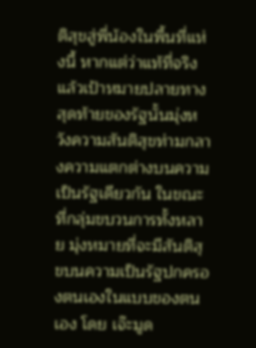ติสุขสู่พี่น้องในพื้นที่แห่งนี้ หากแต่ว่าแท้ที่จริงแล้วเป้าหมายปลายทางสุดท้ายของรัฐนั้นมุ่งหวังความสันติสุขท่ามกลางความแตกต่างบนความเป็นรัฐเดียวกัน ในขณะที่กลุ่มขบวนการทั้งหลาย มุ่งหมายที่จะมีสันติสุขบนความเป็นรัฐปกครองตนเองในแบบของตนเอง โดย เจ๊ะมูด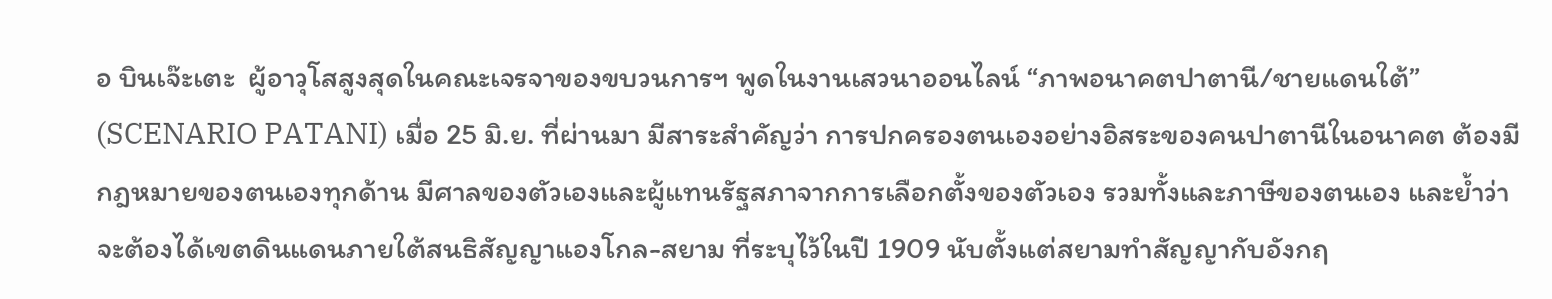อ บินเจ๊ะเตะ  ผู้อาวุโสสูงสุดในคณะเจรจาของขบวนการฯ พูดในงานเสวนาออนไลน์ “ภาพอนาคตปาตานี/ชายแดนใต้” (SCENARIO PATANI) เมื่อ 25 มิ.ย. ที่ผ่านมา มีสาระสำคัญว่า การปกครองตนเองอย่างอิสระของคนปาตานีในอนาคต ต้องมีกฎหมายของตนเองทุกด้าน มีศาลของตัวเองและผู้แทนรัฐสภาจากการเลือกตั้งของตัวเอง รวมทั้งและภาษีของตนเอง และย้ำว่า จะต้องได้เขตดินแดนภายใต้สนธิสัญญาแองโกล-สยาม ที่ระบุไว้ในปี 1909 นับตั้งแต่สยามทำสัญญากับอังกฤ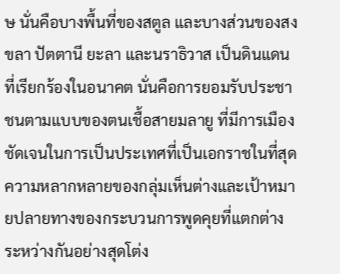ษ นั่นคือบางพื้นที่ของสตูล และบางส่วนของสงขลา ปัตตานี ยะลา และนราธิวาส เป็นดินแดนที่เรียกร้องในอนาคต นั่นคือการยอมรับประชาชนตามแบบของตนเชื้อสายมลายู ที่มีการเมืองชัดเจนในการเป็นประเทศที่เป็นเอกราชในที่สุด ความหลากหลายของกลุ่มเห็นต่างและเป้าหมายปลายทางของกระบวนการพูดคุยที่แตกต่างระหว่างกันอย่างสุดโต่ง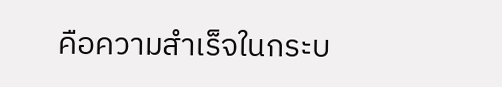คือความสำเร็จในกระบ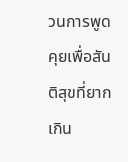วนการพูดคุยเพื่อสันติสุขที่ยากเกิน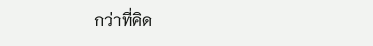กว่าที่คิด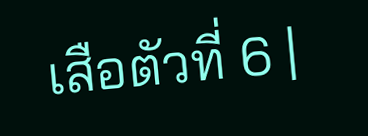เสือตัวที่ 6 |